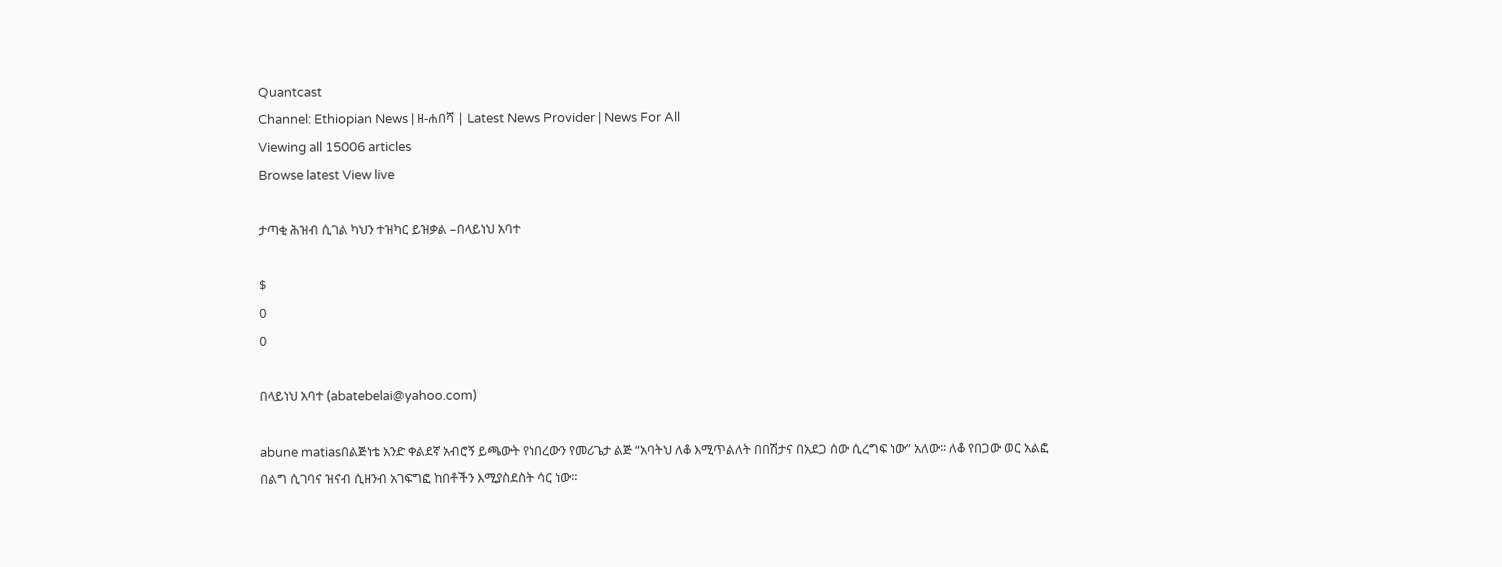Quantcast
Channel: Ethiopian News | ዘ-ሐበሻ | Latest News Provider | News For All
Viewing all 15006 articles
Browse latest View live

ታጣቂ ሕዝብ ሲገል ካህን ተዝካር ይዝቃል –በላይነህ አባተ

$
0
0

በላይነህ አባተ (abatebelai@yahoo.com)

abune matiasበልጅነቴ አንድ ቀልደኛ አብሮኝ ይጫውት የነበረውን የመሪጌታ ልጅ “አባትህ ለቆ እሚጥልለት በበሽታና በአደጋ ሰው ሲረግፍ ነው” አለው፡፡ ለቆ የበጋው ወር አልፎ በልግ ሲገባና ዝናብ ሲዘንብ አገፍግፎ ከበቶችን እሚያስደስት ሳር ነው፡፡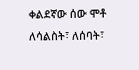ቀልደኛው ሰው ሞቶ ለሳልስት፣ ለሰባት፣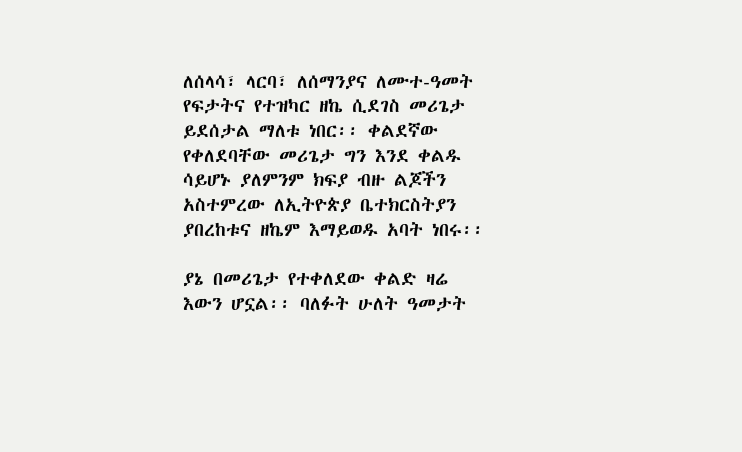ለሰላሳ፣ ላርባ፣ ለሰማንያና ለሙተ-ዓመት የፍታትና የተዝካር ዘኬ ሲደገስ መሪጌታ ይደሰታል ማለቱ ነበር፡፡ ቀልደኛው የቀለደባቸው መሪጌታ ግን እንደ ቀልዱ ሳይሆኑ ያለምንም ክፍያ ብዙ ልጆችን አስተምረው ለኢትዮጵያ ቤተክርስትያን ያበረከቱና ዘኬም እማይወዱ አባት ነበሩ፡፡

ያኔ በመሪጌታ የተቀለደው ቀልድ ዛሬ እውን ሆኗል፡፡ ባለፉት ሁለት ዓመታት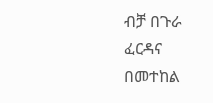ብቻ በጉራ ፈርዳና በመተከል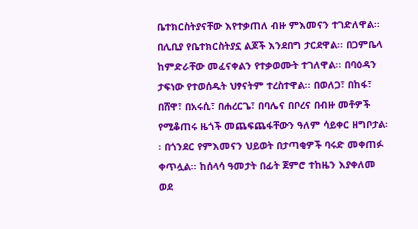ቤተክርስትያናቸው እየተቃጠለ ብዙ ምእመናን ተገድለዋል፡፡ በሊቢያ የቤተክርስትያኗ ልጆች እንደበግ ታርደዋል፡፡ በጋምቤላ ከምድራቸው መፈናቀልን የተቃወሙት ተገለዋል፡፡ በባዕዳን ታፍነው የተወሰዱት ህፃናትም ተረስተዋል፡፡ በወለጋ፣ በከፋ፣ በሸዋ፣ በአሩሲ፣ በሐረርጌ፣ በባሌና በቦረና በብዙ መቶዎች የሚቆጠሩ ዜጎች መጨፍጨፋቸውን ዓለም ሳይቀር ዘግቦታል፡፡ በጎንደር የምእመናን ህይወት በታጣቂዎች ባሩድ መቀጠፉ ቀጥሏል፡፡ ከሰላሳ ዓመታት በፊት ጀምሮ ተከዜን እያቀለመ ወደ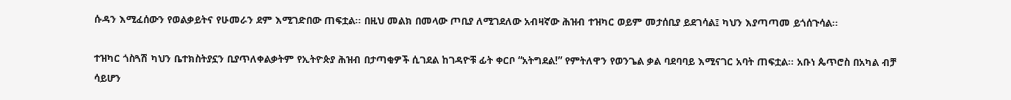ሱዳን እሚፈሰውን የወልቃይትና የሁመራን ደም እሚገድበው ጠፍቷል፡፡ በዚህ መልክ በመላው ጦቢያ ለሚገደለው አብዛኛው ሕዝብ ተዝካር ወይም መታሰቢያ ይደገሳል፤ ካህን እያጣጣመ ይጎሰጉሳል፡፡

ተዝካር ጎስጓሽ ካህን ቤተክስትያኗን ቢያጥለቀልቃትም የኢትዮጵያ ሕዝብ በታጣቂዎች ሲገደል ከገዳዮቹ ፊት ቀርቦ “አትግደል!” የምትለዋን የወንጌል ቃል ባደባባይ እሚናገር አባት ጠፍቷል፡፡ አቡነ ጴጥሮስ በአካል ብቻ ሳይሆን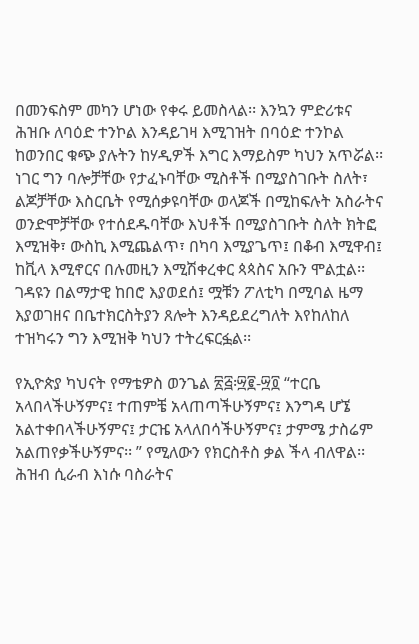በመንፍስም መካን ሆነው የቀሩ ይመስላል፡፡ እንኳን ምድሪቱና ሕዝቡ ለባዕድ ተንኮል እንዳይገዛ እሚገዝት በባዕድ ተንኮል ከወንበር ቁጭ ያሉትን ከሃዲዎች እግር እማይስም ካህን አጥሯል፡፡ ነገር ግን ባሎቻቸው የታፈኑባቸው ሚስቶች በሚያስገቡት ስለት፣ ልጆቻቸው እስርቤት የሚሰቃዩባቸው ወላጆች በሚከፍሉት አስራትና ወንድሞቻቸው የተሰደዱባቸው እህቶች በሚያስገቡት ስለት ክትፎ እሚዝቅ፣ ውስኪ እሚጨልጥ፣ በካባ እሚያጌጥ፤ በቆብ እሚዋብ፤ ከቪላ እሚኖርና በሉመዚን እሚሽቀረቀር ጳጳስና አቡን ሞልቷል፡፡ ገዳዩን በልማታዊ ከበሮ እያወደሰ፤ ሟቹን ፖለቲካ በሚባል ዜማ እያወገዘና በቤተክርስትያን ጸሎት እንዳይደረግለት እየከለከለ ተዝካሩን ግን እሚዝቅ ካህን ተትረፍርፏል፡፡

የኢዮጵያ ካህናት የማቴዎስ ወንጌል ፳፭፡፵፪-፵፬ “ተርቤ አላበላችሁኝምና፤ ተጠምቼ አላጠጣችሁኝምና፤ እንግዳ ሆኜ አልተቀበላችሁኝምና፤ ታርዤ አላለበሳችሁኝምና፤ ታምሜ ታስሬም አልጠየቃችሁኝምና፡፡ ” የሚለውን የክርስቶስ ቃል ችላ ብለዋል፡፡ ሕዝብ ሲራብ እነሱ ባስራትና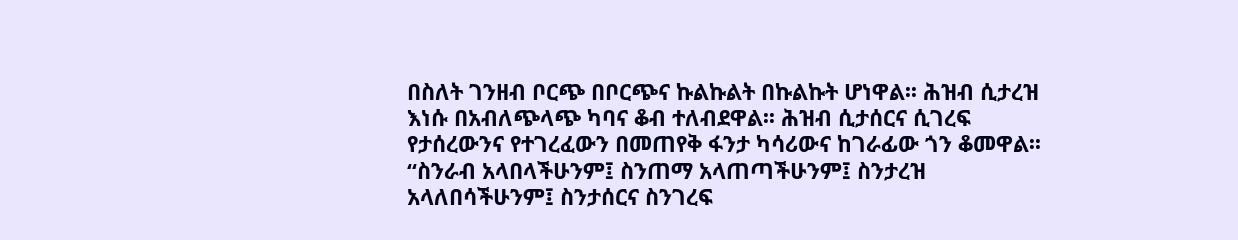በስለት ገንዘብ ቦርጭ በቦርጭና ኩልኩልት በኩልኩት ሆነዋል፡፡ ሕዝብ ሲታረዝ እነሱ በአብለጭላጭ ካባና ቆብ ተለብደዋል፡፡ ሕዝብ ሲታሰርና ሲገረፍ የታሰረውንና የተገረፈውን በመጠየቅ ፋንታ ካሳሪውና ከገራፊው ጎን ቆመዋል፡፡ “ስንራብ አላበላችሁንም፤ ስንጠማ አላጠጣችሁንም፤ ስንታረዝ አላለበሳችሁንም፤ ስንታሰርና ስንገረፍ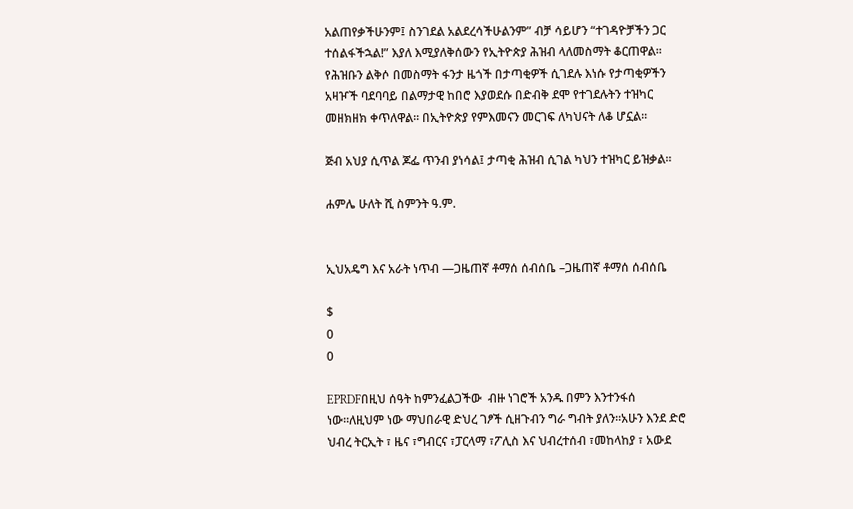አልጠየቃችሁንም፤ ስንገደል አልደረሳችሁልንም” ብቻ ሳይሆን “ተገዳዮቻችን ጋር ተሰልፋችኋል!” እያለ እሚያለቅሰውን የኢትዮጵያ ሕዝብ ላለመስማት ቆርጠዋል፡፡ የሕዝቡን ልቅሶ በመስማት ፋንታ ዜጎች በታጣቂዎች ሲገደሉ እነሱ የታጣቂዎችን አዛዦች ባደባባይ በልማታዊ ከበሮ እያወደሱ በድብቅ ደሞ የተገደሉትን ተዝካር መዘክዘክ ቀጥለዋል፡፡ በኢትዮጵያ የምእመናን መርገፍ ለካህናት ለቆ ሆኗል፡፡

ጅብ አህያ ሲጥል ጆፌ ጥንብ ያነሳል፤ ታጣቂ ሕዝብ ሲገል ካህን ተዝካር ይዝቃል፡፡

ሐምሌ ሁለት ሺ ስምንት ዓ.ም.


ኢህአዴግ እና አራት ነጥብ ―ጋዜጠኛ ቶማሰ ሰብሰቤ –ጋዜጠኛ ቶማሰ ሰብሰቤ

$
0
0

EPRDFበዚህ ሰዓት ከምንፈልጋችው  ብዙ ነገሮች አንዱ በምን እንተንፋሰ ነው።ለዚህም ነው ማህበራዊ ድህረ ገፆች ሲዘጉብን ግራ ግብት ያለን።አሁን እንደ ድሮ ህብረ ትርኢት ፣ ዜና ፣ግብርና ፣ፓርላማ ፣ፖሊስ እና ህብረተሰብ ፣መከላከያ ፣ አውደ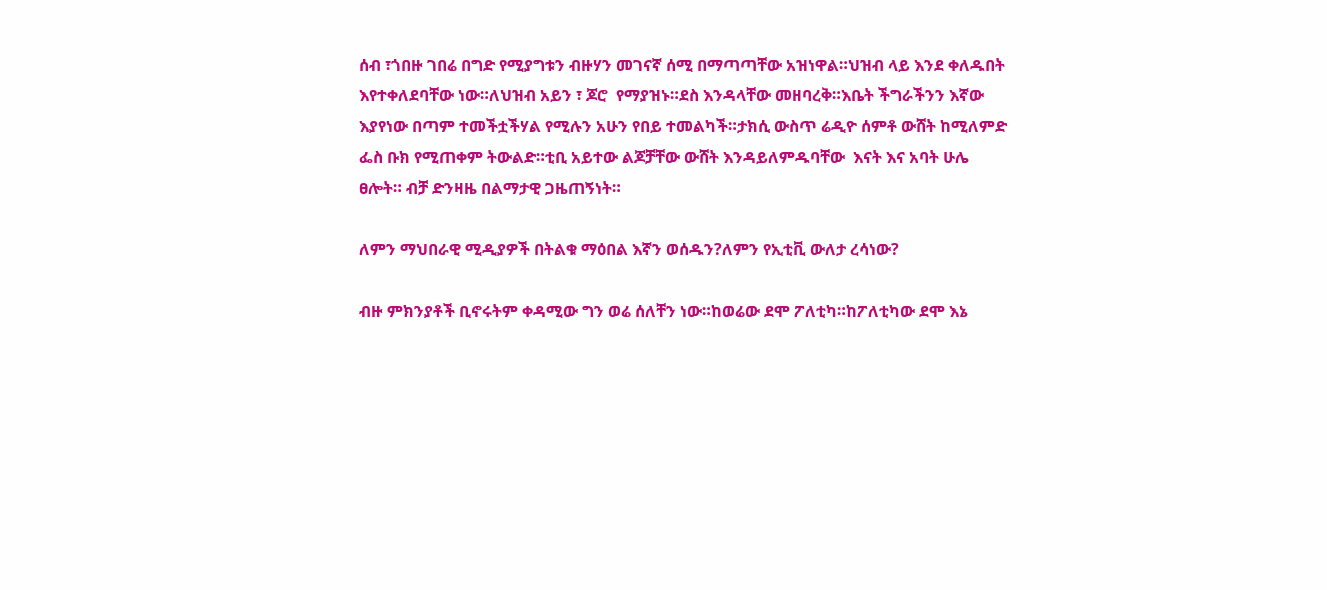ሰብ ፣ጎበዙ ገበሬ በግድ የሚያግቱን ብዙሃን መገናኛ ሰሚ በማጣጣቸው አዝነዋል።ህዝብ ላይ እንደ ቀለዱበት እየተቀለደባቸው ነው።ለህዝብ አይን ፣ ጆሮ  የማያዝኑ።ደስ እንዳላቸው መዘባረቅ።እቤት ችግራችንን እኛው እያየነው በጣም ተመችቷችሃል የሚሉን አሁን የበይ ተመልካች።ታክሲ ውስጥ ሬዲዮ ሰምቶ ውሸት ከሚለምድ ፌስ ቡክ የሚጠቀም ትውልድ።ቲቢ አይተው ልጆቻቸው ውሸት እንዳይለምዱባቸው  እናት እና አባት ሁሌ ፀሎት። ብቻ ድንዛዜ በልማታዊ ጋዜጠኝነት።

ለምን ማህበራዊ ሚዲያዎች በትልቁ ማዕበል እኛን ወሰዱን?ለምን የኢቲቪ ውለታ ረሳነው?

ብዙ ምክንያቶች ቢኖሩትም ቀዳሚው ግን ወሬ ሰለቸን ነው።ከወሬው ደሞ ፖለቲካ።ከፖለቲካው ደሞ እኔ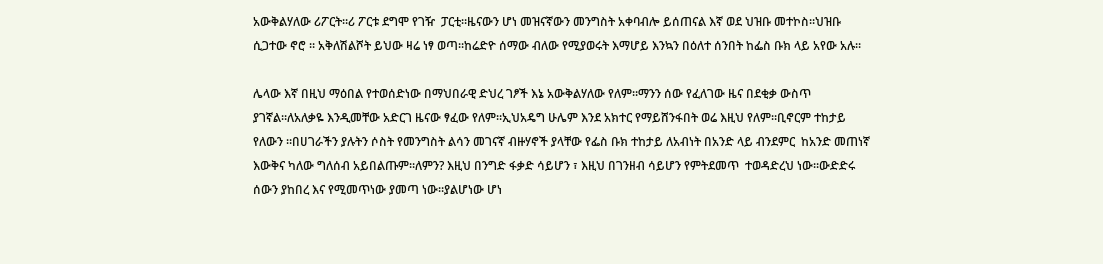አውቅልሃለው ሪፖርት።ሪ ፖርቱ ደግሞ የገዥ  ፓርቲ።ዜናውን ሆነ መዝናኛውን መንግስት አቀባብሎ ይሰጠናል እኛ ወደ ህዝቡ መተኮስ።ህዝቡ ሲጋተው ኖሮ ። አቅለሽልሾት ይህው ዛሬ ነፃ ወጣ።ከሬድዮ ሰማው ብለው የሚያወሩት እማሆይ እንኳን በዕለተ ሰንበት ከፌስ ቡክ ላይ አየው አሉ።

ሌላው እኛ በዚህ ማዕበል የተወሰድነው በማህበራዊ ድህረ ገፆች እኔ አውቅልሃለው የለም።ማንን ሰው የፈለገው ዜና በደቂቃ ውስጥ ያገኛል።ለአለቃዬ እንዲመቸው አድርገ ዜናው ፃፈው የለም።ኢህአዴግ ሁሌም እንደ አክተር የማይሸንፋበት ወሬ እዚህ የለም።ቢኖርም ተከታይ የለውን ።በሀገራችን ያሉትን ሶስት የመንግስት ልሳን መገናኛ ብዙሃኖች ያላቸው የፌስ ቡክ ተከታይ ለአብነት በአንድ ላይ ብንደምር  ከአንድ መጠነኛ እውቅና ካለው ግለሰብ አይበልጡም።ለምን? እዚህ በንግድ ፋቃድ ሳይሆን ፣ እዚህ በገንዘብ ሳይሆን የምትደመጥ  ተወዳድረህ ነው።ውድድሩ ሰውን ያከበረ እና የሚመጥነው ያመጣ ነው።ያልሆነው ሆነ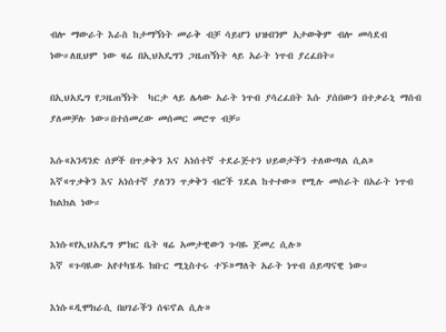ብሎ ማውራት እራስ ከታማኝነት መራቅ ብቻ ሳይሆን ህዝብንም አታውቅም ብሎ መሳደብ ነው።ለዚህም ነው ዛሬ በኢህአዴግን ጋዜጠኝነት ላይ አራት ነጥብ ያረፈበት።

በኢህአዴግ የጋዜጠኝነት  ካርታ ላይ ሌላው አራት ነጥብ ያሳረፈበት እሱ ያሰበውን በተቃራኒ ማሰብ ያለመቻሉ ነው።በተሰመረው መሰመር መሮጥ ብቻ።

እሱ«አንዳንድ ሰዎች በጥቃቅን እና አነሰተኛ ተደራጅተን ህይወታችን ተለውጣል ሲል»
እኛ«ጥቃቅን እና አነሰተኛ ያለንን ጥቃቅን ብሮች ገደል ከተተው» የሚሉ መስራት በአራት ነጥብ ክልክል ነው።

እነሱ«የኢህአዴግ ምክር ቤት ዛሬ አመታዊውን ጉባዬ ጀመረ ሲሉ»
እኛ «ጉባዪው አየተካሄዱ ክቡር ሚኒስተሩ ተኙ»ማለት አራት ነጥብ ሰይጣናዊ ነው።

እነሱ«ዲሞክራሲ በሀገራችን ሰፍኖል ሲሉ»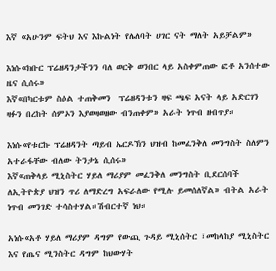እኛ «አሁንም ፍትህ እና እኩልነት የሌለባት ሀገር ናት ማለት አይቻልም»

እነሱ«ክቡር ፕሬዘዳንታችንን ባለ ወርቅ ወንበር ላይ አስቀምጠው ፎቶ አንሰተው ዜና ሲሰሩ»
እኛ«በካርቱም ስዕል ተጠቅመን  ፕሬዘዳንቱን ዛፍ ጫፍ አናት ላይ አድርገን ዛፉን በረከት ሰምኦን እያወዛወዘው ብንጠቀም» አራት ነጥብ ዘብጥያ።

እነሱ«የቱርኩ ፕሬዘዳንት ጣይብ ኤርዶኽን ህዝብ ከመፈንቅለ መንግስት ስለምን አተራፋቸው ብለው ትንታኔ ሲሰሩ»
እኛ«ጠቅላይ ሚኒስትር ሃይለ ማሪያም መፈንቅለ መንግስት ቢደርሰባች  ለኢትዮጵያ ህዝን ጥሪ ለማድረግ አፍራለው የሚሉ ይመሰለኛል» ብትል አራት ነጥብ መንገድ ተሳስተሃል።ሽብርተኛ ነህ።

አነሱ«አቶ ሃይለ ማሪያም ዳግም የውጪ ጉዳይ ሚኒሰትር ፣መከላከያ ሚኒስትር እና የጤና ሚንስትር ዳግም ከህውሃት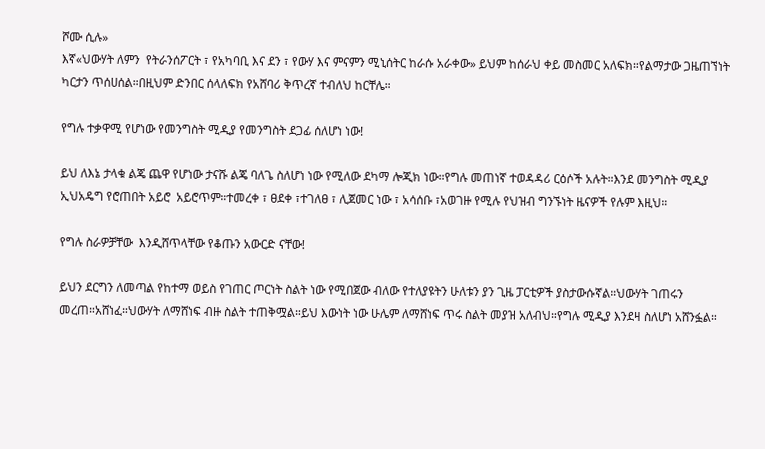ሾሙ ሲሉ»
እኛ«ህውሃት ለምን  የትራንሰፖርት ፣ የአካባቢ እና ደን ፣ የውሃ እና ምናምን ሚኒሰትር ከራሱ አራቀው» ይህም ከሰራህ ቀይ መስመር አለፍክ።የልማታው ጋዜጠኘነት ካርታን ጥሰሀሰል።በዚህም ድንበር ሰላለፍክ የአሸባሪ ቅጥረኛ ተብለህ ከርቸሌ።

የግሉ ተቃዋሚ የሆነው የመንግስት ሚዲያ የመንግስት ደጋፊ ሰለሆነ ነው!

ይህ ለእኔ ታላቁ ልጄ ጨዋ የሆነው ታናሹ ልጄ ባለጌ ስለሆነ ነው የሚለው ደካማ ሎጂክ ነው።የግሉ መጠነኛ ተወዳዳሪ ርዕሶች አሉት።እንደ መንግስት ሚዲያ ኢህአዴግ የሮጠበት አይሮ  አይሮጥም።ተመረቀ ፣ ፀደቀ ፣ተገለፀ ፣ ሊጀመር ነው ፣ አሳሰቡ ፣አወገዙ የሚሉ የህዝብ ግንኙነት ዜናዎች የሉም እዚህ።

የግሉ ስራዎቻቸው  እንዲሸጥላቸው የቆጡን አውርድ ናቸው!

ይህን ደርግን ለመጣል የከተማ ወይስ የገጠር ጦርነት ስልት ነው የሚበጀው ብለው የተለያዩትን ሁለቱን ያን ጊዜ ፓርቲዎች ያስታውሱኛል።ህውሃት ገጠሩን መረጠ።አሸነፈ።ህውሃት ለማሸነፍ ብዙ ስልት ተጠቅሟል።ይህ እውነት ነው ሁሌም ለማሸነፍ ጥሩ ስልት መያዝ አለብህ።የግሉ ሚዲያ እንደዛ ስለሆነ አሸንፏል።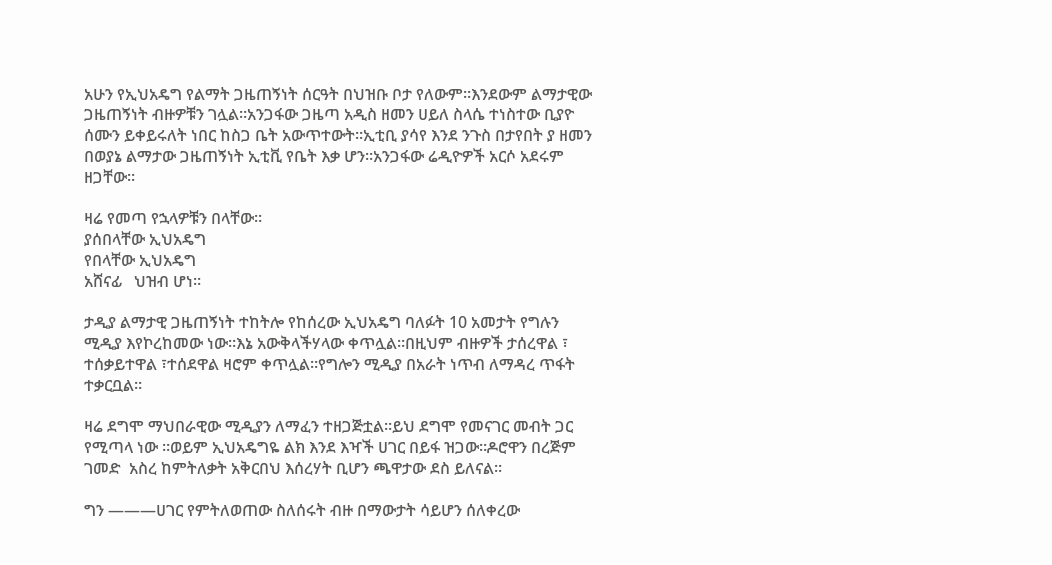አሁን የኢህአዴግ የልማት ጋዜጠኝነት ሰርዓት በህዝቡ ቦታ የለውም።እንደውም ልማታዊው ጋዜጠኝነት ብዙዎቹን ገሏል።አንጋፋው ጋዜጣ አዲስ ዘመን ሀይለ ስላሴ ተነስተው ቢያዮ ሰሙን ይቀይሩለት ነበር ከስጋ ቤት አውጥተውት።ኢቲቢ ያሳየ እንደ ንጉስ በታየበት ያ ዘመን በወያኔ ልማታው ጋዜጠኝነት ኢቲቪ የቤት እቃ ሆን።አንጋፋው ሬዲዮዎች አርሶ አደሩም ዘጋቸው።

ዛሬ የመጣ የኋላዎቹን በላቸው።
ያሰበላቸው ኢህአዴግ
የበላቸው ኢህአዴግ
አሸናፊ   ህዝብ ሆነ።

ታዲያ ልማታዊ ጋዜጠኝነት ተከትሎ የከሰረው ኢህአዴግ ባለፉት 10 አመታት የግሉን ሚዲያ እየኮረከመው ነው።እኔ አውቅላችሃላው ቀጥሏል።በዚህም ብዙዎች ታሰረዋል ፣ ተሰቃይተዋል ፣ተሰደዋል ዛሮም ቀጥሏል።የግሎን ሚዲያ በአራት ነጥብ ለማዳረ ጥፋት ተቃርቧል።

ዛሬ ደግሞ ማህበራዊው ሚዲያን ለማፈን ተዘጋጅቷል።ይህ ደግሞ የመናገር መብት ጋር የሚጣላ ነው ።ወይም ኢህአዴግዬ ልክ እንደ እዣች ሀገር በይፋ ዝጋው።ዶሮዋን በረጅም ገመድ  አስረ ከምትለቃት አቅርበህ እሰረሃት ቢሆን ጫዋታው ደስ ይለናል።

ግን ―――ሀገር የምትለወጠው ስለሰሩት ብዙ በማውታት ሳይሆን ሰለቀረው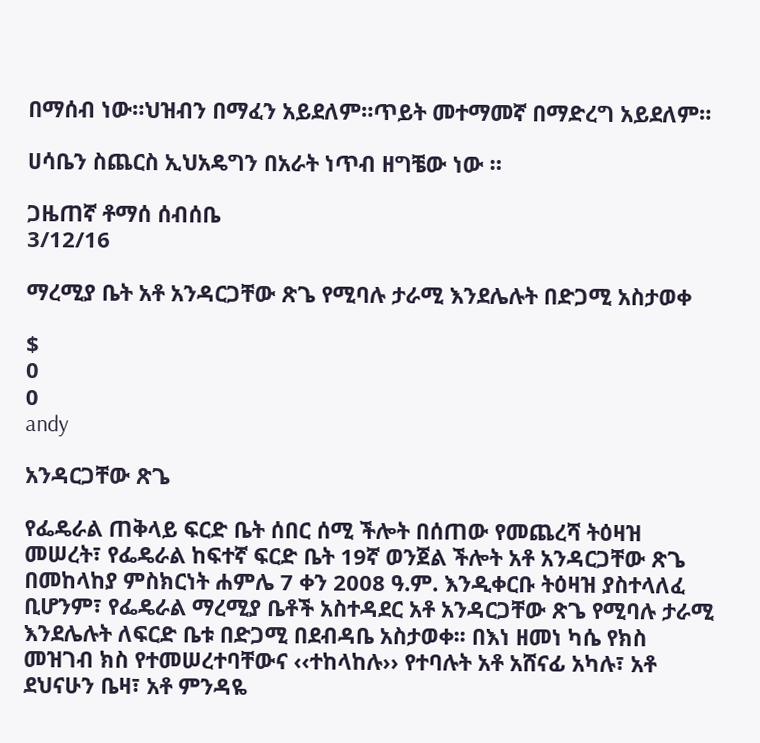በማሰብ ነው።ህዝብን በማፈን አይደለም።ጥይት መተማመኛ በማድረግ አይደለም።

ሀሳቤን ስጨርስ ኢህአዴግን በአራት ነጥብ ዘግቼው ነው ።

ጋዜጠኛ ቶማሰ ሰብሰቤ
3/12/16

ማረሚያ ቤት አቶ አንዳርጋቸው ጽጌ የሚባሉ ታራሚ እንደሌሉት በድጋሚ አስታወቀ

$
0
0
andy

አንዳርጋቸው ጽጌ

የፌዴራል ጠቅላይ ፍርድ ቤት ሰበር ሰሚ ችሎት በሰጠው የመጨረሻ ትዕዛዝ መሠረት፣ የፌዴራል ከፍተኛ ፍርድ ቤት 19ኛ ወንጀል ችሎት አቶ አንዳርጋቸው ጽጌ በመከላከያ ምስክርነት ሐምሌ 7 ቀን 2008 ዓ.ም. እንዲቀርቡ ትዕዛዝ ያስተላለፈ ቢሆንም፣ የፌዴራል ማረሚያ ቤቶች አስተዳደር አቶ አንዳርጋቸው ጽጌ የሚባሉ ታራሚ እንደሌሉት ለፍርድ ቤቱ በድጋሚ በደብዳቤ አስታወቀ፡፡ በእነ ዘመነ ካሴ የክስ መዝገብ ክስ የተመሠረተባቸውና ‹‹ተከላከሉ›› የተባሉት አቶ አሸናፊ አካሉ፣ አቶ ደህናሁን ቤዛ፣ አቶ ምንዳዬ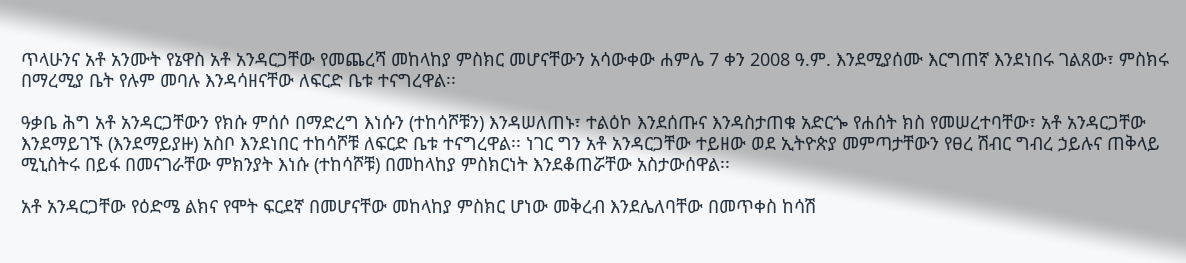ጥላሁንና አቶ አንሙት የኔዋስ አቶ አንዳርጋቸው የመጨረሻ መከላከያ ምስክር መሆናቸውን አሳውቀው ሐምሌ 7 ቀን 2008 ዓ.ም. እንደሚያሰሙ እርግጠኛ እንደነበሩ ገልጸው፣ ምስክሩ በማረሚያ ቤት የሉም መባሉ እንዳሳዘናቸው ለፍርድ ቤቱ ተናግረዋል፡፡

ዓቃቤ ሕግ አቶ አንዳርጋቸውን የክሱ ምሰሶ በማድረግ እነሱን (ተከሳሾቹን) እንዳሠለጠኑ፣ ተልዕኮ እንደሰጡና እንዳስታጠቁ አድርጐ የሐሰት ክስ የመሠረተባቸው፣ አቶ አንዳርጋቸው እንደማይገኙ (እንደማይያዙ) አስቦ እንደነበር ተከሳሾቹ ለፍርድ ቤቱ ተናግረዋል፡፡ ነገር ግን አቶ አንዳርጋቸው ተይዘው ወደ ኢትዮጵያ መምጣታቸውን የፀረ ሽብር ግብረ ኃይሉና ጠቅላይ ሚኒስትሩ በይፋ በመናገራቸው ምክንያት እነሱ (ተከሳሾቹ) በመከላከያ ምስክርነት እንደቆጠሯቸው አስታውሰዋል፡፡

አቶ አንዳርጋቸው የዕድሜ ልክና የሞት ፍርደኛ በመሆናቸው መከላከያ ምስክር ሆነው መቅረብ እንደሌለባቸው በመጥቀስ ከሳሽ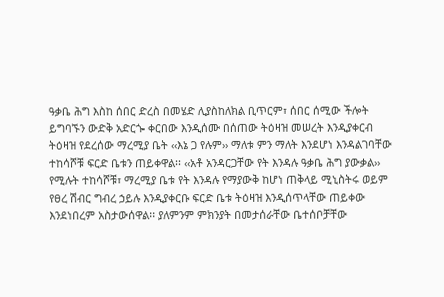ዓቃቤ ሕግ እስከ ሰበር ድረስ በመሄድ ሊያስከለክል ቢጥርም፣ ሰበር ሰሚው ችሎት ይግባኙን ውድቅ አድርጐ ቀርበው እንዲሰሙ በሰጠው ትዕዛዝ መሠረት እንዲያቀርብ ትዕዛዝ የደረሰው ማረሚያ ቤት ‹‹እኔ ጋ የሉም›› ማለቱ ምን ማለት እንደሆነ እንዳልገባቸው ተከሳሾቹ ፍርድ ቤቱን ጠይቀዋል፡፡ ‹‹አቶ አንዳርጋቸው የት እንዳሉ ዓቃቤ ሕግ ያውቃል›› የሚሉት ተከሳሾቹ፣ ማረሚያ ቤቱ የት እንዳሉ የማያውቅ ከሆነ ጠቅላይ ሚኒስትሩ ወይም የፀረ ሽብር ግብረ ኃይሉ እንዲያቀርቡ ፍርድ ቤቱ ትዕዛዝ እንዲሰጥላቸው ጠይቀው እንደነበረም አስታውሰዋል፡፡ ያለምንም ምክንያት በመታሰራቸው ቤተሰቦቻቸው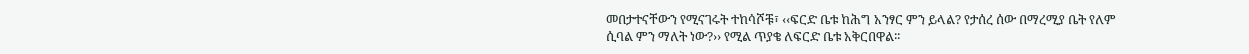መበታተናቸውን የሚናገሩት ተከሳሾቹ፣ ‹‹ፍርድ ቤቱ ከሕግ አንፃር ምን ይላል? የታሰረ ሰው በማረሚያ ቤት የለም ሲባል ምን ማለት ነው?›› የሚል ጥያቄ ለፍርድ ቤቱ አቅርበዋል፡፡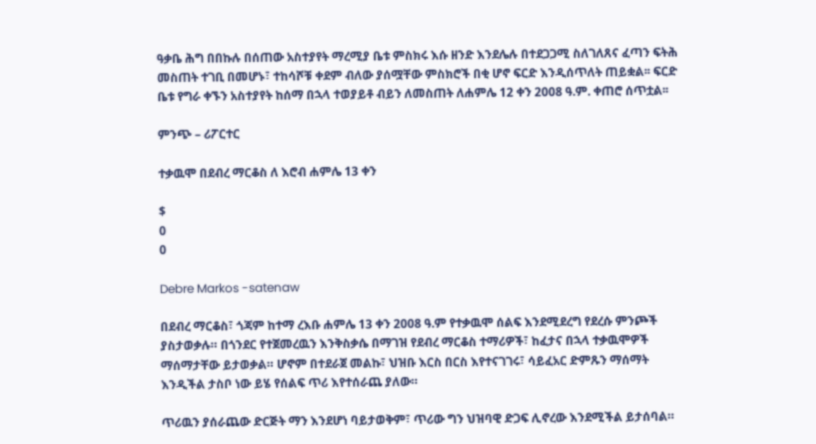ዓቃቤ ሕግ በበኩሉ በሰጠው አስተያየት ማረሚያ ቤቱ ምስክሩ እሱ ዘንድ እንደሌሉ በተደጋጋሚ ስለገለጸና ፈጣን ፍትሕ መስጠት ተገቢ በመሆኑ፣ ተከሳሾቹ ቀደም ብለው ያሰሟቸው ምስክሮች በቂ ሆኖ ፍርድ እንዲሰጥለት ጠይቋል፡፡ ፍርድ ቤቱ የግራ ቀኙን አስተያየት ከሰማ በኋላ ተወያይቶ ብይን ለመስጠት ለሐምሌ 12 ቀን 2008 ዓ.ም. ቀጠሮ ሰጥቷል፡፡

ምንጭ – ሪፖርተር

ተቃዉሞ በደብረ ማርቆስ ለ እሮብ ሐምሌ 13 ቀን

$
0
0

Debre Markos -satenaw

በደብረ ማርቆስ፣ ጎጃም ከተማ ረእቡ ሐምሌ 13 ቀን 2008 ዓ.ም የተቃዉሞ ሰልፍ እንደሚደረግ የደረሱ ምንጮች ያስታወቃሉ። በጎንደር የተጀመረዉን እንቅስቃሴ በማገዝ የደብረ ማርቆስ ተማሪዎች፣ ከፈታና በኋላ ተቃዉሞዎች ማሰማታቸው ይታወቃል። ሆኖም በተደራጀ መልኩ፣ ህዝቡ እርስ በርስ እየተናገገሩ፣ ሳይፈአር ድምጹን ማሰማት እንዲችል ታስቦ ነው ይሄ የሰልፍ ጥሪ እየተሰራጨ ያለው።

ጥሪዉን ያሰራጨው ድርጅት ማን እንደሆነ ባይታወቅም፣ ጥሪው ግን ህዝባዊ ድጋፍ ሊኖረው እንደሚችል ይታሰባል።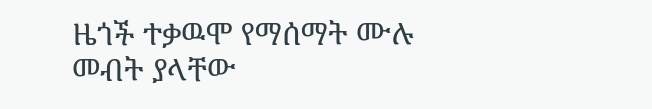ዜጎች ተቃዉሞ የማሰማት ሙሉ መብት ያላቸው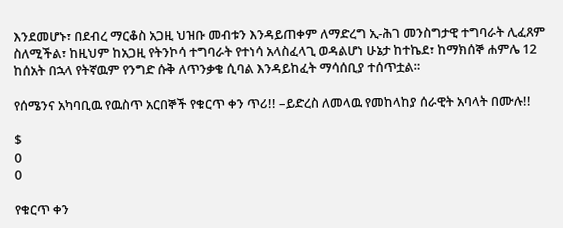እንደመሆኑ፣ በደብረ ማርቆስ አጋዚ ህዝቡ መብቱን እንዳይጠቀም ለማድረግ ኢ-ሕገ መንስግታዊ ተግባራት ሊፈጸም ስለሚችል፣ ከዚህም ከአጋዚ የትንኮሳ ተግባራት የተነሳ አላስፈላጊ ወዳልሆነ ሁኔታ ከተኬደ፣ ከማክሰኞ ሐምሌ 12 ከሰአት በኋላ የትኛዉም የንግድ ሱቅ ለጥንቃቄ ሲባል እንዳይከፈት ማሳሰቢያ ተሰጥቷል።

የሰሜንና አካባቢዉ የዉስጥ አርበኞች የቁርጥ ቀን ጥሪ!! –ይድረስ ለመላዉ የመከላከያ ሰራዊት አባላት በሙሉ!!

$
0
0

የቁርጥ ቀን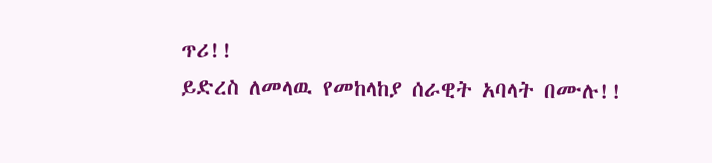ጥሪ!!
ይድረስ ለመላዉ የመከላከያ ሰራዊት አባላት በሙሉ!!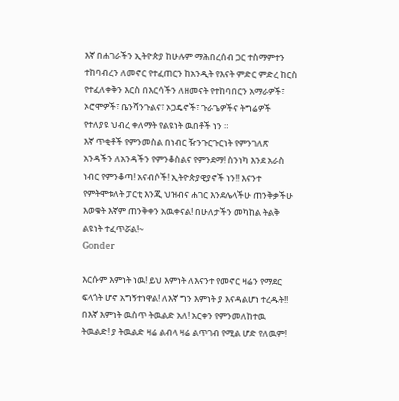እኛ በሐገራችን ኢትዮጵያ ከሁሉም ማሕበረሰብ ጋር ተስማምተን ተከባብረን ለመኖር የተፈጠርን ከአንዲት የእናት ምድር ምድረ ከርስ የተፈለቀቅን እርስ በእርሳችን ለዘመናት የተከባበርን አማራዎች፣ ኦሮሞዎች፣ ቤንሻንጉልና፣ ኦጋዴኖች፣ ጉራጌዎችና ትግሬዎች የተለያዩ ህብረ ቀለማት የልዩነት ዉበቶች ነን ።
እኛ ጥቂቶች የምንመስል በነብር ዥንጉርጉርነት የምንገለጽ አንዳችን ለአንዳችን የምንቆስልና የምንደማ! ስንነካ እንደ አራስ ነብር የምንቆጣ! አናብሶች! ኢትዮጵያዊያኖች ነን!! እናንተ የምትሞቱለት ፓርቲ እንጂ ህዝብና ሐገር እንደሌላችሁ ጠንቅቃችሁ እወቁት እኛም ጠንቅቀን አዉቀናል! በሁለታችን መካከል ትልቅ ልዩነት ተፈጥሯል!~
Gonder

እርሱም እምነት ነዉ! ይህ እምነት ለእናንተ የመኖር ዛሬን የማደር ፍላጎት ሆኖ አግኝተነዋል! ለእኛ ግን እምነት ያ እናዳልሆነ ተረዱት!! በእኛ እምነት ዉስጥ ትዉልድ አለ! አርቀን የምንመለከተዉ ትዉልድ! ያ ትዉልድ ዛሬ ልብላ ዛሬ ልጥገብ የሚል ሆድ የለዉም!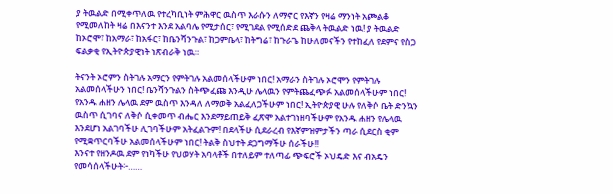ያ ትዉልድ በሚቀጥለዉ የተረካቢነት ምሕዋር ዉስጥ እራሱን ለማኖር የእኛን የዛሬ ማንነት አጮልቆ የሚመለከት ዛሬ በእናንተ እንደ አልባሌ የሚታሰር፣ የሚገደል የሚሰድደ ጨቅላ ትዉልድ ነዉ! ያ ትዉልድ ከኦሮሞ፣ ከአማራ፣ ከአፋር፣ ከቤንሻንጉል፣ ከጋምቤላ፣ ከትግሬ፣ ከጉራጌ ከሁለመናችን የተከፈለ የደምና የስጋ ፍልቃቂ የኢትዮጵያዊነት ነጽብራቅ ነዉ።

ትናንት ኦሮምን ስትገሉ አማርን የምትገሉ አልመሰላችሁም ነበር! አማራን ስትገሉ ኦሮሞን የምትገሉ አልመሰላችሁን ነበር! ቤንሻንጉልን ስትጭፈጩ እንዲሁ ሌላዉን የምትጨፈጭፉ አልመሰላችሁም ነበር! የአንዱ ሐዘን ሌላዉ ደም ዉስጥ እንዳለ ለማወቅ አልፈለጋችሁም ነበር! ኢትዮጵያዊ ሁሉ የለቅሶ ቤት ድንኳን ዉስጥ ሲገባና ለቅሶ ሲቀመጥ ብሔር እንደማይጠይቅ ፈጽሞ አልተገነዘባችሁም የአንዱ ሐዘን የሌላዉ እንደሆነ አልገባችሁ ሊገባችሁም አትፈልጉም! በደላችሁ ሲደራረብ የእኛምዝምታችን ጣራ ሲደርስ ቂም የሚቋጥርባችሁ አልመሰላችሁም ነበር! ትልቅ ስህተት ደጋግማችሁ ሰራችሁ!!
እንናተ የዘንዶዉ ደም የነካችሁ የህወሃት አባላቶች በተለይም ተለጣፊ ጭፍሮች ኦህዴድ እና ብአዴን የመሳሰላችሁት፦……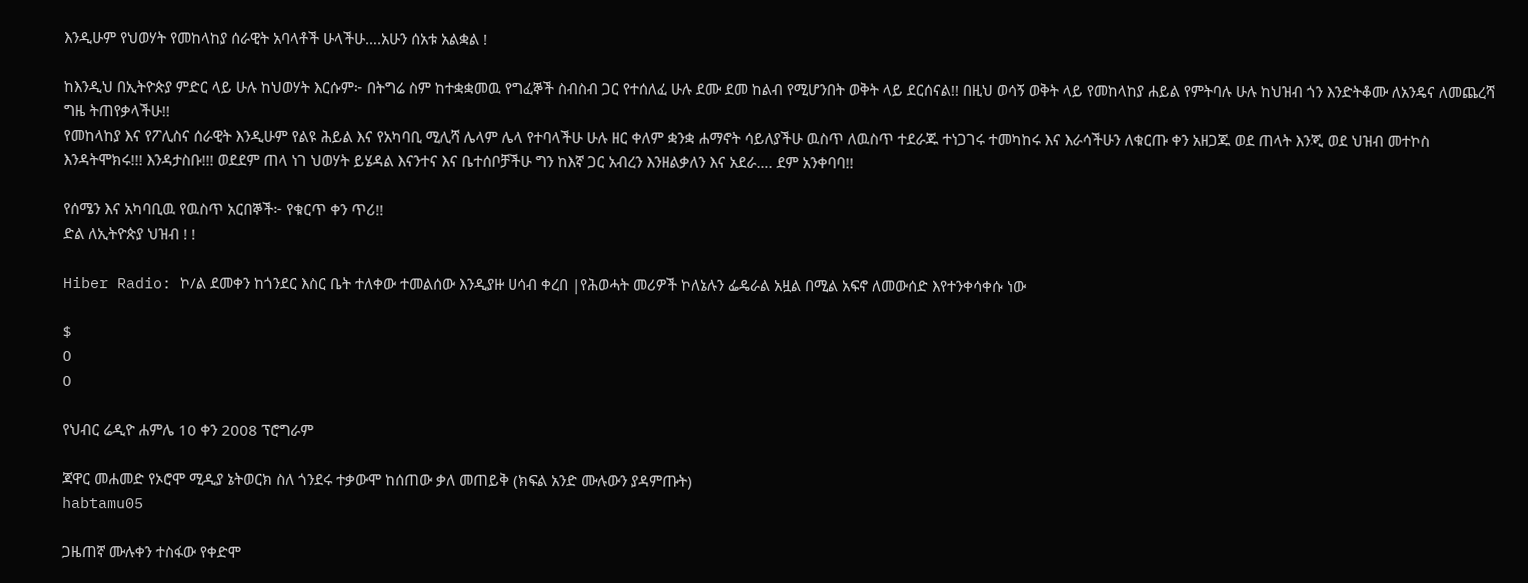እንዲሁም የህወሃት የመከላከያ ሰራዊት አባላቶች ሁላችሁ….አሁን ሰአቱ አልቋል !

ከእንዲህ በኢትዮጵያ ምድር ላይ ሁሉ ከህወሃት እርሱም፦ በትግሬ ስም ከተቋቋመዉ የግፈኞች ስብስብ ጋር የተሰለፈ ሁሉ ደሙ ደመ ከልብ የሚሆንበት ወቅት ላይ ደርሰናል!! በዚህ ወሳኝ ወቅት ላይ የመከላከያ ሐይል የምትባሉ ሁሉ ከህዝብ ጎን እንድትቆሙ ለአንዴና ለመጨረሻ ግዜ ትጠየቃላችሁ!!
የመከላከያ እና የፖሊስና ሰራዊት እንዲሁም የልዩ ሕይል እና የአካባቢ ሚሊሻ ሌላም ሌላ የተባላችሁ ሁሉ ዘር ቀለም ቋንቋ ሐማኖት ሳይለያችሁ ዉስጥ ለዉስጥ ተደራጁ ተነጋገሩ ተመካከሩ እና እራሳችሁን ለቁርጡ ቀን አዘጋጁ ወደ ጠላት እንጂ ወደ ህዝብ መተኮስ እንዳትሞክሩ!!! እንዳታስቡ!!! ወደደም ጠላ ነገ ህወሃት ይሄዳል እናንተና እና ቤተሰቦቻችሁ ግን ከእኛ ጋር አብረን እንዘልቃለን እና አደራ…. ደም አንቀባባ!!

የሰሜን እና አካባቢዉ የዉስጥ አርበኞች፦ የቁርጥ ቀን ጥሪ!!
ድል ለኢትዮጵያ ህዝብ ! !

Hiber Radio: ኮ/ል ደመቀን ከጎንደር እስር ቤት ተለቀው ተመልሰው እንዲያዙ ሀሳብ ቀረበ |የሕወሓት መሪዎች ኮለኔሉን ፌዴራል አዟል በሚል አፍኖ ለመውሰድ እየተንቀሳቀሱ ነው

$
0
0

የህብር ሬዲዮ ሐምሌ 10 ቀን 2008 ፕሮግራም

ጃዋር መሐመድ የኦሮሞ ሚዲያ ኔትወርክ ስለ ጎንደሩ ተቃውሞ ከሰጠው ቃለ መጠይቅ (ክፍል አንድ ሙሉውን ያዳምጡት)
habtamu05

ጋዜጠኛ ሙሉቀን ተስፋው የቀድሞ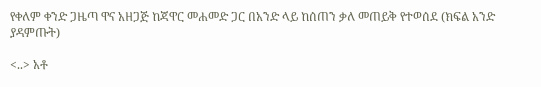የቀለም ቀንድ ጋዜጣ ዋና አዘጋጅ ከጃዋር መሐመድ ጋር በአንድ ላይ ከሰጠን ቃለ መጠይቅ የተወሰደ (ክፍል አንድ ያዳምጡት)

<..> አቶ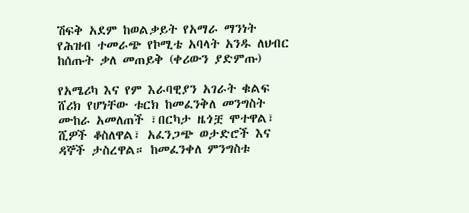ሽፍቅ አደም ከወልቃይት የአማራ ማንነት የሕዝብ ተመራጭ የኮሚቴ አባላት አንዱ ለህብር ከሰጡት ቃለ መጠይቅ (ቀሪውን ያድምጡ)

የአሜሪካ እና የም እራባዊያን አገራት ቁልፍ ሸሪክ የሆነቸው ቱርክ ከመፈንቅለ መንግስት ሙከራ አመለጠች ፣በርካታ ዜጎቿ ሞተዋል፣ ሺዎች ቆስለዋል፣ አፈንጋጭ ወታድሮች እና ዳኞች ታስረዋል። ከመፈንቀለ ምንግስቱ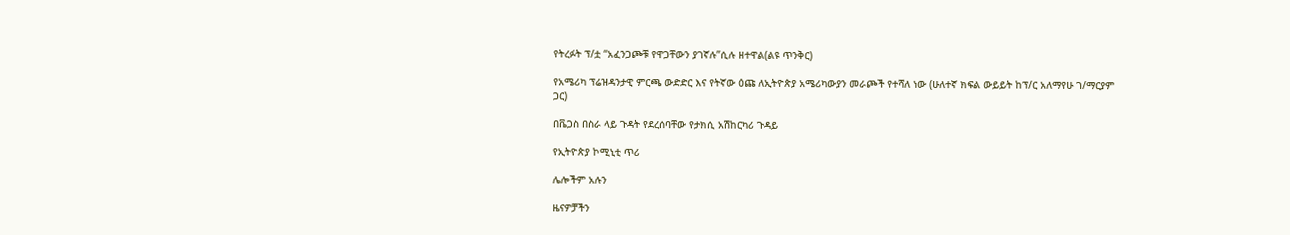የትረፉት ፕ/ቷ “አፈንጋጮቹ የዋጋቸውን ያገኛሉ”ሲሉ ዘተዋል(ልዩ ጥንቅር)

የአሜሪካ ፕሬዝዳንታዊ ምርጫ ውድድር እና የትኛው ዕጩ ለኢትዮጵያ አሜሪካውያን መራጮች የተሻለ ነው (ሁለተኛ ክፍል ውይይት ከፕ/ር አለማየሁ ገ/ማርያም ጋር)

በቬጋስ በስራ ላይ ጉዳት የደረሰባቸው የታክሲ አሽከርካሪ ጉዳይ

የኢትዮጵያ ኮሚኒቲ ጥሪ

ሌሎችም አሉን

ዜናዎቻችን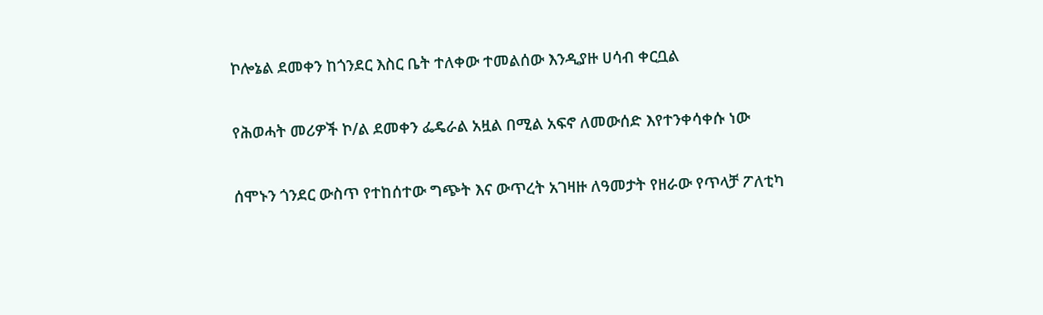ኮሎኔል ደመቀን ከጎንደር እስር ቤት ተለቀው ተመልሰው እንዲያዙ ሀሳብ ቀርቧል

የሕወሓት መሪዎች ኮ/ል ደመቀን ፌዴራል አዟል በሚል አፍኖ ለመውሰድ እየተንቀሳቀሱ ነው

ሰሞኑን ጎንደር ውስጥ የተከሰተው ግጭት እና ውጥረት አገዛዙ ለዓመታት የዘራው የጥላቻ ፖለቲካ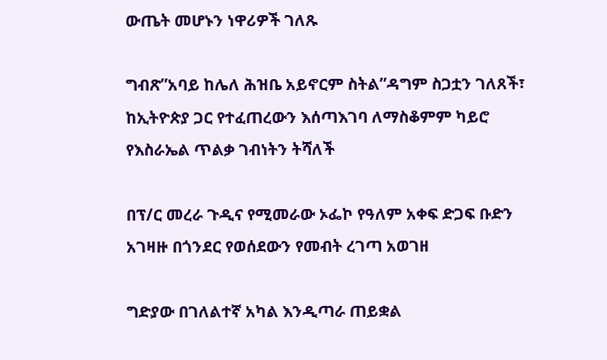ውጤት መሆኑን ነዋሪዎች ገለጹ

ግብጽ”አባይ ከሌለ ሕዝቤ አይኖርም ስትል”ዳግም ስጋቷን ገለጸች፣ ከኢትዮጵያ ጋር የተፈጠረውን እሰጣእገባ ለማስቆምም ካይሮ የእስራኤል ጥልቃ ገብነትን ትሻለች

በፕ/ር መረራ ጉዲና የሚመራው ኦፌኮ የዓለም አቀፍ ድጋፍ ቡድን አገዛዙ በጎንደር የወሰደውን የመብት ረገጣ አወገዘ

ግድያው በገለልተኛ አካል እንዲጣራ ጠይቋል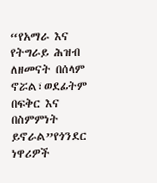“የአማራ እና የትግራይ ሕዝብ ለዘመናት በሰላም ኖሯል፣ወደፊትም በፍቅር እና በስምምነት ይኖራል”የጎንደር ነዋሪዎች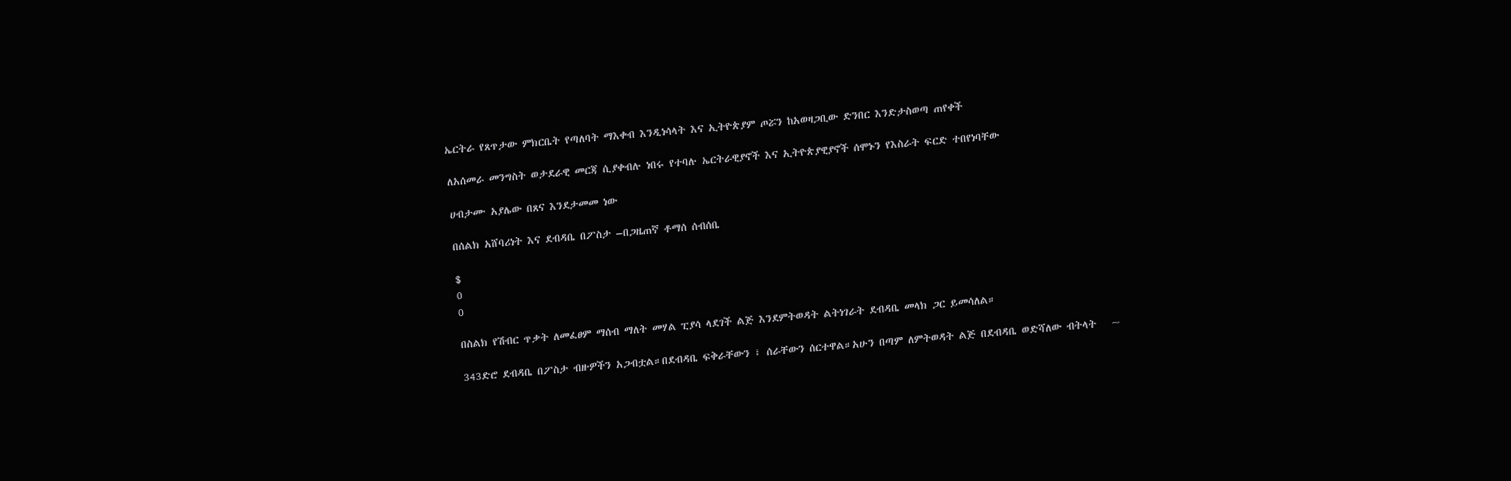ኤርትራ የጸጥታው ምክርቤት የጣለባት ማእቀብ እንዲነሳላት እና ኢትዮጵያም ጦሯን ከአወዛጋቢው ድንበር እንድታስወጣ ጠየቀች

ለአሰመራ መንግስት ወታደራዊ መርጃ ሲያቀብሉ ነበሩ የተባሉ ኤርትራዊያኖች እና ኢትዮጵያዊያኖች ሰሞኑን የእስራት ፍርድ ተበየነባቸው

ሀብታሙ አያሌው በጸና እንደታመመ ነው

በሰልክ አሸባሪነት እና ደብዳቤ በፖስታ –በጋዜጠኛ ቶማሰ ሰብሰቤ

$
0
0

በስልክ የሽብር ጥቃት ለመፈፀም ማሰብ ማለት መሃል ፒያሳ ላደገች ልጅ እንደምትወዳት ልትነገራት ደብዳቤ መላክ ጋር ይመሳለል።

343ድሮ ደብዳቤ በፖስታ ብዙዎችን አጋብቷል።በደብዳቤ ፍቅራቸውን ፣ ሰራቸውን ሰርተዋል።አሁን በጣም ለምትወዳት ልጅ በደብዳቤ ወድሻለው ብትላት   ~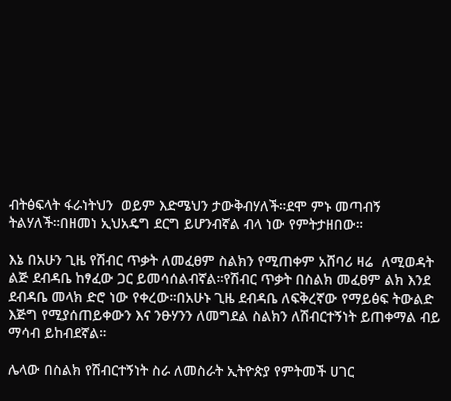ብትፅፍላት ፋራነትህን  ወይም እድሜህን ታውቅብሃለች።ደሞ ምኑ መጣብኝ ትልሃለች።በዘመነ ኢህአዴግ ደርግ ይሆንብኛል ብላ ነው የምትታዘበው።

እኔ በአሁን ጊዜ የሽብር ጥቃት ለመፈፀም ስልክን የሚጠቀም አሸባሪ ዛሬ  ለሚወዳት ልጅ ደብዳቤ ከፃፈው ጋር ይመሳሰልብኛል።የሽብር ጥቃት በስልክ መፈፀም ልክ እንደ ደብዳቤ መላክ ድሮ ነው የቀረው።በአሁኑ ጊዜ ደብዳቤ ለፍቅረኛው የማይፅፍ ትውልድ እጅግ የሚያሰጠይቀውን እና ንፁሃንን ለመግደል ስልክን ለሽብርተኝነት ይጠቀማል ብይ ማሳብ ይከብደኛል።

ሌላው በስልክ የሽብርተኝነት ስራ ለመስራት ኢትዮጵያ የምትመች ሀገር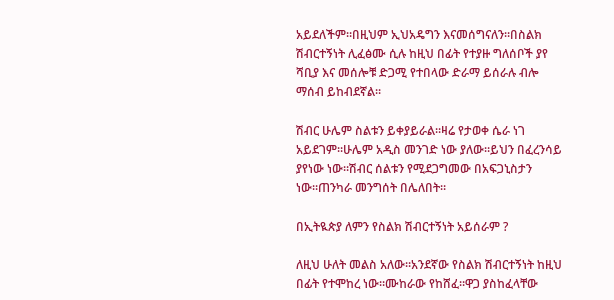አይደለችም።በዚህም ኢህአዴግን እናመሰግናለን።በስልክ ሽብርተኝነት ሊፈፅሙ ሲሉ ከዚህ በፊት የተያዙ ግለሰቦች ያየ ሻቢያ እና መሰሎቹ ድጋሚ የተበላው ድራማ ይሰራሉ ብሎ ማሰብ ይከብደኛል።

ሽብር ሁሌም ስልቱን ይቀያይራል።ዛሬ የታወቀ ሴራ ነገ አይደገም።ሁሌም አዲስ መንገድ ነው ያለው።ይህን በፈረንሳይ ያየነው ነው።ሽብር ሰልቱን የሚደጋግመው በአፍጋኒስታን ነው።ጠንካራ መንግሰት በሌለበት።

በኢትዪጵያ ለምን የስልክ ሽብርተኝነት አይሰራም ?

ለዚህ ሁለት መልስ አለው።አንደኛው የስልክ ሽብርተኝነት ከዚህ በፊት የተሞከረ ነው።ሙከራው የከሸፈ።ዋጋ ያስከፈላቸው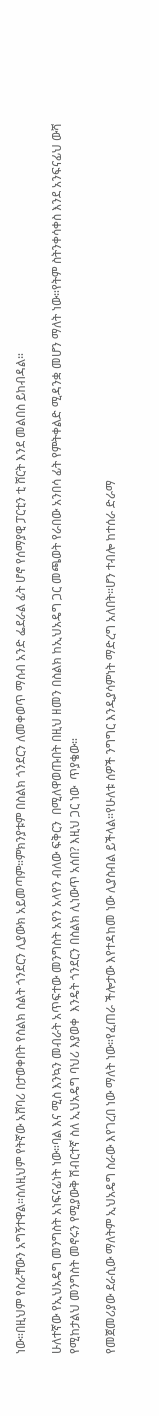ነው።በዚህም የስራቸውን አግኝተዋል።ስለዚህም የትኛው አሸባሪ በታወቀበት የስልክ ስልት ጎንደርን ሊያውክ አይመጣም።ምክንያቱም በስልክ ጎንደርን ለመቀወጥ ማሰብ አንድ ፌደራል ፊት ሆኖ የሰማያዊ ፓርቲን ቲ ሸርት እንደ መልበስ ይከብዳል።

ሁለተኛው የኢህአዴግ መንግስት አነፍናፊነት ነው።ባል እና ሚስ እንኳን መብራት አጥፍተው መንግስት አየን አላየን ብለው ፍቅርን  በሚለዋወጡበት በዚህ ዘመን በስልክ ከኢህአዴግ ጋር መጫወት የራበው አንበሳ ፊት የምትቀልድ ሚዳንቋ መሆን ማለት ነው።የትም ስትንቀሳቀስ እንደ አንፍናፊህ ውሻ የሚከታልህ መንግስት መኖሩን የሚያውቅ ሽብርተኛ ስለ ኢህአዴግ ባህሪ እያወቀ  እንዴት ጎንደርን በስልክ ሊነውጥ አሰበ? እዚህ ጋር ነው  ጥያቄው።

የመጀመሪያው ደራሲው ማለትም ኢህአዴግ ስራው እየገረበ ነው ማለት ነው።የፈጠራ ችሎታው እየተዳከመ ነው ሊያስብል ይችላል።የሁለቱ ሰዎች ንግግር እንዲያሳምነት ማድረግ አለበት።ሆን ተብሎ ከተሰራ ድራማ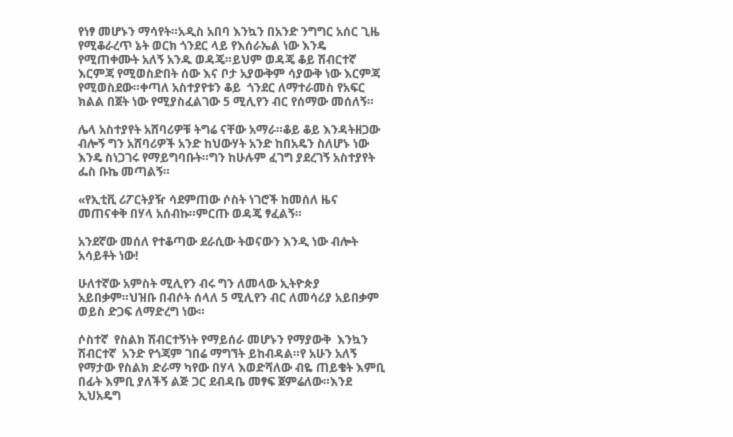የነፃ መሆኑን ማሳየት።አዲስ አበባ እንኳን በአንድ ንግግር አሰር ጊዜ የሚቆራረጥ ኔት ወርክ ጎንደር ላይ የእሰራኤል ነው እንዴ የሚጠቀሙት አለኝ አንዱ ወዳጄ።ይህም ወዳጄ ቆይ ሽብርተኛ እርምጃ የሚወስድበት ሰው እና ቦታ አያውቅም ሳያውቅ ነው እርምጃ የሚወስደው።ቀጣለ አስተያየቱን ቆይ  ጎንደር ለማተራመስ የአፍር ክልል በጀት ነው የሚያስፈልገው 5 ሚሊየን ብር የሰማው መሰለኝ።

ሌላ አስተያየት አሸባሪዎቹ ትግሬ ናቸው አማራ።ቆይ ቆይ እንዳትዘጋው ብሎኝ ግን አሸባሪዎች አንድ ከህውሃት አንድ ከበአዴን ስለሆኑ ነው እንዴ ስነጋገሩ የማይግባቡት።ግን ከሁሉም ፈገግ ያደረገኝ አስተያየት ፌስ ቡኬ መጣልኝ።

«የኢቲቪ ሪፖርትያዥ ሳደምጠው ሶስት ነገሮች ከመሰለ ዜና መጠናቀቅ በሃላ አሰብኩ።ምርጡ ወዳጄ ፃፈልኝ።

አንደኛው መሰለ የተቆጣው ደራሲው ትወናውን እንዲ ነው ብሎት አሳይቶት ነው!

ሁለተኛው አምስት ሚሊየን ብሩ ግን ለመላው ኢትዮጵያ አይበቃም።ህዝቡ በብሶት ሰላለ 5 ሚሊየን ብር ለመሳሪያ አይበቃም ወይስ ድጋፍ ለማድረግ ነው።

ሶስተኛ  የስልክ ሽብርተኝነት የማይሰራ መሆኑን የማያውቅ  እንኳን ሽብርተኛ  አንድ የጎጃም ገበሬ ማግኘት ይከብዳል።የ አሁን አለኝ የማታው የስልክ ድራማ ካየው በሃላ እወድሻለው ብዬ ጠይቄት እምቢ በፊት እምቢ ያለችኝ ልጅ ጋር ደብዳቤ መፃፍ ጀምሬለው።እንደ ኢህአዴግ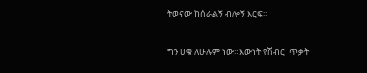ትወናው ከሰራልኝ ብሎኝ እርፍ።

ግን ሀቁ ለሁሉም ነው።እውነት የሽብር  ጥቃት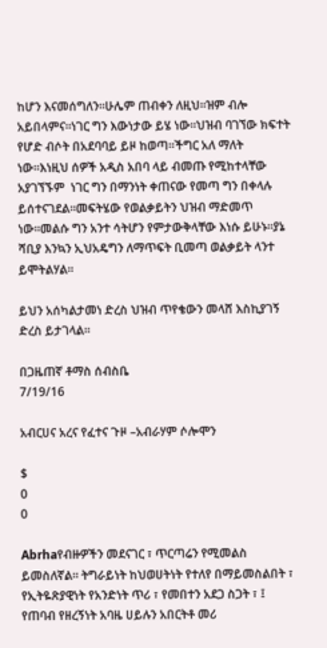ከሆን እናመሰግለን።ሁሌም ጠብቀን ለዚህ።ዝም ብሎ አይበላምና።ነገር ግን እውነታው ይሄ ነው።ህዝብ ባገኘው ክፍተት የሆድ ብሶት በአደባባይ ይዞ ከወጣ።ችግር አለ ማለት ነው።እነዚህ ሰዎች አዲስ አበባ ላይ ብመጡ የሚከተላቸው አያገኘኙም  ነገር ግን በማንነት ቀጠናው የመጣ ግን በቀላሉ ይሰተናገደል።መፍትሄው የወልቃይትን ህዝብ ማድመጥ ነው።መልሱ ግን አንተ ሳትሆን የምታውቅላቸው እነሱ ይሁኑ።ያኔ ሻቢያ እንኳን ኢህአዴግን ለማጥፍት ቢመጣ ወልቃይት ላንተ ይሞትልሃል።

ይህን አሰካልታመነ ድረስ ህዝብ ጥየቄውን መላሸ እስኪያገኝ ድረስ ይታገላል።

በጋዜጠኛ ቶማስ ሰብስቤ
7/19/16

አብርሀና አረና የፈተና ጉዞ –አብራሃም ሶሎሞን

$
0
0

Abrhaየብዙዎችን መደናገር ፣ ጥርጣሬን የሚመልስ ይመስለኛል። ትግራይነት ከህወሀትነት የተለየ በማይመስልበት ፣ የኢትዬጽያዊነት የአንድነት ጥሪ ፣ የመበተን አደጋ ስጋት ፣ ፤ የጠባብ የዘረኝነት አባዜ ሀይሉን አበርትቶ መሪ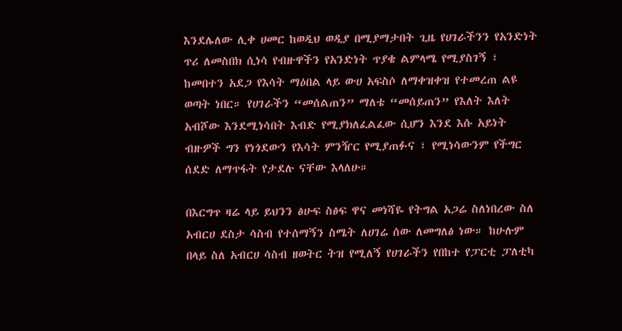እንደሌለው ሊቀ ሀመር ከወዲህ ወዲያ በሚያማታበት ጊዜ የሀገራችንን የአንድነት ጥሪ ለመስበክ ሲነሳ የብዙዋችን የአንድነት ጥያቄ ልምላሜ የሚያስገኝ ፣ ከመበተን አደጋ የእሳት ማዕበል ላይ ውሀ አፍስሶ ለማቀዝቀዝ የተመረጠ ልዩ ወጣት ነበር። የሀገራችን “መሰልጠን” ማለቴ “መሰይጠን” የእለት እለት አብሾው እንደሚነሳበት እብድ የሚያክለፈልፈው ሲሆን እንደ እሱ አይነት ብዙዎች ግን የነጎደውን የእሳት ምንዥር የሚያጠፉና ፣ የሚነሳውንም የችግር ሰደድ ለማጥፋት የታደሉ ናቸው እላለሁ።

በእርግጥ ዛሬ ላይ ይህንን ፅሁፍ ስፅፍ ዋና መነሻዬ የትግል አጋሬ ስለነበረው ስለ አብርሀ ደስታ ሳስብ የተሰማኝን ስሜት ለሀገሬ ሰው ለመግለፅ ነው። ከሁሉም በላይ ስለ አብርሀ ሳስብ ዘወትር ትዝ የሚለኝ የሀገራችን የበከተ የፓርቲ ፓለቲካ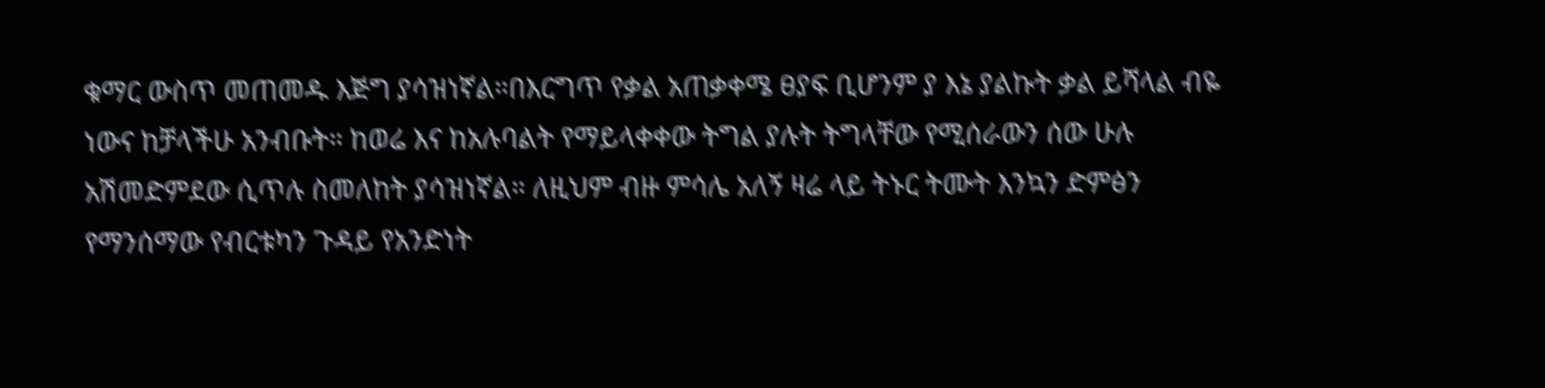ቁማር ውስጥ መጠመዱ እጅግ ያሳዝነኛል።በእርግጥ የቃል አጠቃቀሜ ፀያፍ ቢሆንም ያ እኔ ያልኩት ቃል ይሻላል ብዬ ነውና ከቻላችሁ አንብቡት። ከወሬ እና ከአሉባልት የማይላቀቀው ትግል ያሉት ትግላቸው የሚሰራውን ሰው ሁሉ አሽመድምደው ሲጥሉ ስመለከት ያሳዝነኛል። ለዚህም ብዙ ምሳሌ አለኝ ዛሬ ላይ ትኑር ትሙት እንኳን ድምፅን የማንሰማው የብርቱካን ጉዳይ የአንድነት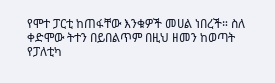የሞተ ፓርቲ ከጠፋቸው እንቁዎች መሀል ነበረች። ስለ ቀድሞው ትተን በይበልጥም በዚህ ዘመን ከወጣት የፓለቲካ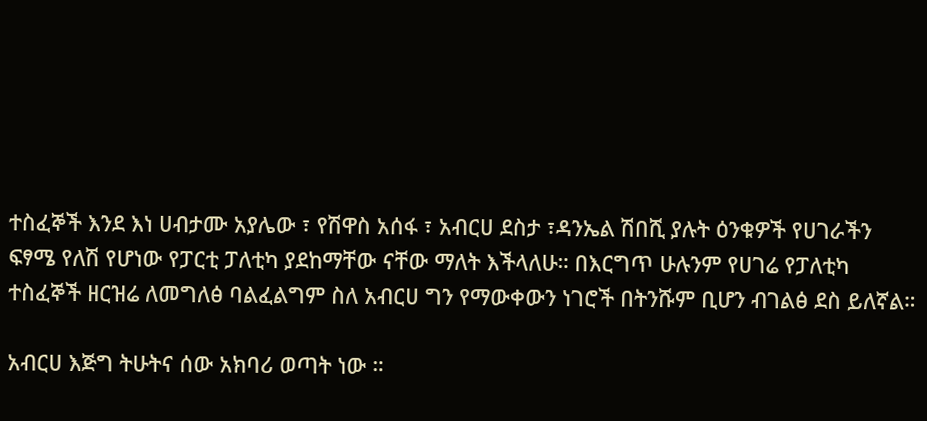ተስፈኞች እንደ እነ ሀብታሙ አያሌው ፣ የሽዋስ አሰፋ ፣ አብርሀ ደስታ ፣ዳንኤል ሽበሺ ያሉት ዕንቁዎች የሀገራችን ፍፃሜ የለሽ የሆነው የፓርቲ ፓለቲካ ያደከማቸው ናቸው ማለት እችላለሁ። በእርግጥ ሁሉንም የሀገሬ የፓለቲካ ተስፈኞች ዘርዝሬ ለመግለፅ ባልፈልግም ስለ አብርሀ ግን የማውቀውን ነገሮች በትንሹም ቢሆን ብገልፅ ደስ ይለኛል።

አብርሀ እጅግ ትሁትና ሰው አክባሪ ወጣት ነው ።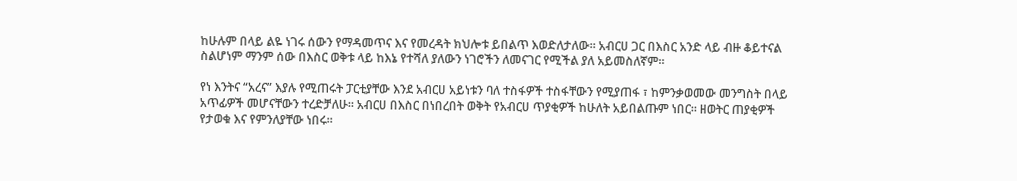ከሁሉም በላይ ልዬ ነገሩ ሰውን የማዳመጥና እና የመረዳት ክህሎቱ ይበልጥ እወድለታለው። አብርሀ ጋር በእስር አንድ ላይ ብዙ ቆይተናል ስልሆነም ማንም ሰው በእስር ወቅቱ ላይ ከእኔ የተሻለ ያለውን ነገሮችን ለመናገር የሚችል ያለ አይመስለኛም።

የነ እንትና “አረና” እያሉ የሚጠሩት ፓርቲያቸው እንደ አብርሀ አይነቱን ባለ ተስፋዎች ተስፋቸውን የሚያጠፋ ፣ ከምንቃወመው መንግስት በላይ አጥፊዎች መሆናቸውን ተረድቻለሁ። አብርሀ በእስር በነበረበት ወቅት የአብርሀ ጥያቂዎች ከሁለት አይበልጡም ነበር። ዘወትር ጠያቂዎች የታወቁ እና የምንለያቸው ነበሩ።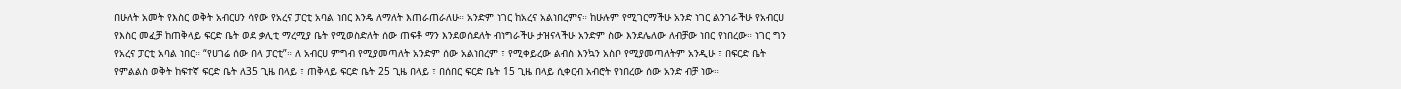በሁለት አመት የእስር ወቅት አብርሀን ሳየው የአረና ፓርቲ አባል ነበር እንዴ ለማለት እጠራጠራለሁ። አንድም ነገር ከአረና አልነበረምና። ከሁሉም የሚገርማችሁ አንድ ነገር ልንገራችሁ የአብርሀ የእስር መፈቻ ከጠቅላይ ፍርድ ቤት ወደ ቃሊቲ ማረሚያ ቤት የሚወስድለት ሰው ጠፍቶ ማን እንደወሰደለት ብነግራችሁ ታዝናላችሁ አንድም ስው እንደሌለው ለብቻው ነበር የነበረው። ነገር ግን የአረና ፓርቲ አባል ነበር። “የሀገሬ ሰው በላ ፓርቲ”። ለ አብርሀ ምግብ የሚያመጣለት አንድም ሰው አልነበረም ፣ የሚቀይረው ልብስ እንኳን አስቦ የሚያመጣለትም አንዲሁ ፣ በፍርድ ቤት የምልልስ ወቅት ከፍተኛ ፍርድ ቤት ለ35 ጊዜ በላይ ፣ ጠቅላይ ፍርድ ቤት 25 ጊዜ በላይ ፣ በሰበር ፍርድ ቤት 15 ጊዜ በላይ ሲቀርብ አብሮት የነበረው ሰው አንድ ብቻ ነው።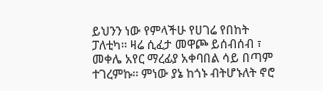ይህንን ነው የምላችሁ የሀገሬ የበከት ፓለቲካ። ዛሬ ሲፈታ መዋጮ ይሰብሰብ ፣ መቀሌ አየር ማረፊያ አቀባበል ሳይ በጣም ተገረምኩ። ምነው ያኔ ከጎኑ ብትሆኑለት ኖሮ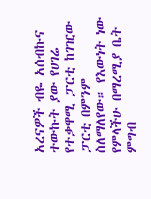አረናዎች ብዬ አሰብኩና ተውኩት ያው የሀገሬ የተቃዋሚ ፓርቲ ከገዢው ፓርቲ በምንም ስለማለየው። የእውነት ነው የምላችሁ በማረሚያ ቤት ምግብ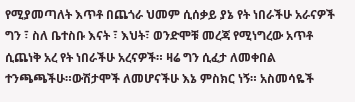የሚያመጣለት እጥቶ በጨጎራ ህመም ሲሰቃይ ያኔ የት ነበራችሁ አራናዎች ግን ፣ ስለ ቤተስቡ እናት ፣ እህት፣ ወንድሞቹ መረጃ የሚነግረው አጥቶ ሲጨነቅ አረ የት ነበራችሁ አረናዎች። ዛሬ ግን ሲፈታ ለመቀበል ተንጫጫችሁ።ውሽታሞች ለመሆናችሁ እኔ ምስክር ነኝ። አስመሳዬች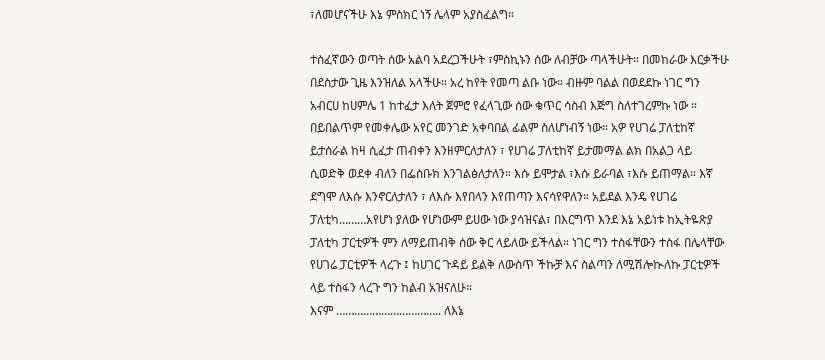፣ለመሆናችሁ እኔ ምስክር ነኝ ሌላም አያስፈልግ።

ተስፈኛውን ወጣት ሰው አልባ አደረጋችሁት ፣ምስኪኑን ሰው ለብቻው ጣላችሁት። በመከራው እርቃችሁ በደስታው ጊዜ እንዝለል አላችሁ። አረ ከየት የመጣ ልቡ ነው። ብዙም ባልል በወደደኩ ነገር ግን አብርሀ ከሀምሌ 1 ከተፈታ እለት ጀምሮ የፈላጊው ሰው ቁጥር ሳስብ እጅግ ስለተገረምኩ ነው ። በይበልጥም የመቀሌው አየር መንገድ አቀባበል ፊልም ስለሆነብኝ ነው። አዎ የሀገሬ ፓለቲከኛ ይታሰራል ከዛ ሲፈታ ጠብቀን እንዘምርለታለን ፣ የሀገሬ ፓለቲከኛ ይታመማል ልክ በአልጋ ላይ ሲወድቅ ወደቀ ብለን በፌስቡክ እንገልፅለታለን። እሱ ይሞታል ፣እሱ ይራባል ፣እሱ ይጠማል። እኛ ደግሞ ለእሱ እንኖርለታለን ፣ ለእሱ እየበላን እየጠጣን እናሳየዋለን። አይደል እንዴ የሀገሬ ፓለቲካ………አየሆነ ያለው የሆነውም ይሀው ነው ያሳዝናል፣ በእርግጥ እንደ እኔ አይነቱ ከኢትዬጽያ ፓለቲካ ፓርቲዎች ምን ለማይጠብቅ ሰው ቅር ላይለው ይችላል። ነገር ግን ተስፋቸውን ተስፋ በሌላቸው የሀገሬ ፓርቲዎች ላረጉ ፤ ከሀገር ጉዳይ ይልቅ ለውስጥ ችኩቻ እና ስልጣን ለሚሽሎኲለኩ ፓርቲዎች ላይ ተስፋን ላረጉ ግን ከልብ አዝናለሁ።
እናም …………………………….. ለእኔ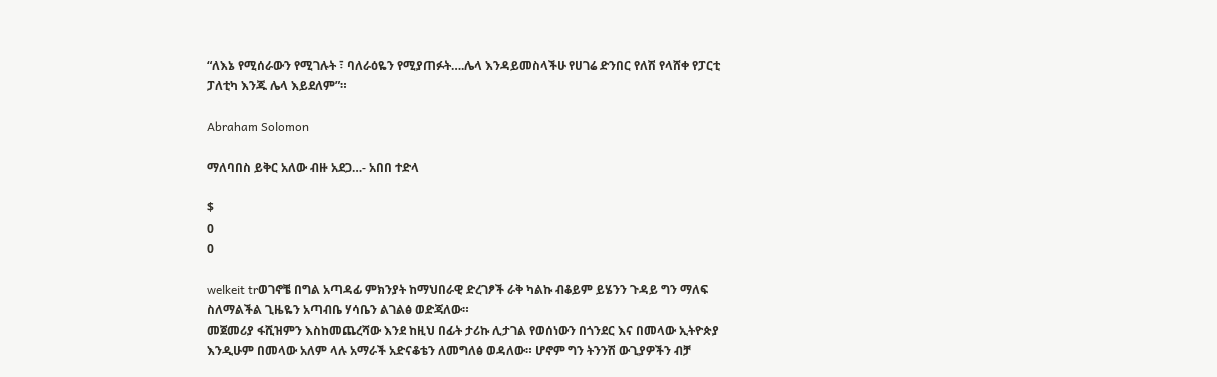“ለእኔ የሚሰራውን የሚገሉት ፣ ባለራዕዬን የሚያጠፉት….ሌላ እንዳይመስላችሁ የሀገሬ ድንበር የለሽ የላሸቀ የፓርቲ ፓለቲካ እንጁ ሌላ እይደለም”።

Abraham Solomon

ማለባበስ ይቅር አለው ብዙ አደጋ…- አበበ ተድላ

$
0
0

welkeit trወገኖቼ በግል አጣዳፊ ምክንያት ከማህበራዊ ድረገፆች ራቅ ካልኩ ብቆይም ይሄንን ጉዳይ ግን ማለፍ ስለማልችል ጊዜዬን አጣብቤ ሃሳቤን ልገልፅ ወድጃለው።
መጀመሪያ ፋሺዝምን እስከመጨረሻው እንደ ከዚህ በፊት ታሪኩ ሊታገል የወሰነውን በጎንደር እና በመላው ኢትዮጵያ እንዲሁም በመላው አለም ላሉ አማራች አድናቆቴን ለመግለፅ ወዳለው። ሆኖም ግን ትንንሽ ውጊያዎችን ብቻ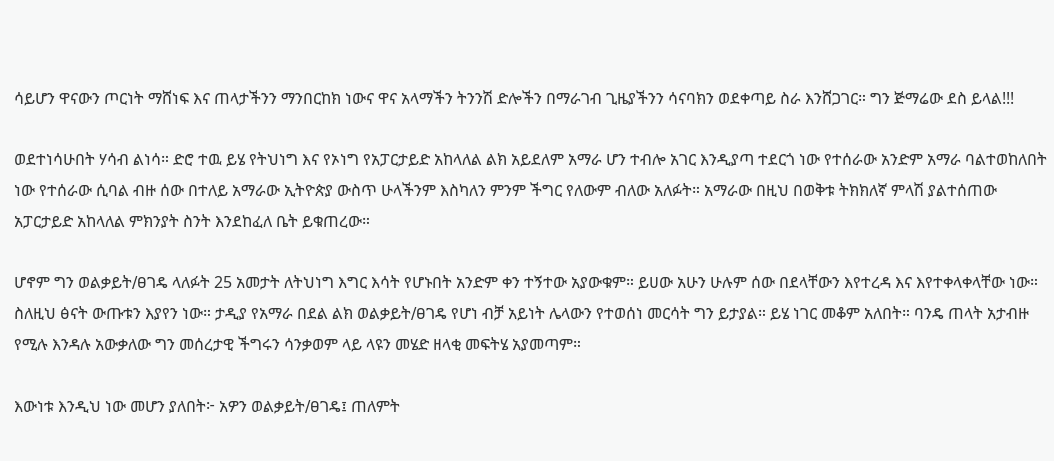ሳይሆን ዋናውን ጦርነት ማሸነፍ እና ጠላታችንን ማንበርከክ ነውና ዋና አላማችን ትንንሽ ድሎችን በማራገብ ጊዜያችንን ሳናባክን ወደቀጣይ ስራ እንሸጋገር። ግን ጅማሬው ደስ ይላል!!!

ወደተነሳሁበት ሃሳብ ልነሳ። ድሮ ተዉ ይሄ የትህነግ እና የኦነግ የአፓርታይድ አከላለል ልክ አይደለም አማራ ሆን ተብሎ አገር እንዲያጣ ተደርጎ ነው የተሰራው አንድም አማራ ባልተወከለበት ነው የተሰራው ሲባል ብዙ ሰው በተለይ አማራው ኢትዮጵያ ውስጥ ሁላችንም እስካለን ምንም ችግር የለውም ብለው አለፉት። አማራው በዚህ በወቅቱ ትክክለኛ ምላሽ ያልተሰጠው አፓርታይድ አከላለል ምክንያት ስንት እንደከፈለ ቤት ይቁጠረው።

ሆኖም ግን ወልቃይት∕ፀገዴ ላለፉት 25 አመታት ለትህነግ እግር እሳት የሆኑበት አንድም ቀን ተኝተው አያውቁም። ይሀው አሁን ሁሉም ሰው በደላቸውን እየተረዳ እና እየተቀላቀላቸው ነው። ስለዚህ ፅናት ውጡቱን እያየን ነው። ታዲያ የአማራ በደል ልክ ወልቃይት∕ፀገዴ የሆነ ብቻ አይነት ሌላውን የተወሰነ መርሳት ግን ይታያል። ይሄ ነገር መቆም አለበት። ባንዴ ጠላት አታብዙ የሚሉ እንዳሉ አውቃለው ግን መሰረታዊ ችግሩን ሳንቃወም ላይ ላዩን መሄድ ዘላቂ መፍትሄ አያመጣም።

እውነቱ እንዲህ ነው መሆን ያለበት፦ አዎን ወልቃይት∕ፀገዴ፤ ጠለምት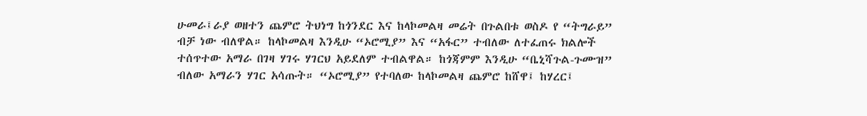ሁመራ፤ራያ ወዘተን ጨምሮ ትህነግ ከጎንደር እና ከላኮመልዛ መሬት በጉልበቱ ወስዶ የ “ትግራይ” ብቻ ነው ብለዋል። ከላኮመልዛ እንዲሁ “ኦሮሚያ” እና “አፋር” ተብለው ለተፈጠሩ ክልሎች ተሰጥተው አማራ በገዛ ሃገሩ ሃገርህ አይደለም ተብልዋል። ከጎጃምም እንዲሁ “ቤኒሻጉል-ጉሙዝ” ብለው አማራን ሃገር አሳጡት። “ኦሮሚያ” የተባለው ከላኮመልዛ ጨምሮ ከሸዋ፤ ከሃረር፤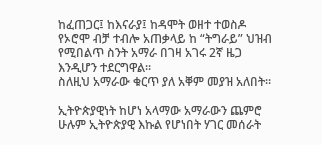ከፈጠጋር፤ ከእናራያ፤ ከዳሞት ወዘተ ተወስዶ የኦሮሞ ብቻ ተብሎ አጠቃላይ ከ “ትግራይ” ህዝብ የሚበልጥ ስንት አማራ በገዛ አገሩ 2ኛ ዜጋ እንዲሆን ተደርግዋል።
ስለዚህ አማራው ቁርጥ ያለ አቐም መያዝ አለበት።

ኢትዮጵያዊነት ከሆነ አላማው አማራውን ጨምሮ ሁሉም ኢትዮጵያዊ እኩል የሆነበት ሃገር መሰራት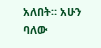አለበት። አሁን ባለው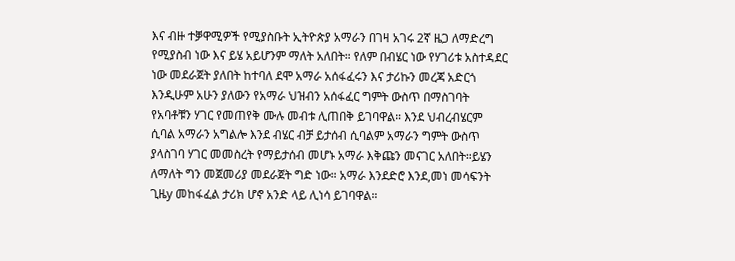እና ብዙ ተቓዋሚዎች የሚያስቡት ኢትዮጵያ አማራን በገዛ አገሩ 2ኛ ዜጋ ለማድረግ የሚያስብ ነው እና ይሄ አይሆንም ማለት አለበት። የለም በብሄር ነው የሃገሪቱ አስተዳደር ነው መደራጀት ያለበት ከተባለ ደሞ አማራ አሰፋፈሩን እና ታሪኩን መረጃ አድርጎ እንዲሁም አሁን ያለውን የአማራ ህዝብን አሰፋፈር ግምት ውስጥ በማስገባት የአባቶቹን ሃገር የመጠየቅ ሙሉ መብቱ ሊጠበቅ ይገባዋል። እንደ ህብረብሄርም ሲባል አማራን አግልሎ እንደ ብሄር ብቻ ይታሰብ ሲባልም አማራን ግምት ውስጥ ያላስገባ ሃገር መመስረት የማይታሰብ መሆኑ አማራ እቅጩን መናገር አለበት።ይሄን ለማለት ግን መጀመሪያ መደራጀት ግድ ነው። አማራ እንደድሮ እንደ,መነ መሳፍንት ጊዜy መከፋፈል ታሪክ ሆኖ አንድ ላይ ሊነሳ ይገባዋል።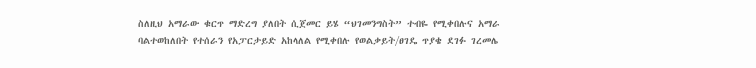ስለዚህ አማራው ቁርጥ ማድረግ ያለበት ሲጀመር ይሄ “ህገመንግስት” ተብዬ የሚቀበሉና አማራ ባልተወከለበት የተሰራን የአፓርታይድ አከላለል የሚቀበሉ የወልቃይት∕ፀገዴ ጥያቄ ደገፉ ገረመሌ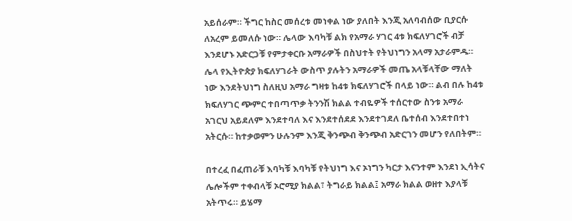አይሰራም። ችግር ከስር መሰረቱ መነቀል ነው ያለበት እንጂ አለባብሰው ቢያርሱ ለአረም ይመለሱ ነው። ሌላው እባካቹ ልክ የአማራ ሃገር 4ቱ ክፍለሃገሮች ብቻ እንደሆኑ አድርጋቹ የምታቀርቡ አማራዎች በስህተት የትህነግን አላማ አታራምዱ። ሌላ የኢትዮጵያ ክፍለሃገራት ውስጥ ያሉትን አማራዎች መጤ አላቹላቸው ማለት ነው እንደትህነግ ስለዚህ አማራ ግዛቱ ከ4ቱ ክፍለሃገሮች በላይ ነው። ልብ በሉ ከ4ቱ ክፍለሃገር ጭምር ተበጣጥቃ ትንንሽ ክልል ተብዬዎች ተሰርተው ስንቱ አማራ አገርህ አይደለም እንደተባለ እና እንደተሰደደ እንደተገደለ ቤተሰብ እንደተበተነ አትርሱ። ከተቃወምን ሁሉንም እንጂ ቅንጭብ ቅንጭብ አድርገን መሆን የለበትም።

በተረፈ በፈጠራቹ እባካቹ እባካቹ የትህነግ እና ኦነግን ካርታ እናንተም እንደነ ኢሳትና ሌሎችም ተቀብላቹ ኦሮሚያ ክልል፣ ትግራይ ክልል፤ አማራ ክልል ወዘተ እያላቹ አትጥሩ። ይሄማ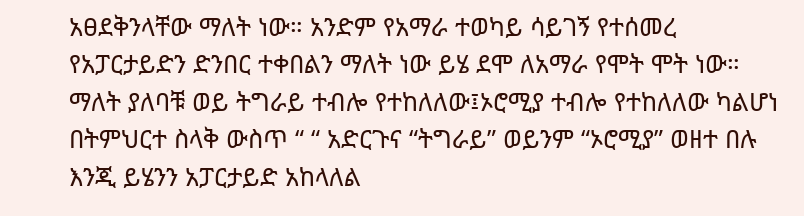አፀደቅንላቸው ማለት ነው። አንድም የአማራ ተወካይ ሳይገኝ የተሰመረ የአፓርታይድን ድንበር ተቀበልን ማለት ነው ይሄ ደሞ ለአማራ የሞት ሞት ነው። ማለት ያለባቹ ወይ ትግራይ ተብሎ የተከለለው፤ኦሮሚያ ተብሎ የተከለለው ካልሆነ በትምህርተ ስላቅ ውስጥ “ “ አድርጉና “ትግራይ” ወይንም “ኦሮሚያ” ወዘተ በሉ እንጂ ይሄንን አፓርታይድ አከላለል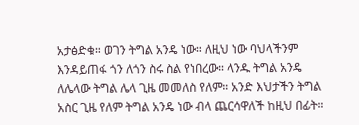አታፅድቁ። ወገን ትግል አንዴ ነው። ለዚህ ነው ባህላችንም እንዳይጠፋ ጎን ለጎን ስሩ ስል የነበረው። ላንዱ ትግል አንዴ ለሌላው ትግል ሌላ ጊዜ መመለስ የለም። አንድ እህታችን ትግል አስር ጊዜ የለም ትግል አንዴ ነው ብላ ጨርሳዋለች ከዚህ በፊት።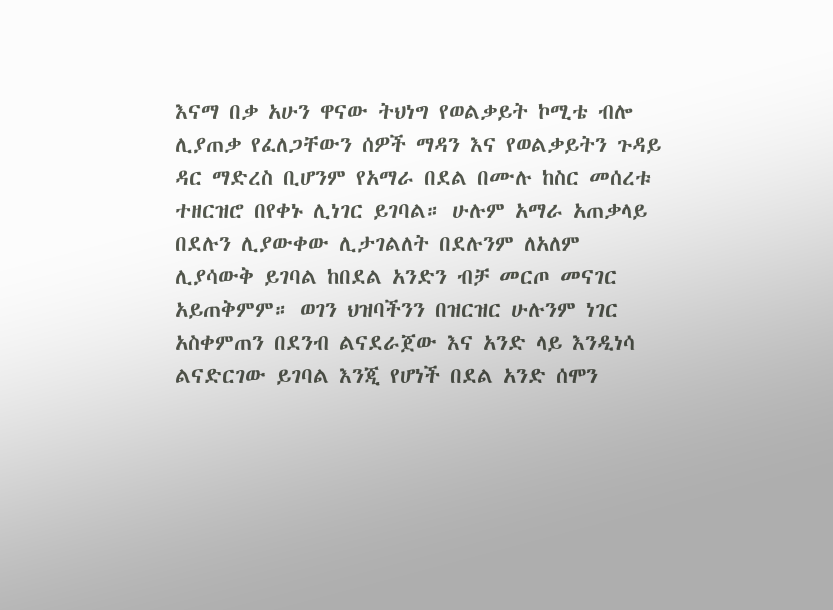እናማ በቃ አሁን ዋናው ትህነግ የወልቃይት ኮሚቴ ብሎ ሊያጠቃ የፈለጋቸውን ሰዎች ማዳን እና የወልቃይትን ጉዳይ ዳር ማድረስ ቢሆንም የአማራ በደል በሙሉ ከስር መሰረቱ ተዘርዝሮ በየቀኑ ሊነገር ይገባል። ሁሉም አማራ አጠቃላይ በደሉን ሊያውቀው ሊታገልለት በደሉንም ለአለም ሊያሳውቅ ይገባል ከበደል አንድን ብቻ መርጦ መናገር አይጠቅምም። ወገን ህዝባችንን በዝርዝር ሁሉንም ነገር አስቀምጠን በደንብ ልናደራጀው እና አንድ ላይ እንዲነሳ ልናድርገው ይገባል እንጂ የሆነች በደል አንድ ሰሞን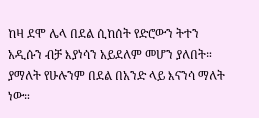ከዛ ደሞ ሌላ በደል ሲከሰት የድሮውን ትተን አዲሱን ብቻ እያነሳን አይደለም መሆን ያለበት። ያማለት የሁሉንም በደል በአንድ ላይ እናንሳ ማለት ነው።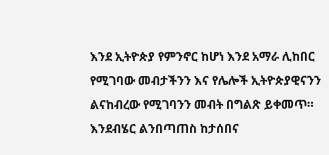እንደ ኢትዮጵያ የምንኖር ከሆነ እንደ አማራ ሊከበር የሚገባው መብታችንን እና የሌሎች ኢትዮጵያዊናንን ልናከብረው የሚገባንን መብት በግልጽ ይቀመጥ። እንደብሄር ልንበጣጠስ ከታሰበና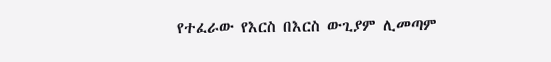የተፈራው የእርስ በእርስ ውጊያም ሊመጣም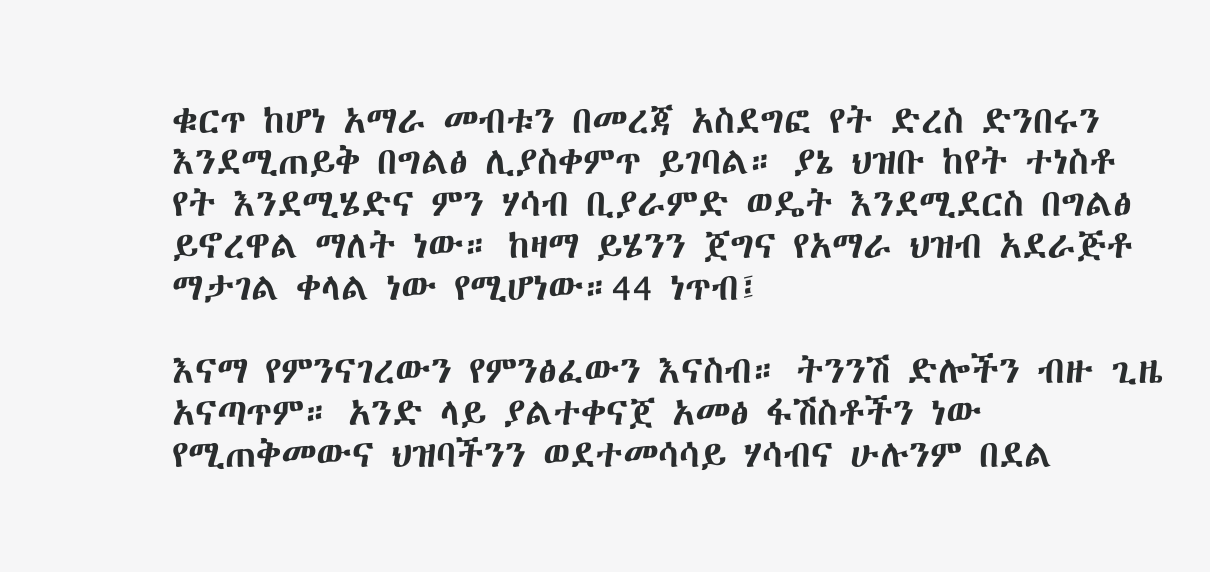ቁርጥ ከሆነ አማራ መብቱን በመረጃ አስደግፎ የት ድረስ ድንበሩን እንደሚጠይቅ በግልፅ ሊያስቀምጥ ይገባል። ያኔ ህዝቡ ከየት ተነስቶ የት እንደሚሄድና ምን ሃሳብ ቢያራምድ ወዴት እንደሚደርስ በግልፅ ይኖረዋል ማለት ነው። ከዛማ ይሄንን ጀግና የአማራ ህዝብ አደራጅቶ ማታገል ቀላል ነው የሚሆነው።44 ነጥብ፤

እናማ የምንናገረውን የምንፅፈውን እናስብ። ትንንሽ ድሎችን ብዙ ጊዜ አናጣጥም። አንድ ላይ ያልተቀናጀ አመፅ ፋሽስቶችን ነው የሚጠቅመውና ህዝባችንን ወደተመሳሳይ ሃሳብና ሁሉንም በደል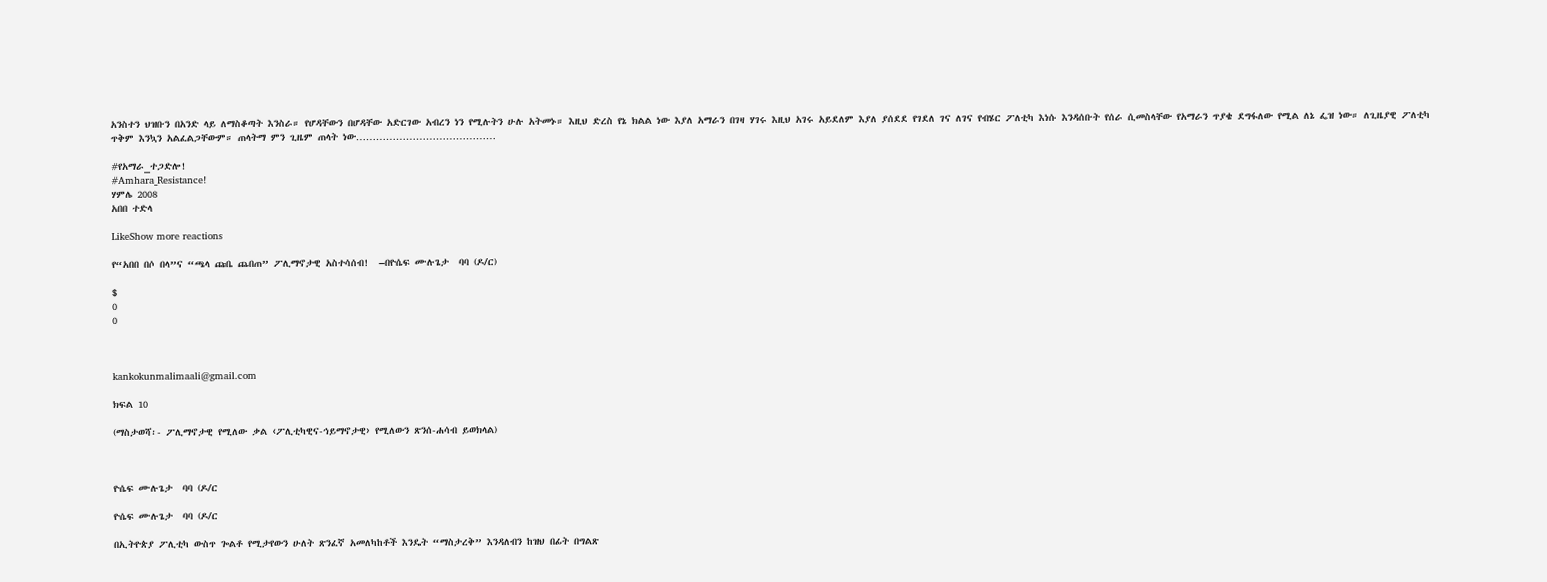አንስተን ህዝቡን በአንድ ላይ ለማስቆጣት እንስራ። የሆዳቸውን በሆዳቸው አድርገው አብረን ነን የሚሉትን ሁሉ አትመኑ። እዚህ ድረስ የኔ ክልል ነው እያለ አማራን በገዛ ሃገሩ እዚህ አገሩ አይደለም እያለ ያሰደደ የገደለ ገና ለገና የብሄር ፖለቲካ እነሱ እንዳሰቡት የሰራ ሲመስላቸው የአማራን ጥያቄ ደግፋለው የሚል ለኔ ፌዝ ነው። ለጊዜያዊ ፖለቲካ ጥቅም እንኳን አልፈልጋቸውም። ጠላትማ ምን ጊዜም ጠላት ነው……………………………………

#የአማራ_ተጋድሎ!
#Amhara_Resistance!
ሃምሌ 2008
አበበ ተድላ

LikeShow more reactions

የ“አበበ በሶ በላ”ና “ጫላ ጩቤ ጨበጠ” ፖሊማኖታዊ አስተሳሰብ!  –በዮሴፍ ሙሉጌታ  ባባ (ዶ/ር)

$
0
0



kankokunmalimaali@gmail.com

ክፍል 10

(ማስታወሻ፡- ፖሊማኖታዊ የሚለው ቃል ‹ፖሊቲካዊና-ኅይማኖታዊ› የሚለውን ጽንሰ-ሐሳብ ይወክላል)



ዮሴፍ ሙሉጌታ  ባባ (ዶ/ር

ዮሴፍ ሙሉጌታ  ባባ (ዶ/ር

በኢትዮጵያ ፖሊቲካ ውስጥ ጐልቶ የሚታየውን ሁለት ጽንፈኛ አመለካከቶች እንዴት “ማስታረቅ” እንዳለብን ከዝህ በፊት በግልጽ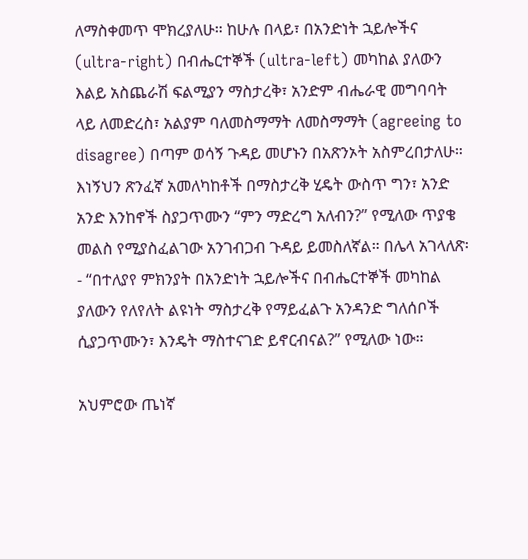ለማስቀመጥ ሞክረያለሁ። ከሁሉ በላይ፣ በአንድነት ኋይሎችና (ultra-right) በብሔርተኞች (ultra-left) መካከል ያለውን እልይ አስጨራሽ ፍልሚያን ማስታረቅ፣ አንድም ብሔራዊ መግባባት ላይ ለመድረስ፣ አልያም ባለመስማማት ለመስማማት (agreeing to disagree) በጣም ወሳኝ ጉዳይ መሆኑን በአጽንኦት አስምረበታለሁ። እነኝህን ጽንፈኛ አመለካከቶች በማስታረቅ ሂዴት ውስጥ ግን፣ አንድ አንድ እንከኖች ስያጋጥሙን “ምን ማድረግ አለብን?” የሚለው ጥያቄ መልስ የሚያስፈልገው አንገብጋብ ጉዳይ ይመስለኛል። በሌላ አገላለጽ፡- “በተለያየ ምክንያት በአንድነት ኋይሎችና በብሔርተኞች መካከል ያለውን የለየለት ልዩነት ማስታረቅ የማይፈልጉ አንዳንድ ግለሰቦች ሲያጋጥሙን፣ እንዴት ማስተናገድ ይኖርብናል?” የሚለው ነው።

አህምሮው ጤነኛ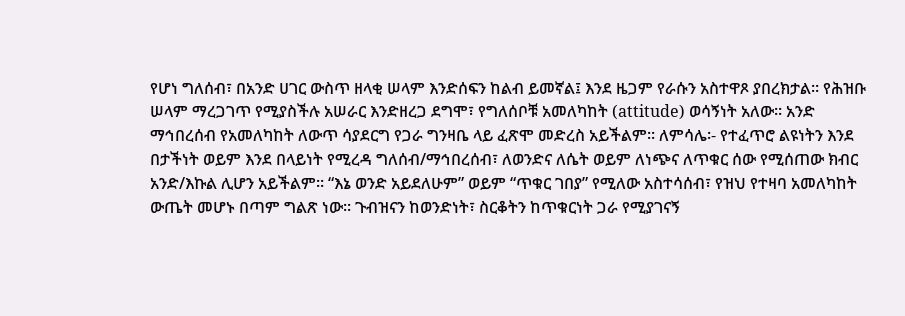የሆነ ግለሰብ፣ በአንድ ሀገር ውስጥ ዘላቂ ሠላም እንድሰፍን ከልብ ይመኛል፤ እንደ ዜጋም የራሱን አስተዋጾ ያበረክታል። የሕዝቡ ሠላም ማረጋገጥ የሚያስችሉ አሠራር እንድዘረጋ ደግሞ፣ የግለሰቦቹ አመለካከት (attitude) ወሳኝነት አለው። አንድ ማኅበረሰብ የአመለካከት ለውጥ ሳያደርግ የጋራ ግንዛቤ ላይ ፈጽሞ መድረስ አይችልም። ለምሳሌ፡- የተፈጥሮ ልዩነትን እንደ በታችነት ወይም እንደ በላይነት የሚረዳ ግለሰብ/ማኅበረሰብ፣ ለወንድና ለሴት ወይም ለነጭና ለጥቁር ሰው የሚሰጠው ክብር አንድ/እኩል ሊሆን አይችልም። “እኔ ወንድ አይደለሁም” ወይም “ጥቁር ገበያ” የሚለው አስተሳሰብ፣ የዝህ የተዛባ አመለካከት ውጤት መሆኑ በጣም ግልጽ ነው። ጉብዝናን ከወንድነት፣ ስርቆትን ከጥቁርነት ጋራ የሚያገናኝ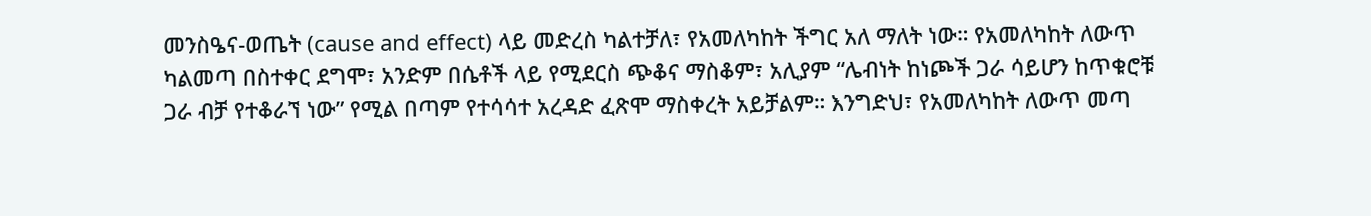መንስዔና-ወጤት (cause and effect) ላይ መድረስ ካልተቻለ፣ የአመለካከት ችግር አለ ማለት ነው። የአመለካከት ለውጥ ካልመጣ በስተቀር ደግሞ፣ አንድም በሴቶች ላይ የሚደርስ ጭቆና ማስቆም፣ አሊያም “ሌብነት ከነጮች ጋራ ሳይሆን ከጥቁሮቹ ጋራ ብቻ የተቆራኘ ነው” የሚል በጣም የተሳሳተ አረዳድ ፈጽሞ ማስቀረት አይቻልም። እንግድህ፣ የአመለካከት ለውጥ መጣ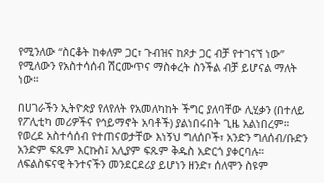የሚንለው “ስርቆት ከቀለም ጋር፣ ጉብዝና ከጾታ ጋር ብቻ የተገናኘ ነው” የሚለውን የአስተሳሰብ ሽርሙጥና ማስቀረት ስንችል ብቻ ይሆናል ማለት ነው።

በሀገራችን ኢትዮጵያ የለየለት የአመለካከት ችግር ያለባቸው ሊሂቃን (በተለይ የፖሊቲካ መሪዎችና የኅይማኖት አባቶች) ያልነበሩበት ጊዜ አልነበረም። የወረደ አስተሳሰብ የተጠናወታቸው እነኝህ ግለሰቦች፣ አንድን ግለሰብ/ቡድን አንድም ፍጹም እርኩስ፤ አሊያም ፍጹም ቅዱስ አድርጎ ያቀርባሉ። ለፍልስፍናዊ ትንተናችን መንደርደሪያ ይሆነን ዘንድ፣ ሰለሞን ስዩም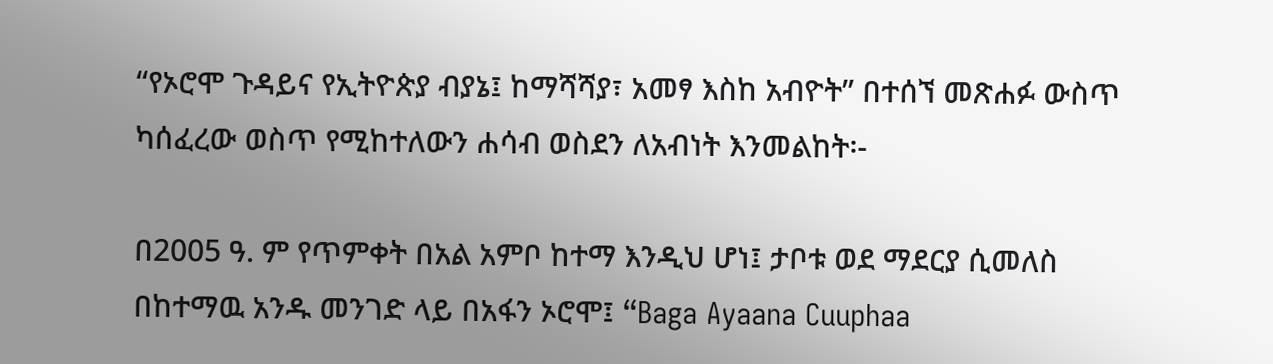“የኦሮሞ ጉዳይና የኢትዮጵያ ብያኔ፤ ከማሻሻያ፣ አመፃ እስከ አብዮት” በተሰኘ መጽሐፉ ውስጥ ካሰፈረው ወስጥ የሚከተለውን ሐሳብ ወስደን ለአብነት እንመልከት፡-

በ2005 ዓ. ም የጥምቀት በአል አምቦ ከተማ እንዲህ ሆነ፤ ታቦቱ ወደ ማደርያ ሲመለስ በከተማዉ አንዱ መንገድ ላይ በአፋን ኦሮሞ፤ “Baga Ayaana Cuuphaa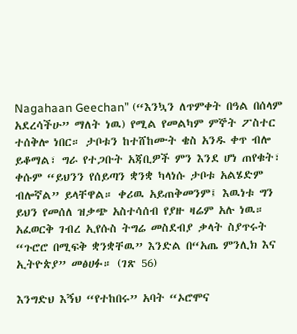Nagahaan Geechan” (“እንኳን ለጥምቀት በዓል በሰላም አደረሳችሁ” ማለት ነዉ) የሚል የመልካም ምኞት ፖስተር ተሰቅሎ ነበር። ታቦቱን ከተሸከሙት ቄስ አንዱ ቀጥ ብሎ ይቆማል፣ ግራ የተጋቡት አጃቢዎች ምን እንደ ሆነ ጠየቁት፣ ቀሱም “ይህንን የሰይጣን ቋንቋ ካላነሱ ታቦቱ አልሄድም ብሎኛል” ይላቸዋል። ቀሪዉ አይጠቅመንም፤ እዉነቱ ግን ይህን የመሰለ ዝቃጭ አስተሳሰብ የያዙ ዛሬም አሉ ነዉ። አፈወርቅ ገብረ ኢየሱስ ትግሬ መስደብያ ቃላት ስያጥሩት “ጉሮሮ በሚፍቅ ቋንቋቸዉ” እንድል በ“አጤ ምንሊክ እና ኢትዮጵያ” መፅሀፉ። (ገጽ 56)

እንግድህ እኝህ “የተከበሩ” አባት “ኦሮሞና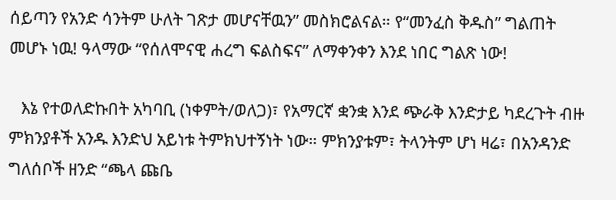ሰይጣን የአንድ ሳንትም ሁለት ገጽታ መሆናቸዉን” መስክሮልናል። የ“መንፈስ ቅዱስ” ግልጠት መሆኑ ነዉ! ዓላማው “የሰለሞናዊ ሐረግ ፍልስፍና” ለማቀንቀን እንደ ነበር ግልጽ ነው!

   እኔ የተወለድኩበት አካባቢ (ነቀምት/ወለጋ)፣ የአማርኛ ቋንቋ እንደ ጭራቅ እንድታይ ካደረጉት ብዙ ምክንያቶች አንዱ እንድህ አይነቱ ትምክህተኝነት ነው። ምክንያቱም፣ ትላንትም ሆነ ዛሬ፣ በአንዳንድ ግለሰቦች ዘንድ “ጫላ ጩቤ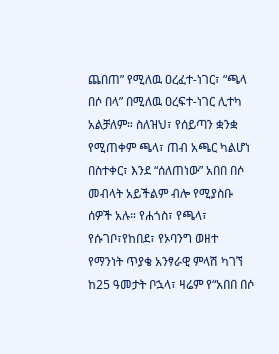ጨበጠ” የሚለዉ ዐረፈተ-ነገር፣ “ጫላ በሶ በላ” በሚለዉ ዐረፍተ-ነገር ሊተካ አልቻለም። ስለዝህ፣ የሰይጣን ቋንቋ የሚጠቀም ጫላ፣ ጠብ አጫር ካልሆነ በስተቀር፣ እንደ “ሰለጠነው” አበበ በሶ መብላት አይችልም ብሎ የሚያስቡ ሰዎች አሉ። የሐጎስ፣ የጫላ፣ የሱገቦ፣የከበደ፣ የኦባንግ ወዘተ የማንነት ጥያቄ አንፃራዊ ምላሽ ካገኘ ከ25 ዓመታት ቦኋላ፣ ዛሬም የ“አበበ በሶ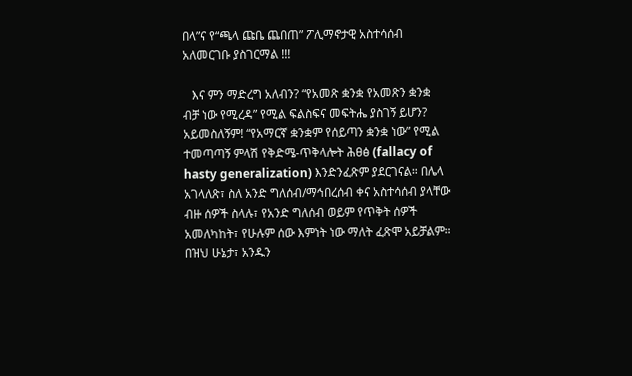በላ”ና የ“ጫላ ጩቤ ጨበጠ” ፖሊማኖታዊ አስተሳሰብ አለመርገቡ ያስገርማል !!!

   እና ምን ማድረግ አለብን? “የአመጽ ቋንቋ የአመጽን ቋንቋ ብቻ ነው የሚረዳ” የሚል ፍልስፍና መፍትሔ ያስገኝ ይሆን? አይመስለኝም! “የአማርኛ ቋንቋም የሰይጣን ቋንቋ ነው” የሚል ተመጣጣኝ ምላሽ የቅድሜ-ጥቅላሎት ሕፀፅ (fallacy of hasty generalization) እንድንፈጽም ያደርገናል። በሌላ አገላለጽ፣ ስለ አንድ ግለሰብ/ማኅበረሰብ ቀና አስተሳሰብ ያላቸው ብዙ ሰዎች ስላሉ፣ የአንድ ግለሰብ ወይም የጥቅት ሰዎች አመለካከት፣ የሁሉም ሰው እምነት ነው ማለት ፈጽሞ አይቻልም። በዝህ ሁኔታ፣ አንዱን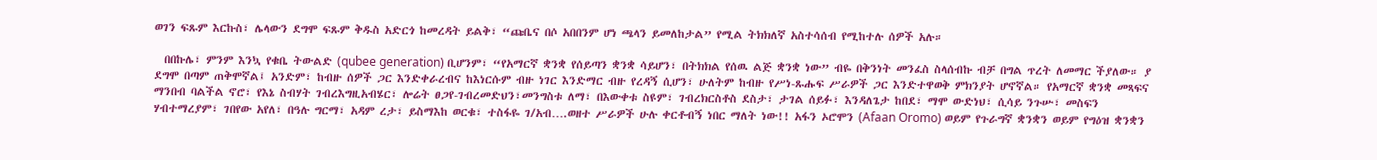ወገን ፍጹም እርኩስ፣ ሌላውን ደግሞ ፍጹም ቅዱስ አድርጎ ከመረዳት ይልቅ፣ “ጩቤና በሶ አበበንም ሆነ ጫላን ይመለከታል” የሚል ትክክለኛ አስተሳሰብ የሚከተሉ ሰዎች አሉ።

  በበኩሌ፣ ምንም እንኳ የቁቤ ትውልድ (qubee generation) ቢሆንም፣ “የአማርኛ ቋንቋ የሰይጣን ቋንቋ ሳይሆን፣ በትክክል የሰዉ ልጅ ቋንቋ ነው” ብዬ በቅንነት መንፈስ ስላሰብኩ ብቻ በግል ጥረት ለመማር ችያለው። ያ ደግሞ በጣም ጠቅሞኛል፤ አንድም፣ ከብዙ ሰዎች ጋር እንድቀራረብና ከእነርሱም ብዙ ነገር እንድማር ብዙ የረዳኝ ሲሆን፣ ሁለትም ከብዙ የሥነ-ጹሑፍ ሥራዎች ጋር እንድተዋወቅ ምክንያት ሆኖኛል። የአማርኛ ቋንቋ መጻፍና ማንበብ ባልችል ኖሮ፣ የእኔ ስብሃት ገብረእግዚአብሄር፣ ሎሬት ፀጋየ-ገብረመድህን፣መንግስቱ ለማ፣ በእውቀቱ ስዩም፣ ገብረክርስቶስ ደስታ፣ ታገል ሰይፉ፣ እንዳለጌታ ከበደ፣ ማሞ ውድነህ፣ ሲሳይ ንጉሡ፣ መስፍን ሃብተማረያም፣ ገበየው አየለ፣ በዓሉ ግርማ፣ አዳም ረታ፣ ይስማእከ ወርቁ፣ ተስፋዬ ገ/አብ….ወዘተ ሥራዎች ሁሉ ቀርቶብኝ ነበር ማለት ነው!! አፋን ኦሮሞን (Afaan Oromo) ወይም የጉራግኛ ቋንቋን ወይም የግዕዝ ቋንቋን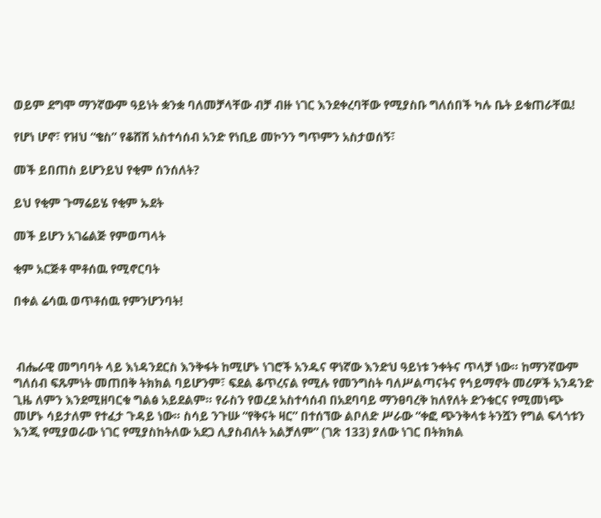ወይም ደግሞ ማንኛውም ዓይነት ቋንቋ ባለመቻላቸው ብቻ ብዙ ነገር እንደቀረባቸው የሚያስቡ ግለሰበች ካሉ ቤት ይቁጠራቸዉ!

የሆነ ሆኖ፣ የዝህ “ቄስ” የቆሸሸ አስተሳሰብ አንድ የነቢይ መኮንን ግጥምን አስታወሰኝ፣

መች ይበጠስ ይሆንይህ የቂም ሰንሰለት?

ይህ የቂም ጉማሬይሄ የቂም ኡደት

መች ይሆን አገሬልጅ የምወጣላት

ቂም አርጅቶ ሞቶሰዉ የሚኖርባት

በቀል ሬሳዉ ወጥቶሰዉ የምንሆንባት!



 ብሔራዊ መግባባት ላይ እነዳንደርስ እንቅፋት ከሚሆኑ ነገሮች አንዱና ዋነኛው እንድህ ዓይነቱ ንቀትና ጥላቻ ነው። ከማንኛውም ግለሰብ ፍጹምነት መጠበቅ ትክክል ባይሆንም፣ ፍደል ቆጥረናል የሚሉ የመንግስት ባለሥልጣናትና የኅይማኖት መሪዎች አንዳንድ ጊዜ ለምን እንደሚዘባርቁ ግልፅ አይደልም። የራስን የወረደ አስተሳሰብ በአደባባይ ማንፀባረቅ ከለየለት ድንቁርና የሚመነጭ መሆኑ ሳይታለም የተፈታ ጉዳይ ነው። ስሳይ ንጉሡ “የቅናት ዛር” በተሰኘው ልቦለድ ሥራው “ቀፎ ጭንቅላቱ ትንሿን የግል ፍላጎቱን እንጂ የሚያወራው ነገር የሚያስከትለው አደጋ ሊያስብለት አልቻለም” (ገጽ 133) ያለው ነገር በትክክል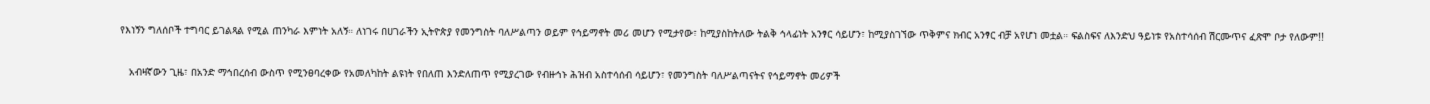የእነኝን ግለሰቦች ተግባር ይገልጻል የሚል ጠንካራ እምነት አለኝ። ለነገሩ በሀገራችን ኢትዮጵያ የመንግስት ባለሥልጣን ወይም የኅይማኖት መሪ መሆን የሚታየው፣ ከሚያስከትለው ትልቅ ኅላፊነት አንፃር ሳይሆን፣ ከሚያስገኘው ጥቅምና ክብር አንፃር ብቻ አየሆነ መቷል። ፍልስፍና ለእንድህ ዓይነቱ የአስተሳሰብ ሽርሙጥና ፈጽሞ ቦታ የለውም!!

   አብዛኛውን ጊዜ፣ በአንድ ማኅበረሰብ ውስጥ የሚንፀባረቀው የአመለካከት ልዩነት የበለጠ እንድለጠጥ የሚያረገው የብዙኅኑ ሕዝብ አስተሳሰብ ሳይሆን፣ የመንግስት ባለሥልጣናትና የኅይማኖት መሪዎች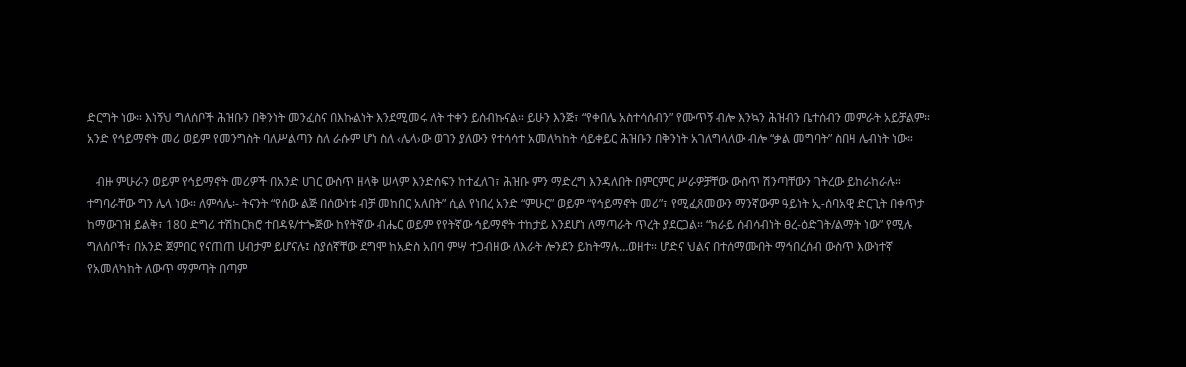ድርግት ነው። እነኝህ ግለሰቦች ሕዝቡን በቅንነት መንፈስና በእኩልነት እንደሚመሩ ለት ተቀን ይሰብኩናል። ይሁን እንጅ፣ “የቀበሌ አስተሳሰብን” የሙጥኝ ብሎ እንኳን ሕዝብን ቤተሰብን መምራት አይቻልም። አንድ የኅይማኖት መሪ ወይም የመንግስት ባለሥልጣን ስለ ራሱም ሆነ ስለ ‹ሌላ›ው ወገን ያለውን የተሳሳተ አመለካከት ሳይቀይር ሕዝቡን በቅንነት አገለግላለው ብሎ “ቃል መግባት” ስበዛ ሌብነት ነው።

   ብዙ ምሁራን ወይም የኅይማኖት መሪዎች በአንድ ሀገር ውስጥ ዘላቅ ሠላም እንድሰፍን ከተፈለገ፣ ሕዝቡ ምን ማድረግ እንዳለበት በምርምር ሥራዎቻቸው ውስጥ ሽንጣቸውን ገትረው ይከራከራሉ። ተግባራቸው ግን ሌላ ነው። ለምሳሌ፡- ትናንት “የሰው ልጅ በሰውነቱ ብቻ መከበር አለበት” ሲል የነበረ አንድ “ምሁር” ወይም “የኅይማኖት መሪ”፣ የሚፈጸመውን ማንኛውም ዓይነት ኢ-ሰባአዊ ድርጊት በቀጥታ ከማውገዝ ይልቅ፣ 180 ድግሪ ተሽከርክሮ ተበዳዩ/ተጐጅው ከየትኛው ብሔር ወይም የየትኛው ኅይማኖት ተከታይ እንደሆነ ለማጣራት ጥረት ያደርጋል። “ክራይ ሰብሳብነት ፀረ-ዕድገት/ልማት ነው” የሚሉ ግለሰቦች፣ በአንድ ጀምበር የናጠጠ ሀብታም ይሆናሉ፤ ስያሰኛቸው ደግሞ ከአድስ አበባ ምሣ ተጋብዘው ለእራት ሎንደን ይከትማሉ…ወዘተ። ሆድና ህልና በተሰማሙበት ማኅበረሰብ ውስጥ እውነተኛ የአመለካከት ለውጥ ማምጣት በጣም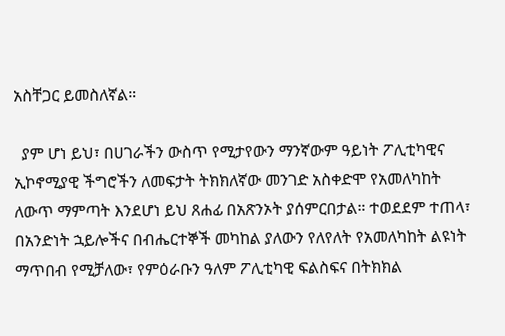አስቸጋር ይመስለኛል።

  ያም ሆነ ይህ፣ በሀገራችን ውስጥ የሚታየውን ማንኛውም ዓይነት ፖሊቲካዊና ኢኮኖሚያዊ ችግሮችን ለመፍታት ትክክለኛው መንገድ አስቀድሞ የአመለካከት ለውጥ ማምጣት እንደሆነ ይህ ጸሐፊ በአጽንኦት ያሰምርበታል። ተወደደም ተጠላ፣ በአንድነት ኋይሎችና በብሔርተኞች መካከል ያለውን የለየለት የአመለካከት ልዩነት ማጥበብ የሚቻለው፣ የምዕራቡን ዓለም ፖሊቲካዊ ፍልስፍና በትክክል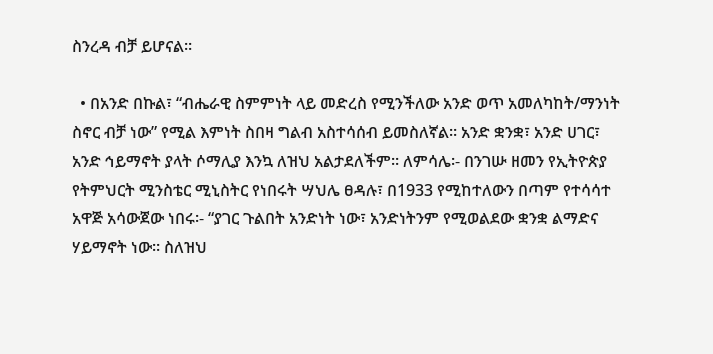ስንረዳ ብቻ ይሆናል።

  • በአንድ በኩል፣ “ብሔራዊ ስምምነት ላይ መድረስ የሚንችለው አንድ ወጥ አመለካከት/ማንነት ስኖር ብቻ ነው” የሚል እምነት ስበዛ ግልብ አስተሳሰብ ይመስለኛል። አንድ ቋንቋ፣ አንድ ሀገር፣ አንድ ኅይማኖት ያላት ሶማሊያ እንኳ ለዝህ አልታደለችም። ለምሳሌ፡- በንገሡ ዘመን የኢትዮጵያ የትምህርት ሚንስቴር ሚኒስትር የነበሩት ሣህሌ ፀዳሉ፣ በ1933 የሚከተለውን በጣም የተሳሳተ አዋጅ አሳውጀው ነበሩ፡- “ያገር ጉልበት አንድነት ነው፣ አንድነትንም የሚወልደው ቋንቋ ልማድና ሃይማኖት ነው። ስለዝህ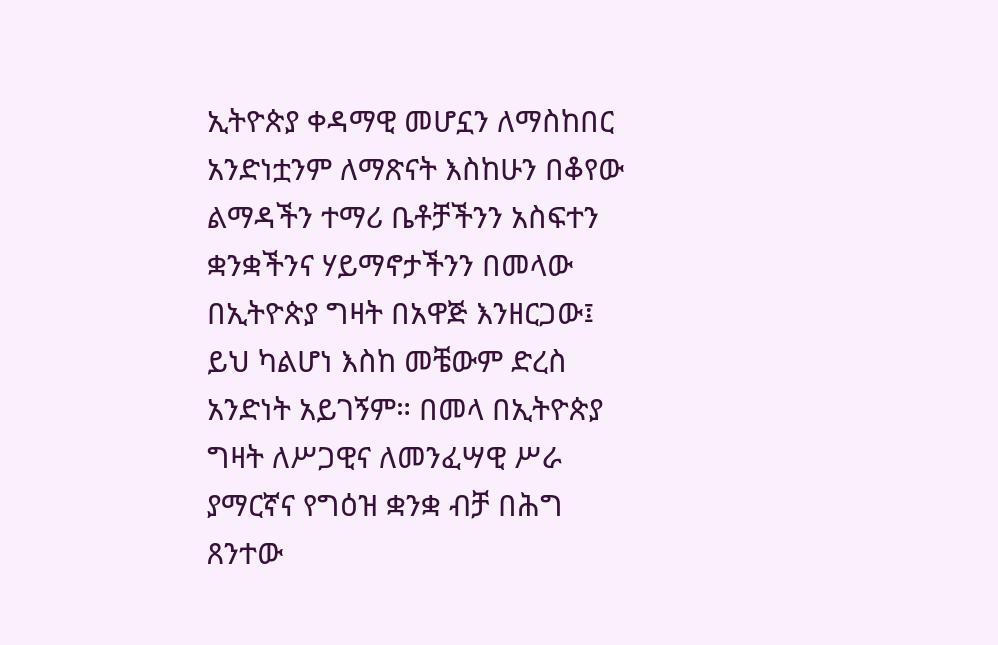ኢትዮጵያ ቀዳማዊ መሆኗን ለማስከበር አንድነቷንም ለማጽናት እስከሁን በቆየው ልማዳችን ተማሪ ቤቶቻችንን አስፍተን ቋንቋችንና ሃይማኖታችንን በመላው በኢትዮጵያ ግዛት በአዋጅ እንዘርጋው፤ ይህ ካልሆነ እስከ መቼውም ድረስ አንድነት አይገኝም። በመላ በኢትዮጵያ ግዛት ለሥጋዊና ለመንፈሣዊ ሥራ ያማርኛና የግዕዝ ቋንቋ ብቻ በሕግ ጸንተው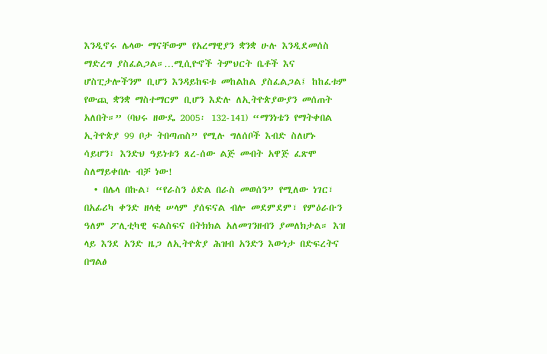እንዲኖሩ ሌላው ማናቸውም የአረማዊያን ቋንቋ ሁሉ እንዲደመሰስ ማድረግ ያስፈልጋል።…ሚሲዮኖች ትምህርት ቤቶች እና ሆስፒታሎችንም ቢሆን እንዳይከፍቱ መከልከል ያስፈልጋል፤ ከከፈቱም የውጪ ቋንቋ ማስተማርም ቢሆን እድሉ ለኢትዮጵያውያን መሰጠት አለበት።” (ባህሩ ዘውዴ 2005፡ 132-141) “ማንነቴን የማትቀበል ኢትዮጵያ 99 ቦታ ትበጣጠስ” የሚሉ ግለሰቦች እብድ ስለሆኑ ሳይሆን፣ እንድህ ዓይነቱን ጸረ-ሰው ልጅ መብት አዋጅ ፈጽሞ ስለማይቀበሉ ብቻ ነው!
  • በሌላ በኩል፣ “የራስን ዕድል በራስ መወሰን” የሚለው ነገር፣ በአፊሪካ ቀንድ ዘላቂ ሠላም ያሰፍናል ብሎ መደምደም፣ የምዕራቡን ዓለም ፖሊቲካዊ ፍልስፍና በትክክል አለመገንዘብን ያመለክታል። እዝ ላይ እንደ አንድ ዜጋ ለኢትዮጵያ ሕዝብ አንድን እውነታ በድፍረትና በግልፅ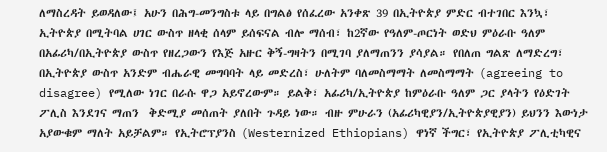ለማስረዳት ይወዳለው፤ አሁን በሕግ-መንግስቱ ላይ በግልፅ የሰፈረው አንቀጽ 39 በኢትዮጵያ ምድር ብተገበር እንኳ፣ ኢትዮጵያ በሚትባል ሀገር ውስጥ ዘላቂ ሰላም ይሰፍናል ብሎ ማሰብ፣ ከ2ኛው የዓለም-ጦርነት ወድህ ምዕራቡ ዓለም በአፊሪካ/በኢትዮጵያ ውስጥ የዘረጋውን የእጅ አዙር ቅኝ-ግዛትን በሚገባ ያለማጠንን ያሳያል። የበለጠ ግልጽ ለማድረግ፣ በኢትዮጵያ ውስጥ አንድም ብሔራዊ መግባባት ላይ መድረስ፣ ሁለትም ባለመስማማት ለመስማማት (agreeing to disagree) የሚለው ነገር በራሱ ዋጋ አይኖረውም። ይልቅ፣ አፊሪካ/ኢትዮጵያ ከምዕራቡ ዓለም ጋር ያላትን የዕድገት ፖሊስ እንደገና ማጠን  ቅድሚያ መሰጠት ያለበት ጉዳይ ነው። ብዙ ምሁራን (አፊሪካዊያን/ኢትዮጵያዊያን) ይህንን እውነታ አያውቁም ማለት አይቻልም። የኢትሮፕያንስ (Westernized Ethiopians) ዋነኛ ችግር፣ የኢትዮጵያ ፖሊቲካዊና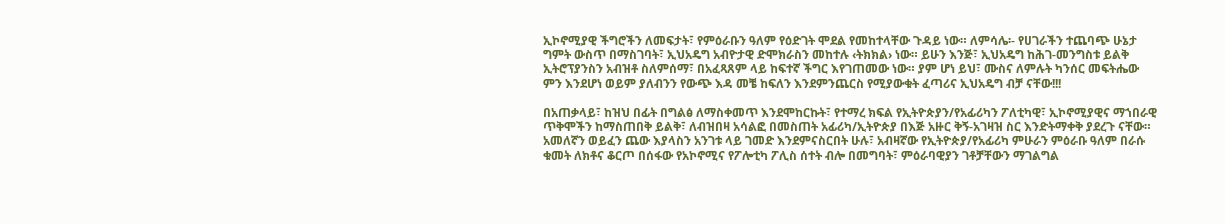ኢኮኖሚያዊ ችግሮችን ለመፍታት፣ የምዕራቡን ዓለም የዕድገት ሞደል የመከተላቸው ጉዳይ ነው። ለምሳሌ፡- የሀገራችን ተጨባጭ ሁኔታ ግምት ውስጥ በማስገባት፣ ኢህአዴግ አብዮታዊ ድሞክራስን መከተሉ ‹ትክክል› ነው። ይሁን እንጅ፣ ኢህአዴግ ከሕገ-መንግስቱ ይልቅ ኢትሮፕያንስን አብዝቶ ስለምሰማ፣ በአፈጻጸም ላይ ከፍተኛ ችግር እየገጠመው ነው። ያም ሆነ ይህ፣ ሙስና ለምሉት ካንሰር መፍትሔው ምን እንደሆነ ወይም ያለብንን የውጭ እዳ መቼ ከፍለን እንደምንጨርስ የሚያውቁት ፈጣሪና ኢህአዴግ ብቻ ናቸው!!!

በአጠቃላይ፣ ከዝህ በፊት በግልፅ ለማስቀመጥ እንደሞከርኩት፣ የተማረ ክፍል የኢትዮጵያን/የአፊሪካን ፖለቲካዊ፣ ኢኮኖሚያዊና ማኀበራዊ ጥቅሞችን ከማስጠበቅ ይልቅ፣ ለብዝበዛ አሳልፎ በመስጠት አፊሪካ/ኢትዮጵያ በእጅ አዙር ቅኝ-አገዛዝ ስር እንድትማቀቅ ያደረጉ ናቸው። አመለኛን ወይፈን ጨው እያላስን አንገቱ ላይ ገመድ እንደምናስርበት ሁሉ፣ አብዛኛው የኢትዮጵያ/የአፊሪካ ምሁራን ምዕራቡ ዓለም በራሱ ቁመት ለክቶና ቆርጦ በሰፋው የአኮኖሚና የፖሎቲካ ፖሊስ ሰተት ብሎ በመግባት፣ ምዕራባዊያን ገቶቻቸውን ማገልግል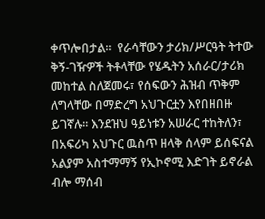ቀጥሎበታል።  የራሳቸውን ታሪክ/ሥርዓት ትተው ቅኝ-ገዥዎች ትቶላቸው የሄዱትን አሰራር/ታሪክ መከተል ስለጀመሩ፣ የሰፍውን ሕዝብ ጥቅም ለግላቸው በማድረግ አህጉርቷን እየበዘበዙ ይገኛሉ። እንደዝህ ዓይነቱን አሠራር ተከትለን፣ በአፍሪካ አህጉር ዉስጥ ዘላቅ ሰላም ይሰፍናል አልያም አስተማማኝ የኢኮኖሚ እድገት ይኖራል ብሎ ማሰብ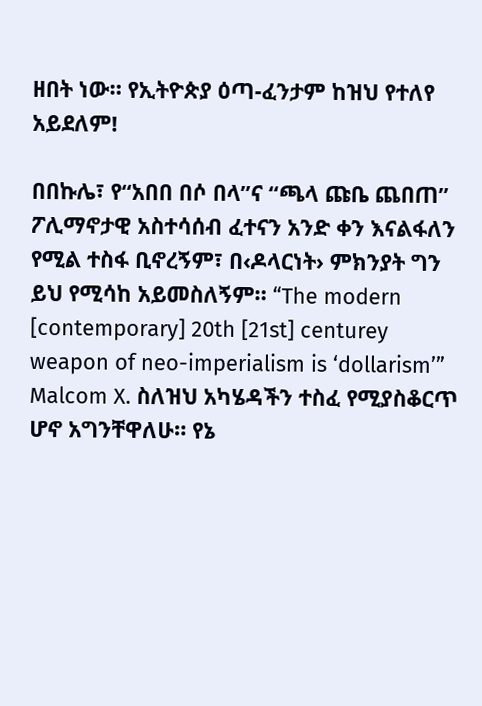ዘበት ነው። የኢትዮጵያ ዕጣ-ፈንታም ከዝህ የተለየ አይደለም!

በበኩሌ፣ የ“አበበ በሶ በላ”ና “ጫላ ጩቤ ጨበጠ” ፖሊማኖታዊ አስተሳሰብ ፈተናን አንድ ቀን እናልፋለን የሚል ተስፋ ቢኖረኝም፣ በ‹ዶላርነት› ምክንያት ግን ይህ የሚሳከ አይመስለኝም። “The modern [contemporary] 20th [21st] centurey weapon of neo-imperialism is ‘dollarism’” Malcom X. ስለዝህ አካሄዳችን ተስፈ የሚያስቆርጥ ሆኖ አግንቸዋለሁ። የኔ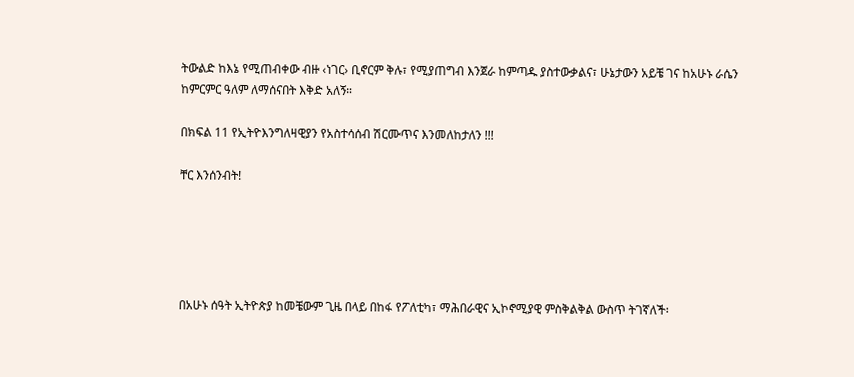ትውልድ ከእኔ የሚጠብቀው ብዙ ‹ነገር› ቢኖርም ቅሉ፣ የሚያጠግብ እንጀራ ከምጣዱ ያስተውቃልና፣ ሁኔታውን አይቼ ገና ከአሁኑ ራሴን ከምርምር ዓለም ለማሰናበት እቅድ አለኝ።

በክፍል 11 የኢትዮእንግለዛዊያን የአስተሳሰብ ሽርሙጥና እንመለከታለን !!!

ቸር እንሰንብት!





በአሁኑ ሰዓት ኢትዮጵያ ከመቼውም ጊዜ በላይ በከፋ የፖለቲካ፣ ማሕበራዊና ኢኮኖሚያዊ ምስቅልቅል ውስጥ ትገኛለች፡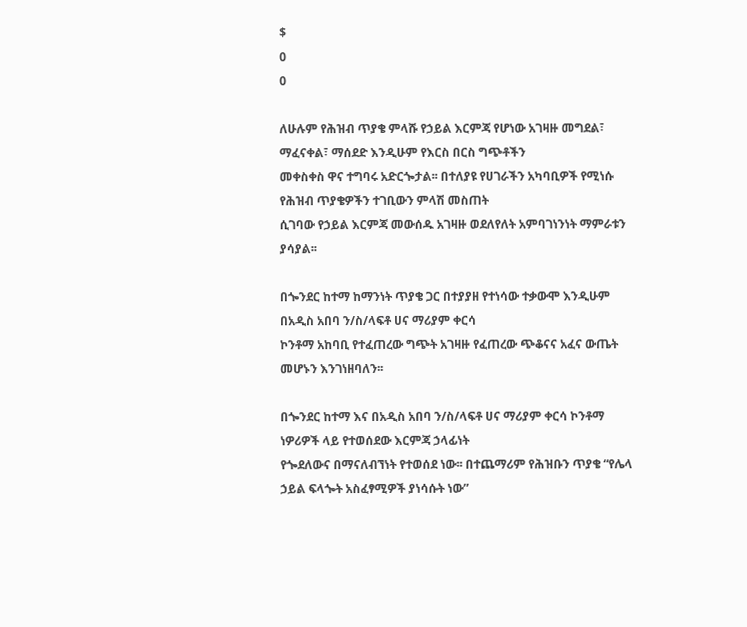$
0
0

ለሁሉም የሕዝብ ጥያቄ ምላሹ የኃይል እርምጃ የሆነው አገዛዙ መግደል፣ ማፈናቀል፣ ማሰደድ እንዲሁም የእርስ በርስ ግጭቶችን
መቀስቀስ ዋና ተግባሩ አድርጐታል፡፡ በተለያዩ የሀገራችን አካባቢዎች የሚነሱ የሕዝብ ጥያቄዎችን ተገቢውን ምላሽ መስጠት
ሲገባው የኃይል እርምጃ መውሰዱ አገዛዙ ወደለየለት አምባገነንነት ማምራቱን ያሳያል፡፡

በጐንደር ከተማ ከማንነት ጥያቄ ጋር በተያያዘ የተነሳው ተቃውሞ እንዲሁም በአዲስ አበባ ን/ስ/ላፍቶ ሀና ማሪያም ቀርሳ
ኮንቶማ አከባቢ የተፈጠረው ግጭት አገዛዙ የፈጠረው ጭቆናና አፈና ውጤት መሆኑን እንገነዘባለን፡፡

በጐንደር ከተማ እና በአዲስ አበባ ን/ስ/ላፍቶ ሀና ማሪያም ቀርሳ ኮንቶማ ነዎሪዎች ላይ የተወሰደው እርምጃ ኃላፊነት
የጐደለውና በማናለብኘነት የተወሰደ ነው፡፡ በተጨማሪም የሕዝቡን ጥያቄ “የሌላ ኃይል ፍላጐት አስፈፃሚዎች ያነሳሱት ነው”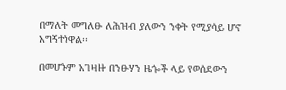በማለት መግለፁ ለሕዝብ ያለውን ንቀት የሚያሳይ ሆኖ አግኝተነዋል፡፡

በመሆኑም አገዛዙ በንፁሃን ዜጐች ላይ የወሰደውን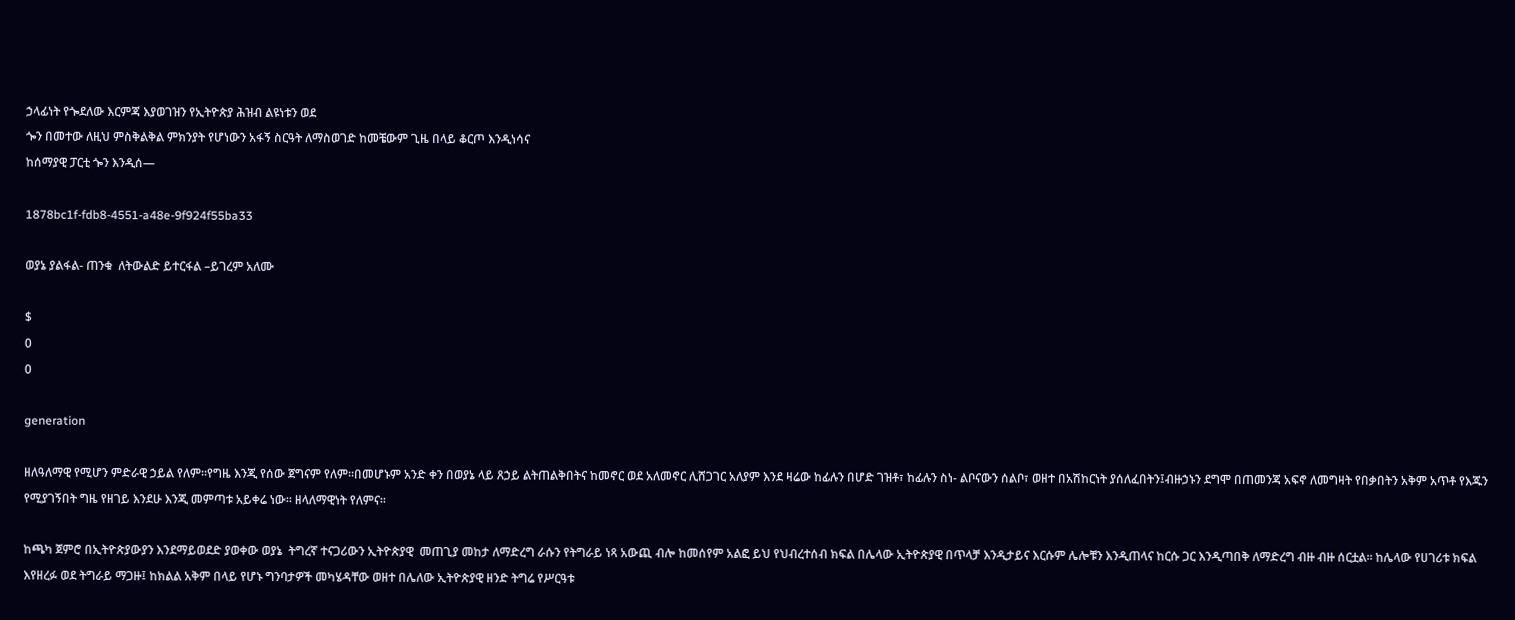ኃላፊነት የጐደለው እርምጃ እያወገዝን የኢትዮጵያ ሕዝብ ልዩነቱን ወደ
ጐን በመተው ለዚህ ምስቅልቅል ምክንያት የሆነውን አፋኝ ስርዓት ለማስወገድ ከመቼውም ጊዜ በላይ ቆርጦ እንዲነሳና
ከሰማያዊ ፓርቲ ጐን እንዲሰ—

1878bc1f-fdb8-4551-a48e-9f924f55ba33

ወያኔ ያልፋል- ጠንቁ  ለትውልድ ይተርፋል –ይገረም አለሙ

$
0
0

generation

ዘለዓለማዊ የሚሆን ምድራዊ ኃይል የለም፡፡የግዜ እንጂ የሰው ጀግናም የለም፡፡በመሆኑም አንድ ቀን በወያኔ ላይ ጸኃይ ልትጠልቅበትና ከመኖር ወደ አለመኖር ሊሸጋገር አለያም እንደ ዛሬው ከፊሉን በሆድ ገዝቶ፣ ከፊሉን ስነ- ልቦናውን ሰልቦ፣ ወዘተ በአሽከርነት ያሰለፈበትን፤ብዙኃኑን ደግሞ በጠመንጃ አፍኖ ለመግዛት የበቃበትን አቅም አጥቶ የእጁን የሚያገኝበት ግዜ የዘገይ እንደሁ እንጂ መምጣቱ አይቀሬ ነው፡፡ ዘላለማዊነት የለምና፡፡

ከጫካ ጀምሮ በኢትዮጵያውያን እንደማይወደድ ያወቀው ወያኔ  ትግረኛ ተናጋሪውን ኢትዮጵያዊ  መጠጊያ መከታ ለማድረግ ራሱን የትግራይ ነጻ አውጪ ብሎ ከመሰየም አልፎ ይህ የህብረተሰብ ክፍል በሌላው ኢትዮጵያዊ በጥላቻ እንዲታይና እርሱም ሌሎቹን እንዲጠላና ከርሱ ጋር እንዲጣበቅ ለማድረግ ብዙ ብዙ ሰርቷል፡፡ ከሌላው የሀገሪቱ ክፍል እየዘረፉ ወደ ትግራይ ማጋዙ፤ ከክልል አቅም በላይ የሆኑ ግንባታዎች መካሄዳቸው ወዘተ በሌለው ኢትዮጵያዊ ዘንድ ትግሬ የሥርዓቱ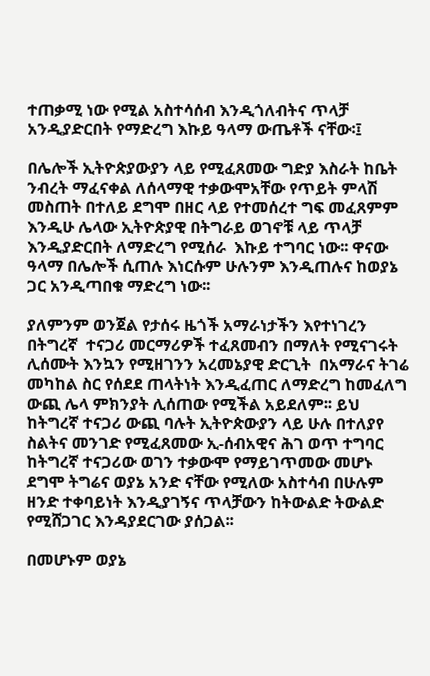ተጠቃሚ ነው የሚል አስተሳሰብ እንዲጎለብትና ጥላቻ አንዲያድርበት የማድረግ እኩይ ዓላማ ውጤቶች ናቸው፡፤

በሌሎች ኢትዮጵያውያን ላይ የሚፈጸመው ግድያ እስራት ከቤት ንብረት ማፈናቀል ለሰላማዊ ተቃውሞአቸው የጥይት ምላሽ መስጠት በተለይ ደግሞ በዘር ላይ የተመሰረተ ግፍ መፈጸምም እንዲሁ ሌላው ኢትዮጵያዊ በትግራይ ወገኖቹ ላይ ጥላቻ እንዲያድርበት ለማድረግ የሚሰራ  እኩይ ተግባር ነው፡፡ ዋናው ዓላማ በሌሎች ሲጠሉ እነርሱም ሁሉንም እንዲጠሉና ከወያኔ ጋር አንዲጣበቁ ማድረግ ነው፡፡

ያለምንም ወንጀል የታሰሩ ዜጎች አማራነታችን እየተነገረን በትግረኛ  ተናጋሪ መርማሪዎች ተፈጸመብን በማለት የሚናገሩት ሊሰሙት እንኳን የሚዘገንን አረመኔያዊ ድርጊት  በአማራና ትገሬ መካከል ስር የሰደደ ጠላትነት እንዲፈጠር ለማድረግ ከመፈለግ ውጪ ሌላ ምክንያት ሊሰጠው የሚችል አይደለም፡፡ ይህ ከትግረኛ ተናጋሪ ውጪ ባሉት ኢትዮጵውያን ላይ ሁሉ በተለያየ ስልትና መንገድ የሚፈጸመው ኢ-ሰብአዊና ሕገ ወጥ ተግባር ከትግረኛ ተናጋሪው ወገን ተቃውሞ የማይገጥመው መሆኑ ደግሞ ትግሬና ወያኔ አንድ ናቸው የሚለው አስተሳብ በሁሉም ዘንድ ተቀባይነት እንዲያገኝና ጥላቻውን ከትውልድ ትውልድ የሚሸጋገር እንዳያደርገው ያሰጋል፡፡

በመሆኑም ወያኔ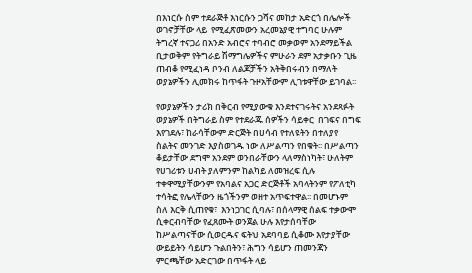በእነርሱ ስም ተደራጅቶ እነርሱን ጋሻና መከታ አድርጎ በሌሎች ወገኖቻቸው ላይ  የሚፈጽመውን አረመኔያዊ ተግባር ሁሉም ትግረኛ ተናጋሪ በአንድ አብሮና ተባብሮ መቃወም አንደማይችል ቢታወቅም የትግራይ ሽማግሌዎችና ምሁራን ደም አታቃቡን ጊዜ ጠብቆ የሚፈነዳ ቦንብ ለልጆቻችን አትቅበሩብን በማለት ወያኔዎችን ሊመክሩ ከጥፋት ጉዞአቸውም ሊገቱዋቸው ይገባል፡፡

የወያኔዎችን ታሪክ በቅርብ የሚያውቁ እንደተናገሩትና አንደጻፉት ወያኔዎች በትግራይ ስም የተደራጁ ሰዎችን ሳይቀር  በገፍና በግፍ እየገደሉ፣ ከራሳቸውም ድርጅት በሀሳብ የተለዩትን በተለያየ ስልትና መንገድ እያስወገዱ ነው ለሥልጣን የበቁት፡፡ በሥልጣን ቆይታቸው ደግሞ አንደም ወንበራቸውን ላለማስነካት፣ ሁለትም የሀገሪቱን ሀብት ያለምንም ከልካይ ለመዝረፍ ሲሉ ተቀዋሚያቸውንም የአባልና አጋር ድርጅቶች አባላትንም የፖለቲካ ተሳትፎ የሌላቸውን ዜጎችንም ወዘተ አጥፍተዋል፡፡ በመሆኑም ስለ እርቅ ሲጠየቁ፣  እንነጋገር ሲባሉ፣ በሰላማዊ ሰልፍ ተቃውሞ ሲቀርብባቸው የፈጸሙት ወንጀል ሁሉ እየታሰባቸው ከሥልጣናቸው ሲወርዱና ፍትህ አደባባይ ሲቆሙ እየታያቸው ውይይትን ሳይሆን ጉልበትን፣ ሕግን ሳይሆን ጠመንጃን ምርጫቸው አድርገው በጥፋት ላይ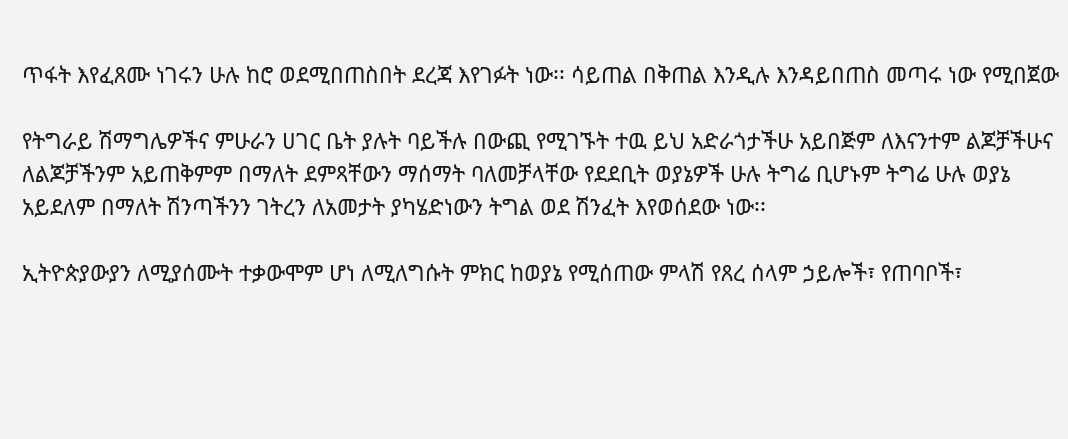ጥፋት እየፈጸሙ ነገሩን ሁሉ ከሮ ወደሚበጠስበት ደረጃ እየገፉት ነው፡፡ ሳይጠል በቅጠል እንዲሉ እንዳይበጠስ መጣሩ ነው የሚበጀው

የትግራይ ሽማግሌዎችና ምሁራን ሀገር ቤት ያሉት ባይችሉ በውጪ የሚገኙት ተዉ ይህ አድራጎታችሁ አይበጅም ለእናንተም ልጆቻችሁና ለልጆቻችንም አይጠቅምም በማለት ደምጻቸውን ማሰማት ባለመቻላቸው የደደቢት ወያኔዎች ሁሉ ትግሬ ቢሆኑም ትግሬ ሁሉ ወያኔ አይደለም በማለት ሽንጣችንን ገትረን ለአመታት ያካሄድነውን ትግል ወደ ሽንፈት እየወሰደው ነው፡፡

ኢትዮጵያውያን ለሚያሰሙት ተቃውሞም ሆነ ለሚለግሱት ምክር ከወያኔ የሚሰጠው ምላሽ የጸረ ሰላም ኃይሎች፣ የጠባቦች፣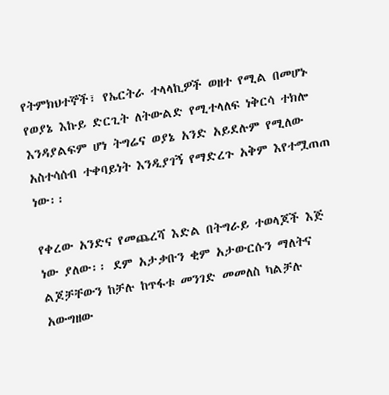የትምክህተኞች፣ የኤርትራ ተላላኪዎች ወዘተ የሚል በመሆኑ የወያኔ እኩይ ድርጊት ለትውልድ የሚተላለፍ ነቅርሳ ተክሎ እንዳያልፍም ሆነ ትግሬና ወያኔ አንድ አይደሉም የሚለው አስተሳሰብ ተቀባይነት እንዲያገኝ የማድረጉ አቅም እየተሟጠጠ ነው፡፡

የቀረው አንድና የመጨረሻ እድል በትግራይ ተወላጆች እጅ ነው ያለው፡፡ ደም አታቃቡን ቂም አታውርሱን ማለትና ልጆቻቸውን ከቻሉ ከጥፋቱ መንገድ መመለስ ካልቻሉ አውግዘው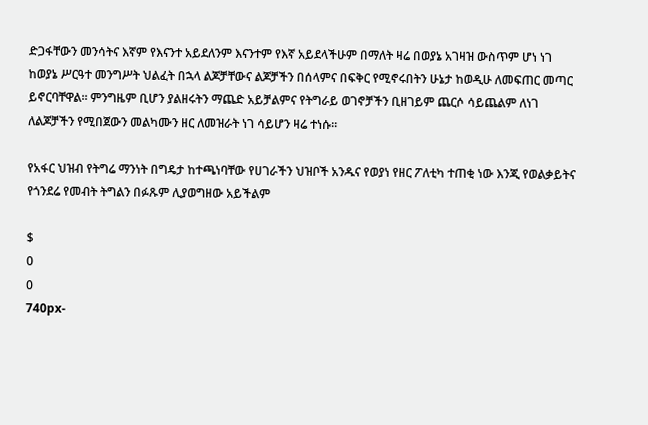ድጋፋቸውን መንሳትና እኛም የእናንተ አይደለንም እናንተም የእኛ አይደላችሁም በማለት ዛሬ በወያኔ አገዛዝ ውስጥም ሆነ ነገ ከወያኔ ሥርዓተ መንግሥት ህልፈት በኋላ ልጆቻቸውና ልጆቻችን በሰላምና በፍቅር የሚኖሩበትን ሁኔታ ከወዲሁ ለመፍጠር መጣር ይኖርባቸዋል፡፡ ምንግዜም ቢሆን ያልዘሩትን ማጨድ አይቻልምና የትግራይ ወገኖቻችን ቢዘገይም ጨርሶ ሳይጨልም ለነገ ለልጆቻችን የሚበጀውን መልካሙን ዘር ለመዝራት ነገ ሳይሆን ዛሬ ተነሱ፡፡

የአፋር ህዝብ የትግሬ ማንነት በግዴታ ከተጫነባቸው የሀገራችን ህዝቦች አንዱና የወያነ የዘር ፖለቲካ ተጠቂ ነው እንጂ የወልቃይትና የጎንደሬ የመብት ትግልን በፉጹም ሊያወግዘው አይችልም

$
0
0
740px-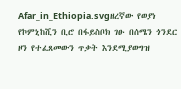Afar_in_Ethiopia.svgዘረኛው የወያነ የኮምኒከሺን ቢሮ በፋይስቦክ ገፁ በሰሜን ጎንደር ዞን የተፈጸመውን ጥቃት እንደሚያወግዝ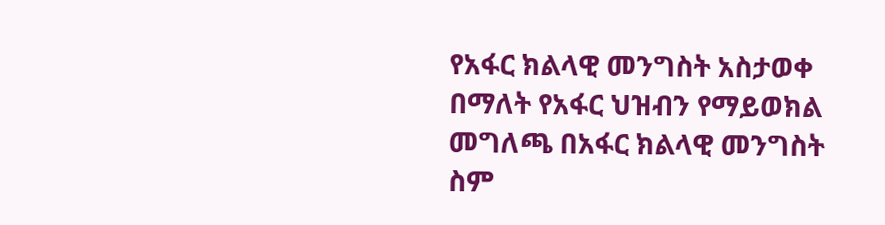የአፋር ክልላዊ መንግስት አስታወቀ በማለት የአፋር ህዝብን የማይወክል መግለጫ በአፋር ክልላዊ መንግስት ስም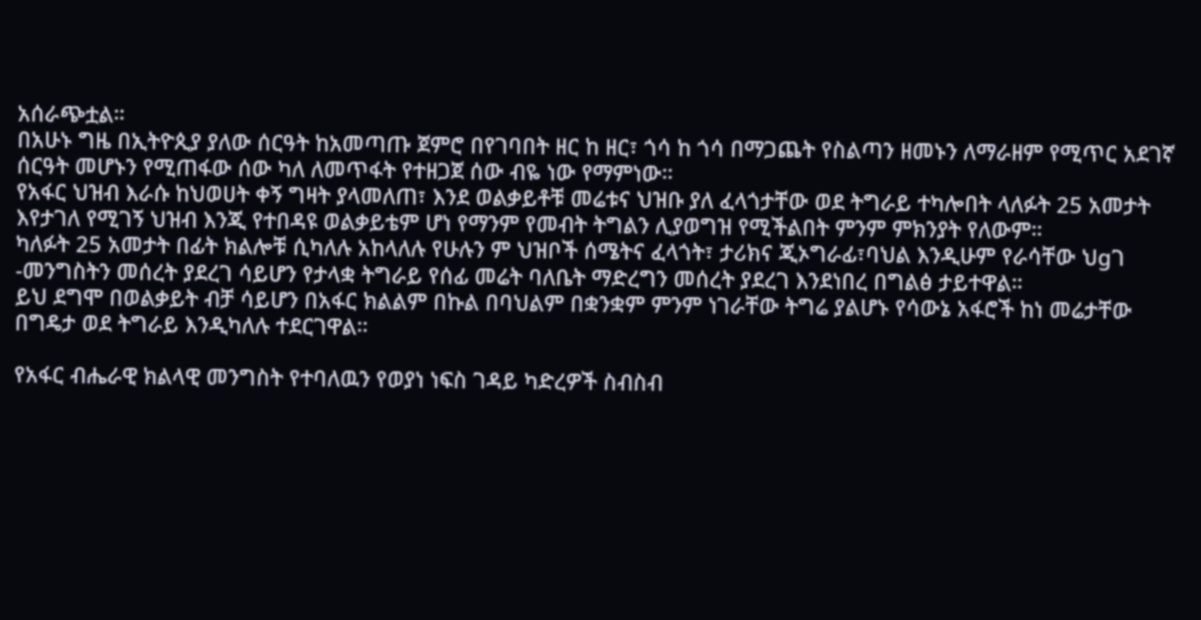አሰራጭቷል።
በአሁኑ ግዜ በኢትዮጲያ ያለው ሰርዓት ከአመጣጡ ጀምሮ በየገባበት ዘር ከ ዘር፣ ጎሳ ከ ጎሳ በማጋጨት የስልጣን ዘመኑን ለማራዘም የሚጥር አደገኛ ሰርዓት መሆኑን የሚጠፋው ሰው ካለ ለመጥፋት የተዘጋጀ ሰው ብዬ ነው የማምነው።
የአፋር ህዝብ እራሱ ከህወሀት ቀኝ ግዛት ያላመለጠ፣ እንደ ወልቃይቶቹ መሬቱና ህዝቡ ያለ ፈላጎታቸው ወደ ትግራይ ተካሎበት ላለፉት 25 አመታት እየታገለ የሚገኝ ህዝብ እንጂ የተበዳዩ ወልቃይቴም ሆነ የማንም የመብት ትግልን ሊያወግዝ የሚችልበት ምንም ምክንያት የለውም።
ካለፉት 25 አመታት በፊት ክልሎቹ ሲካለሉ አከላለሉ የሁሉን ም ህዝቦች ሰሜትና ፈላጎት፣ ታሪክና ጂኦግራፊ፣ባህል እንዲሁም የራሳቸው ህgገ -መንግስትን መሰረት ያደረገ ሳይሆን የታላቋ ትግራይ የሰፊ መሬት ባለቤት ማድረግን መሰረት ያደረገ እንደነበረ በግልፅ ታይተዋል።
ይህ ደግሞ በወልቃይት ብቻ ሳይሆን በአፋር ክልልም በኩል በባህልም በቋንቋም ምንም ነገራቸው ትግሬ ያልሆኑ የሳውኔ አፋሮች ከነ መሬታቸው በግዴታ ወደ ትግራይ እንዲካለሉ ተደርገዋል።

የአፋር ብሔራዊ ክልላዊ መንግስት የተባለዉን የወያነ ነፍስ ገዳይ ካድረዎች ስብስብ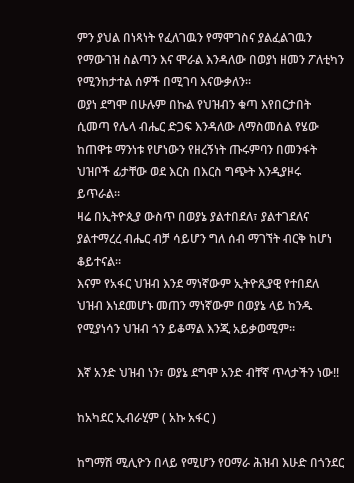ምን ያህል በነጻነት የፈለገዉን የማሞገስና ያልፈልገዉን የማውገዝ ስልጣን እና ሞራል እንዳለው በወያነ ዘመን ፖለቲካን የሚንከታተል ሰዎች በሚገባ እናውቃለን።
ወያነ ደግሞ በሁሉም በኩል የህዝብን ቁጣ እየበርታበት ሲመጣ የሌላ ብሔር ድጋፍ እንዳለው ለማስመሰል የሄው ከጠዋቱ ማንነቱ የሆነውን የዘረኝነት ጡሩምባን በመንፋት ህዝቦች ፊታቸው ወደ እርስ በእርስ ግጭት እንዲያዞሩ ይጥራል።
ዛሬ በኢትዮጲያ ውስጥ በወያኔ ያልተበደለ፣ ያልተገደለና ያልተማረረ ብሔር ብቻ ሳይሆን ግለ ሰብ ማገኘት ብርቅ ከሆነ ቆይተናል።
እናም የአፋር ህዝብ እንደ ማነኛውም ኢትዮጺያዊ የተበደለ ህዝብ እነደመሆኑ መጠን ማነኛውም በወያኔ ላይ ከንዱ የሚያነሳን ህዝብ ጎን ይቆማል እንጂ አይቃወሚም።

እኛ አንድ ህዝብ ነን፣ ወያኔ ደግሞ አንድ ብቸኛ ጥላታችን ነው!!

ከአካደር ኢብራሂም ( አኩ አፋር )

ከግማሽ ሚሊዮን በላይ የሚሆን የዐማራ ሕዝብ እሁድ በጎንደር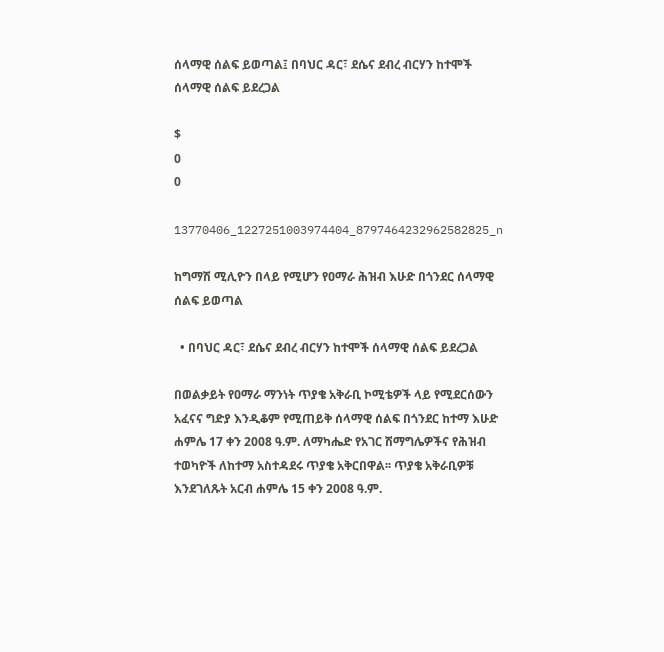ሰላማዊ ሰልፍ ይወጣል፤ በባህር ዳር፣ ደሴና ደብረ ብርሃን ከተሞች ሰላማዊ ሰልፍ ይደረጋል

$
0
0

13770406_1227251003974404_8797464232962582825_n

ከግማሽ ሚሊዮን በላይ የሚሆን የዐማራ ሕዝብ እሁድ በጎንደር ሰላማዊ ሰልፍ ይወጣል

  • በባህር ዳር፣ ደሴና ደብረ ብርሃን ከተሞች ሰላማዊ ሰልፍ ይደረጋል

በወልቃይት የዐማራ ማንነት ጥያቄ አቅራቢ ኮሚቴዎች ላይ የሚደርሰውን አፈናና ግድያ እንዲቆም የሚጠይቅ ሰላማዊ ሰልፍ በጎንደር ከተማ እሁድ ሐምሌ 17 ቀን 2008 ዓ.ም. ለማካሔድ የአገር ሽማግሌዎችና የሕዝብ ተወካዮች ለከተማ አስተዳደሩ ጥያቄ አቅርበዋል፡፡ ጥያቄ አቅራቢዎቹ እንደገለጹት አርብ ሐምሌ 15 ቀን 2008 ዓ.ም.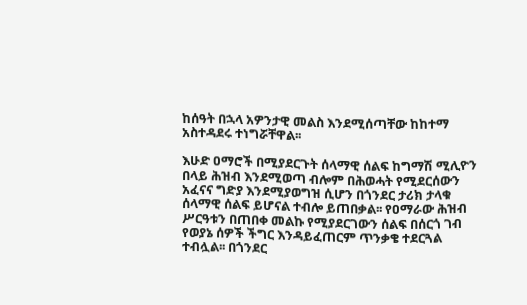ከሰዓት በኋላ አዎንታዊ መልስ እንደሚሰጣቸው ከከተማ አስተዳደሩ ተነግሯቸዋል፡፡

እሁድ ዐማሮች በሚያደርጉት ሰላማዊ ሰልፍ ከግማሽ ሚሊዮን በላይ ሕዝብ እንደሚወጣ ብሎም በሕወሓት የሚደርሰውን አፈናና ግድያ እንደሚያወግዝ ሲሆን በጎንደር ታሪክ ታላቁ ሰላማዊ ሰልፍ ይሆናል ተብሎ ይጠበቃል፡፡ የዐማራው ሕዝብ ሥርዓቱን በጠበቀ መልኩ የሚያደርገውን ሰልፍ በሰርጎ ገብ የወያኔ ሰዎች ችግር እንዳይፈጠርም ጥንቃቄ ተደርጓል ተብሏል፡፡ በጎንደር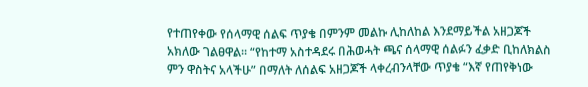የተጠየቀው የሰላማዊ ሰልፍ ጥያቄ በምንም መልኩ ሊከለከል እንደማይችል አዘጋጆች አክለው ገልፀዋል፡፡ “የከተማ አስተዳደሩ በሕወሓት ጫና ሰላማዊ ሰልፉን ፈቃድ ቢከለክልስ ምን ዋስትና አላችሁ” በማለት ለሰልፍ አዘጋጆች ላቀረብንላቸው ጥያቄ “እኛ የጠየቅነው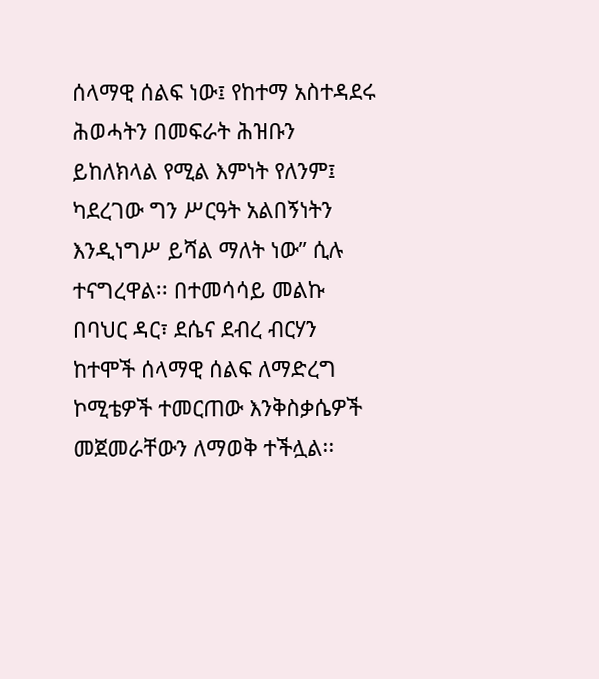ሰላማዊ ሰልፍ ነው፤ የከተማ አስተዳደሩ ሕወሓትን በመፍራት ሕዝቡን ይከለክላል የሚል እምነት የለንም፤ ካደረገው ግን ሥርዓት አልበኝነትን እንዲነግሥ ይሻል ማለት ነው” ሲሉ ተናግረዋል፡፡ በተመሳሳይ መልኩ በባህር ዳር፣ ደሴና ደብረ ብርሃን ከተሞች ሰላማዊ ሰልፍ ለማድረግ ኮሚቴዎች ተመርጠው እንቅስቃሴዎች መጀመራቸውን ለማወቅ ተችሏል፡፡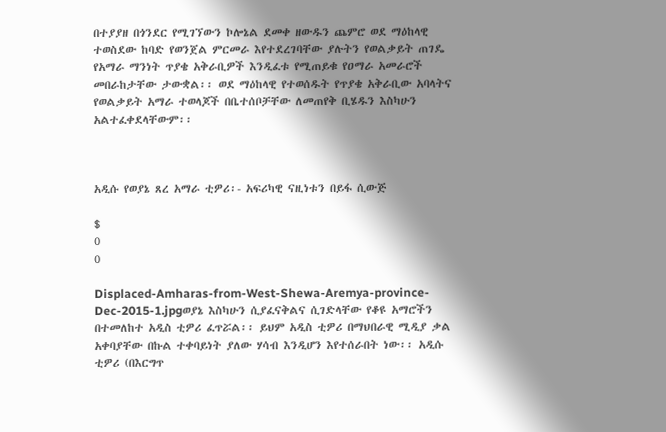በተያያዘ በጎንደር የሚገኘውን ኮሎኔል ደመቀ ዘውዱን ጨምሮ ወደ ማዕከላዊ ተወስደው ከባድ የወንጀል ምርመራ እየተደረገባቸው ያሉትን የወልቃይት ጠገዴ የአማራ ማንነት ጥያቄ አቅራቢዎች እንዲፈቱ የሚጠይቁ የዐማራ አመራሮች መበራከታቸው ታውቋል፡፡ ወደ ማዕከላዊ የተወሰዱት የጥያቄ አቅራቢው አባላትና የወልቃይት አማራ ተወላጆች በቤተሰቦቻቸው ለመጠየቅ ቢሄዱን እስካሁን አልተፈቀደላቸውም፡፡



አዲሱ የወያኔ ጸረ አማራ ቲዎሪ፡- አፍሪካዊ ናዚነቱን በይፋ ሲውጅ

$
0
0

Displaced-Amharas-from-West-Shewa-Aremya-province-Dec-2015-1.jpgወያኔ እስካሁን ሲያፈናቅልና ሲገድላቸው የቆዩ አማሮችን በተመለከተ አዲስ ቲዎሪ ፈጥሯል፡፡ ይህም አዲስ ቲዎሪ በማህበራዊ ሚዲያ ቃል አቀባያቸው በኩል ተቀባይነት ያለው ሃሳብ እንዲሆን እየተሰራበት ነው፡፡ አዲሱ ቲዎሪ (በእርግጥ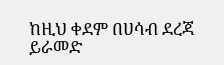ከዚህ ቀደም በሀሳብ ደረጃ ይራመድ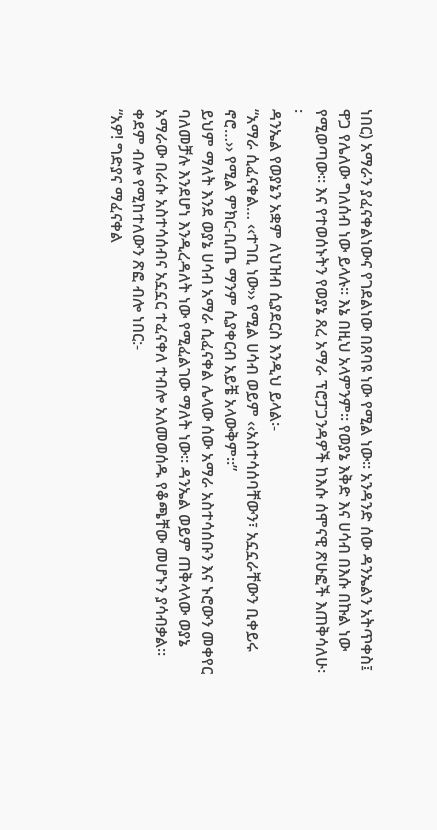ነበር) አማራን ያፈናቀልነውና የገደልነው በጸባዩ ነው የሚል ነው፡፡ አንዳንድ ሰው ዳንኤልን አትጥቀስ፤ ዋጋ የሌለው ግለሰብ ነው ይላሉ፡፡ እኔ በዚህ አላምንም፡፡ የወያኔ እቅድ እና ሀሳብ በእሱ በኩል ነው የሚወጣው፡፡ እና የተወሰኑትን የወያኔ ጸረ አማራ ፕሮፓጋንዳዎች ከእሱ ሰሞናዊ ጽሁፎች እጠቅሳለሁ፡፡
ዳንኤል የወያኔን አቋም ለህዝብ ሲያደርስ እንዲህ ይላል፡-
“አማራ ሲፈናቀል… ‹‹ተገቢ ነው›› የሚል ሀሳብ ወይም ‹‹አስተሳሰባቸውን፣ አኗኗራቸውን ቢቀይሩ ኖሮ…›› የሚል ምክር-ቢጤ ማንም ሲያቀርብ አይቼ አላውቅም፡፡”
ይህም ማለት እንደ ወያኔ ሀሳብ አማራ ሲፈናቀል ሌላው ሰው አማራ አስተሳሰቡን እና ኑሮውን መቀየር ባለመቻሉ እንደሆነ እንዲረዳለት ነው የሚፈልገው ማለት ነው፡፡ ዳንኤል ወይም ጠቅላላው ወያኔ አማራው በራሱ አስተሳሰብና አኗኗር ተፈናቀለ ተብሎ አለመወሰዱ የቆጫቸው መሆኑን ያሳብቃል፡፡
ቀደም ብሎ የሚከተለውን ጽፎ ብሎ ነበር:-
“አዎ! ግድያና ማፈናቀል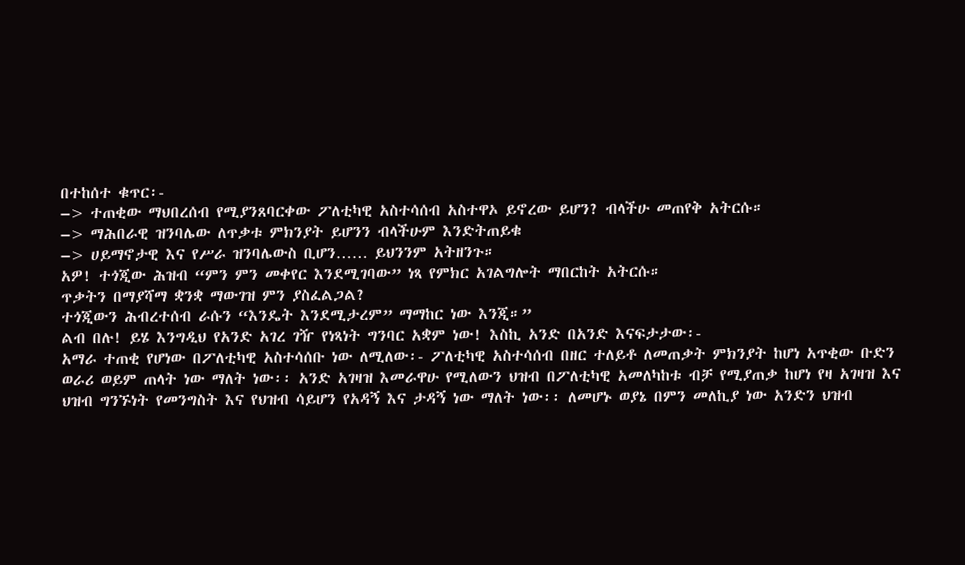በተከሰተ ቁጥር፡-
–> ተጠቂው ማህበረሰብ የሚያንጸባርቀው ፖለቲካዊ አስተሳሰብ አስተዋኦ ይኖረው ይሆን? ብላችሁ መጠየቅ አትርሱ።
–> ማሕበራዊ ዝንባሌው ለጥቃቱ ምክንያት ይሆንን ብላችሁም እንድትጠይቁ
–> ሀይማኖታዊ እና የሥራ ዝንባሌውስ ቢሆን…… ይህንንም አትዘንጉ።
አዎ! ተጎጂው ሕዝብ “ምን ምን መቀየር እንደሚገባው” ነጻ የምክር አገልግሎት ማበርከት አትርሱ።
ጥቃትን በማያሻማ ቋንቋ ማውገዝ ምን ያስፈልጋል?
ተጎጂውን ሕብረተሰብ ራሱን “እንዴት እንደሚታረም” ማማከር ነው እንጂ።”
ልብ በሉ! ይሄ እንግዲህ የአንድ አገረ ገዥ የነጻነት ግንባር አቋም ነው! እስኪ አንድ በአንድ እናፍታታው፡-
አማራ ተጠቂ የሆነው በፖለቲካዊ አስተሳሰቡ ነው ለሚለው፡- ፖለቲካዊ አስተሳሰብ በዘር ተለይቶ ለመጠቃት ምክንያት ከሆነ አጥቂው ቡድን ወራሪ ወይም ጠላት ነው ማለት ነው፡፡ አንድ አገዛዝ እመራዋሁ የሚለውን ህዝብ በፖለቲካዊ አመለካከቱ ብቻ የሚያጠቃ ከሆነ የዛ አገዛዝ እና ህዝብ ግንኙነት የመንግስት እና የህዝብ ሳይሆን የአዳኝ እና ታዳኝ ነው ማለት ነው፡፡ ለመሆኑ ወያኔ በምን መለኪያ ነው አንድን ህዝብ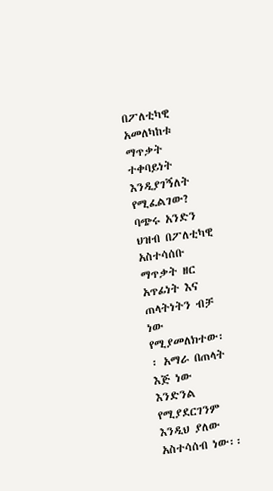በፖለቲካዊ አመለካከቱ ማጥቃት ተቀባይነት እንዲያገኝለት የሚፈልገው? ባጭሩ አንድን ህዝብ በፖለቲካዊ አስተሳሰቡ ማጥቃት ዘር አጥፊነት እና ጠላትነትን ብቻ ነው የሚያመለክተው፡፡ አማራ በጠላት እጅ ነው እንድንል የሚያደርገንም እንዲህ ያለው አስተሳሰብ ነው፡፡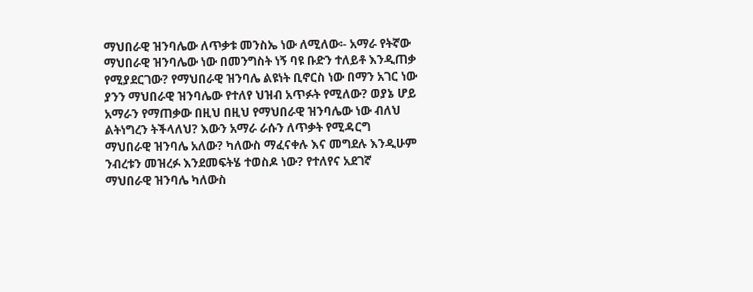ማህበራዊ ዝንባሌው ለጥቃቱ መንስኤ ነው ለሚለው፡- አማራ የትኛው ማህበራዊ ዝንባሌው ነው በመንግስት ነኝ ባዩ ቡድን ተለይቶ እንዲጠቃ የሚያደርገው? የማህበራዊ ዝንባሌ ልዩነት ቢኖርስ ነው በማን አገር ነው ያንን ማህበራዊ ዝንባሌው የተለየ ህዝብ አጥፉት የሚለው? ወያኔ ሆይ አማራን የማጠቃው በዚህ በዚህ የማህበራዊ ዝንባሌው ነው ብለህ ልትነግረን ትችላለህ? እውን አማራ ራሱን ለጥቃት የሚዳርግ ማህበራዊ ዝንባሌ አለው? ካለውስ ማፈናቀሉ እና መግደሉ እንዲሁም ንብረቱን መዝረፉ እንደመፍትሄ ተወስዶ ነው? የተለየና አደገኛ ማህበራዊ ዝንባሌ ካለውስ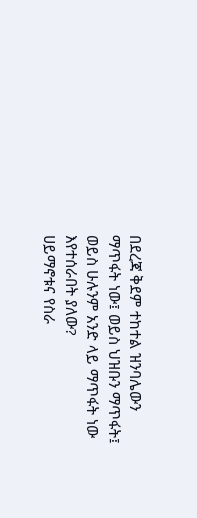በደረጃ ቅደም ተከተል ዝንባሌውን ማጥፋት ነው፤ ወይስ ህዝቡን ማጥፋት፤ ወይስ ሁሉንም አንድ ላይ ማጥፋት ነው እየተሰራበት ያለው?
ሀይማኖቱና የስራ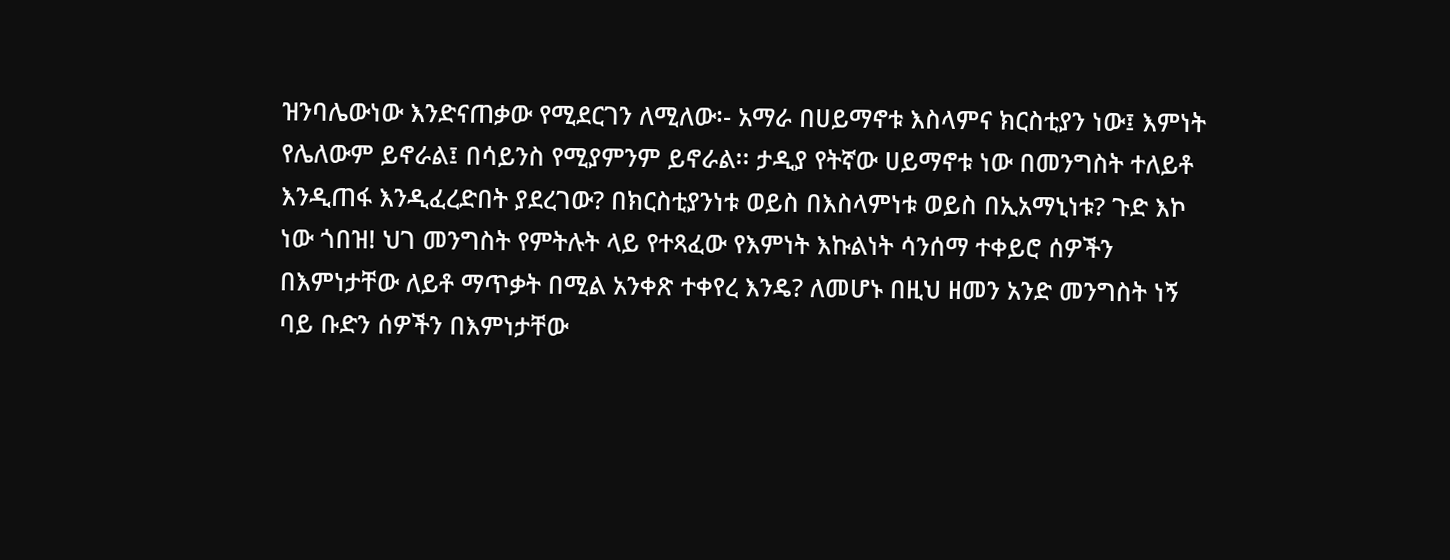ዝንባሌውነው እንድናጠቃው የሚደርገን ለሚለው፡- አማራ በሀይማኖቱ እስላምና ክርስቲያን ነው፤ እምነት የሌለውም ይኖራል፤ በሳይንስ የሚያምንም ይኖራል፡፡ ታዲያ የትኛው ሀይማኖቱ ነው በመንግስት ተለይቶ እንዲጠፋ እንዲፈረድበት ያደረገው? በክርስቲያንነቱ ወይስ በእስላምነቱ ወይስ በኢአማኒነቱ? ጉድ እኮ ነው ጎበዝ! ህገ መንግስት የምትሉት ላይ የተጻፈው የእምነት እኩልነት ሳንሰማ ተቀይሮ ሰዎችን በእምነታቸው ለይቶ ማጥቃት በሚል አንቀጽ ተቀየረ እንዴ? ለመሆኑ በዚህ ዘመን አንድ መንግስት ነኝ ባይ ቡድን ሰዎችን በእምነታቸው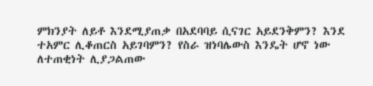ምክንያት ለይቶ እንደሚያጠቃ በአደባባይ ሲናገር አይደንቅምን? እንደ ተአምር ሊቆጠርስ አይገባምን? የስራ ዝነባሌውስ እንዴት ሆኖ ነው ለተጠቂነት ሊያጋልጠው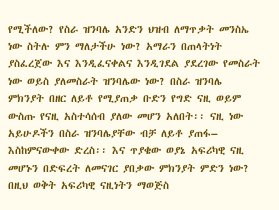የሚችለው? የስራ ዝንባሌ አንድን ህዝብ ለማጥቃት መንስኤ ነው ስትሉ ምን ማለታችሁ ነው? አማራን በጠላትነት ያስፈረጀው እና እንዲፈናቀልና እንዲገደል ያደረገው የመስራት ነው ወይስ ያለመስራት ዝንባሌው ነው? በስራ ዝንባሌ ምክንያት በዘር ለይቶ የሚያጠቃ ቡድን የግድ ናዚ ወይም ውስጡ የናዚ አስተሳሰብ ያለው መሆን አለበት፡፡ ናዚ ነው አይሁዶችን በስራ ዝንባሌያቸው ብቻ ለይቶ ያጠፋ– እስከምናውቀው ድረስ፡፡ እና ጥያቄው ወያኔ አፍሪካዊ ናዚ መሆኑን በድፍረት ለመናገር ያበቃው ምክንያት ምድን ነው? በዚህ ወቅት አፍሪካዊ ናዚነትን ማወጅስ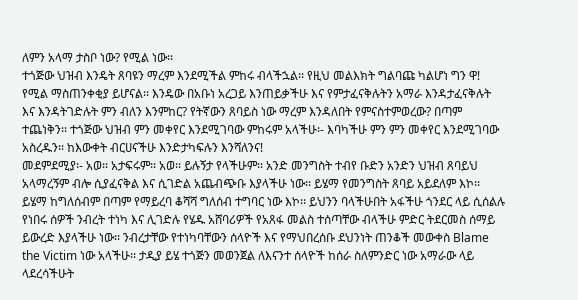ለምን አላማ ታስቦ ነው? የሚል ነው፡፡
ተጎጅው ህዝብ እንዴት ጸባዩን ማረም እንደሚችል ምከሩ ብላችኋል፡፡ የዚህ መልእክት ግልባጩ ካልሆነ ግን ዋ! የሚል ማስጠንቀቂያ ይሆናል፡፡ እንዴው በአቡነ አረጋይ እንጠይቃችሁ እና የምታፈናቅሉትን አማራ እንዳታፈናቅሉት እና እንዳትገድሉት ምን ብለን እንምከር? የትኛውን ጸባይስ ነው ማረም እንዳለበት የምናስተምወረው? በጣም ተጨነቅን፡፡ ተጎጅው ህዝብ ምን መቀየር እንደሚገባው ምከሩም አላችሁ፡- እባካችሁ ምን ምን መቀየር እንደሚገባው አስረዱን፡፡ ከእውቀት ብርሀናችሁ እንድታካፍሉን እንሻለንና!
መደምደሚያ፡- አወ፡፡ አታፍሩም፡፡ አወ፡፡ ይሉኝታ የላችሁም፡፡ አንድ መንግስት ተብየ ቡድን አንድን ህዝብ ጸባይህ አላማረኝም ብሎ ሲያፈናቅል እና ሲገድል አጨብጭቡ እያላችሁ ነው፡፡ ይሄማ የመንግስት ጸባይ አይደለም እኮ፡፡ ይሄማ ከግለሰብም በጣም የማይረባ ቆሻሻ ግለሰብ ተግባር ነው እኮ፡፡ ይህንን ባላችሁበት አፋችሁ ጎንደር ላይ ሲሰልሉ የነበሩ ሰዎች ንብረት ተነካ እና ሊገድሉ የሄዱ አሸባሪዎች የአጸፋ መልስ ተሰጣቸው ብላችሁ ምድር ትደርመስ ሰማይ ይውረድ እያላችሁ ነው፡፡ ንብረታቸው የተነካባቸውን ሰላዮች እና የማህበረሰቡ ደህንነት ጠንቆች መውቀስ Blame the Victim ነው አላችሁ፡፡ ታዲያ ይሄ ተጎጅን መወንጀል ለእናንተ ሰላዮች ከሰራ ስለምንድር ነው አማራው ላይ ላደረሳችሁት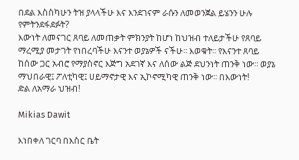በደል እስስካሁን ትዝ ያላላችሁ እና እንደገናም ራሱን ለመወንጀል ይሄንን ሁሉ የምትንደፋደፉት?
እውነት ለመናገር ጸባይ ለመጠቃት ምክንያት ከሆነ ከህዝብ ተለይታችሁ የጸባይ ማረሚያ መታገት የነበረባችሁ እናንተ ወያኔዎች ናችሁ፡፡ እወቁት፡፡ የእናንተ ጸባይ ከሰው ጋር አብሮ የማያስኖር እጅግ አደገኛ እና ለሰው ልጅ ደህንነት ጠንቅ ነው፡፡ ወያኔ ማህበራዊ፤ ፖለቲካዊ፤ ሀይማኖታዊ እና ኢኮኖሚካዊ ጠንቅ ነው፡፡ በእውነት!
ድል ለአማራ ህዝብ!

Mikias Dawit

እነበቀለ ገርባ በእስር ቤት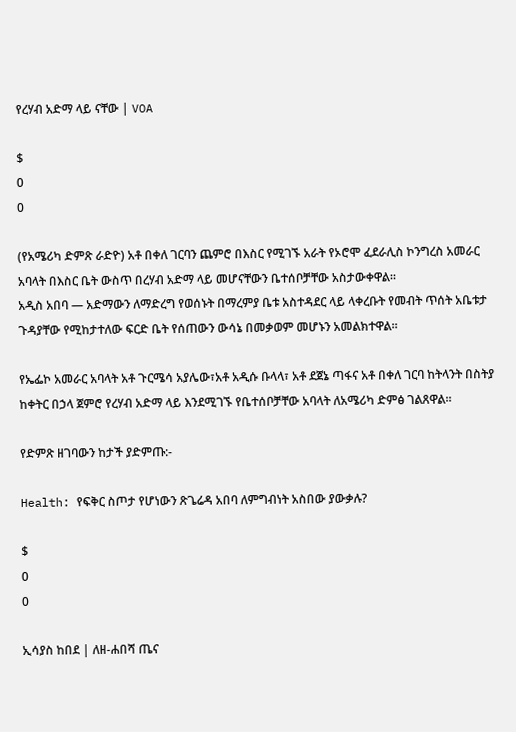የረሃብ አድማ ላይ ናቸው | VOA

$
0
0

(የአሜሪካ ድምጽ ራድዮ) አቶ በቀለ ገርባን ጨምሮ በእስር የሚገኙ አራት የኦሮሞ ፈደራሊስ ኮንግረስ አመራር አባላት በእስር ቤት ውስጥ በረሃብ አድማ ላይ መሆናቸውን ቤተሰቦቻቸው አስታውቀዋል።
አዲስ አበባ — አድማውን ለማድረግ የወሰኑት በማረምያ ቤቱ አስተዳደር ላይ ላቀረቡት የመብት ጥሰት አቤቱታ ጉዳያቸው የሚከታተለው ፍርድ ቤት የሰጠውን ውሳኔ በመቃወም መሆኑን አመልክተዋል።

የኤፌኮ አመራር አባላት አቶ ጉርሜሳ አያሌው፣አቶ አዲሱ ቡላላ፣ አቶ ደጀኔ ጣፋና አቶ በቀለ ገርባ ከትላንት በስትያ ከቀትር በኃላ ጀምሮ የረሃብ አድማ ላይ እንደሚገኙ የቤተሰቦቻቸው አባላት ለአሜሪካ ድምፅ ገልጸዋል።

የድምጽ ዘገባውን ከታች ያድምጡ:-

Health: የፍቅር ስጦታ የሆነውን ጽጌሬዳ አበባ ለምግብነት አስበው ያውቃሉ?

$
0
0

ኢሳያስ ከበደ | ለዘ-ሐበሻ ጤና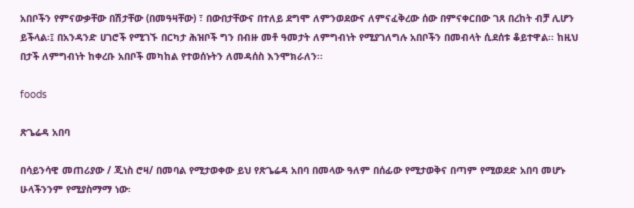አበቦችን የምናውቃቸው በሽታቸው (በመዓዛቸው) ፣ በውበታቸውና በተለይ ደግሞ ለምንወደውና ለምናፈቅረው ሰው በምናቀርበው ገጸ በረከት ብቻ ሊሆን ይችላል፡፤ በአንዳንድ ሀገሮች የሚገኙ በርካታ ሕዝቦች ግን በብዙ መቶ ዓመታት ለምግብነት የሚያገለግሉ አበቦችን በመብላት ሲደሰቱ ቆይተዋል፡፡ ከዚህ በታች ለምግብነት ከቀረቡ አበቦች መካከል የተወሰኑትን ለመዳሰስ እንሞክራለን፡፡

foods

ጽጌሬዳ አበባ

በሳይንሳዊ መጠሪያው / ጂነስ ሮዛ/ በመባል የሚታወቀው ይህ የጽጌሬዳ አበባ በመላው ዓለም በሰፊው የሚታወቅና በጣም የሚወደድ አበባ መሆኑ ሁላችንንም የሚያስማማ ነው፡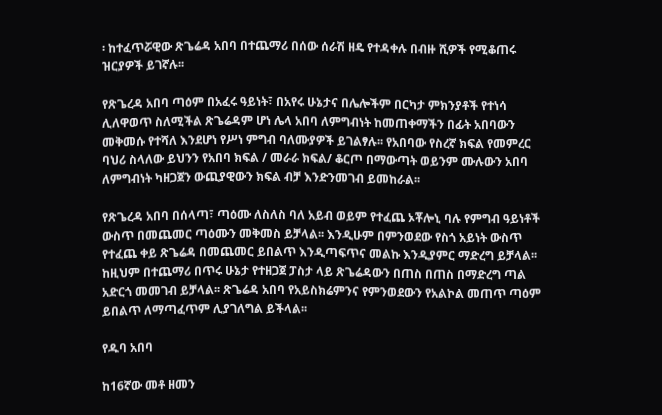፡ ከተፈጥሯዊው ጽጌሬዳ አበባ በተጨማሪ በሰው ሰራሽ ዘዴ የተዳቀሉ በብዙ ሺዎች የሚቆጠሩ ዝርያዎች ይገኛሉ፡፡

የጽጌረዳ አበባ ጣዕም በአፈሩ ዓይነት፣ በአየሩ ሁኔታና በሌሎችም በርካታ ምክንያቶች የተነሳ ሊለዋወጥ ስለሚችል ጽጌሬዳም ሆነ ሌላ አበባ ለምግብነት ከመጠቀማችን በፊት አበባውን መቅመሱ የተሻለ እንደሆነ የሥነ ምግብ ባለሙያዎች ይገልፃሉ፡፡ የአበባው የስረኛ ክፍል የመምረር ባህሪ ስላለው ይህንን የአበባ ክፍል / መራራ ክፍል/ ቆርጦ በማውጣት ወይንም ሙሉውን አበባ ለምግብነት ካዘጋጀን ውጪያዊውን ክፍል ብቻ እንድንመገብ ይመከራል፡፡

የጽጌረዳ አበባ በሰላጣ፣ ጣዕሙ ለስለስ ባለ አይብ ወይም የተፈጨ ኦቾሎኒ ባሉ የምግብ ዓይነቶች ውስጥ በመጨመር ጣዕሙን መቅመስ ይቻላል፡፡ እንዲሁም በምንወደው የስጎ አይነት ውስጥ የተፈጨ ቀይ ጽጌሬዳ በመጨመር ይበልጥ እንዲጣፍጥና መልኩ እንዲያምር ማድረግ ይቻላል፡፡ ከዚህም በተጨማሪ በጥሩ ሁኔታ የተዘጋጀ ፓስታ ላይ ጽጌሬዳውን በጠስ በጠስ በማድረግ ጣል አድርጎ መመገብ ይቻላል፡፡ ጽጌሬዳ አበባ የአይስክሬምንና የምንወደውን የአልኮል መጠጥ ጣዕም ይበልጥ ለማጣፈጥም ሊያገለግል ይችላል፡፡

የዱባ አበባ

ከ16ኛው መቶ ዘመን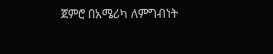ጀምሮ በአሜሪካ ለምግብነት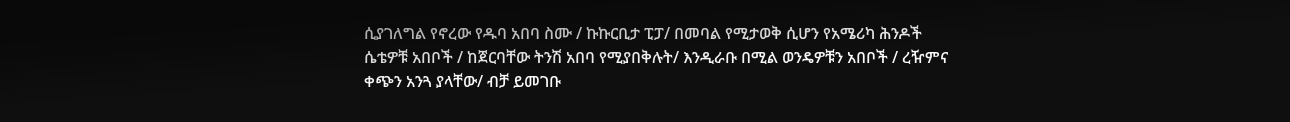ሲያገለግል የኖረው የዱባ አበባ ስሙ / ኩኩርቢታ ፒፓ/ በመባል የሚታወቅ ሲሆን የአሜሪካ ሕንዶች ሴቴዎቹ አበቦች / ከጀርባቸው ትንሽ አበባ የሚያበቅሉት/ እንዲራቡ በሚል ወንዴዎቹን አበቦች / ረዥምና ቀጭን አንጓ ያላቸው/ ብቻ ይመገቡ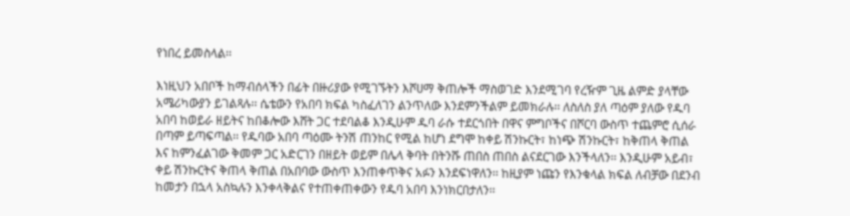የነበረ ይመስላል፡፡

እነዚህን አበቦች ከማብሰላችን በፊት በዙሪያው የሚገኙትን እሾሀማ ቅጠሎች ማስወገድ እንደሚገባ የረዥም ጊዜ ልምድ ያላቸው አሜሪካውያን ይገልጻሉ፡፡ ሴቴውን የአበባ ክፍል ካስፈለገን ልንጥለው እንደምንችልም ይመክራሉ፡፡ ለስለስ ያለ ጣዕም ያለው የዱባ አበባ ከወይራ ዘይትና ከበቆሎው እሸት ጋር ተደባልቆ እንዲሁም ዱባ ራሱ ተደርጎበት በዋና ምግቦችና በሾርባ ውስጥ ተጨምሮ ሲሰራ በጣም ይጣፍጣል፡፡ የዱባው አበባ ጣዕሙ ትንሽ ጠንከር የሚል ከሆነ ደግሞ ከቀይ ሽንኩርት፣ ከነጭ ሽንኩርት፣ ከቅጠላ ቅጠል እና ከምንፈልገው ቅመም ጋር አድርገን በዘይት ወይም በሌላ ቅባት በትንሹ ጠበስ ጠበስ ልናደርገው እንችላለን፡፡ እንዲሁም አይብ፣ ቀይ ሽንኩርትና ቅጠላ ቅጠል በአበባው ውስጥ እንጠቀጥቅና አፉን እንደፍነዋለን፡፡ ከዚያም ነጩን የእንቁላል ክፍል ለብቻው በደንብ ከመታን በኋላ አስኳሉን እንቀላቅልና የተጠቀጠቀውን የዱባ አበባ እንነክርበታለን፡፡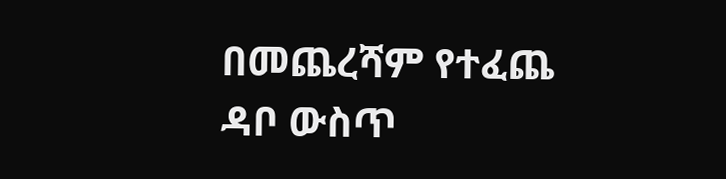በመጨረሻም የተፈጨ ዳቦ ውስጥ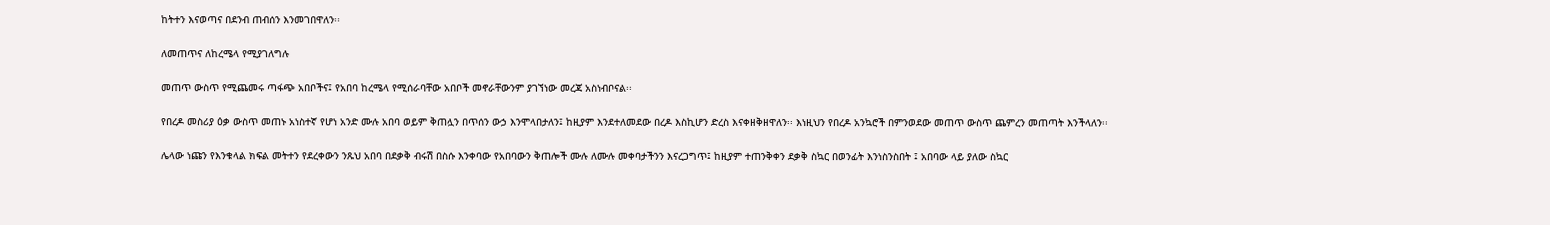ከትተን እናወጣና በደንብ ጠብሰን እንመገበዋለን፡፡

ለመጠጥና ለከረሜላ የሚያገለግሉ

መጠጥ ውስጥ የሚጨመሩ ጣፋጭ አበቦችና፤ የአበባ ከረሜላ የሚሰራባቸው አበቦች መኖራቸውንም ያገኘነው መረጃ አስነብቦናል፡፡

የበረዶ መስሪያ ዕቃ ውስጥ መጠኑ አነስተኛ የሆነ አንድ ሙሉ አበባ ወይም ቅጠሏን በጥሰን ውኃ እንሞላበታለን፤ ከዚያም እንደተለመደው በረዶ እስኪሆን ድረስ እናቀዘቅዘዋለን፡፡ እነዚህን የበረዶ አንኳሮች በምንወደው መጠጥ ውስጥ ጨምረን መጠጣት እንችላለን፡፡

ሌላው ነጩን የእንቁላል ክፍል መትተን የደረቀውን ንጹህ አበባ በደቃቅ ብሩሽ በስሱ እንቀባው የአበባውን ቅጠሎች ሙሉ ለሙሉ መቀባታችንን እናረጋግጥ፤ ከዚያም ተጠንቅቀን ደቃቅ ስኳር በወንፊት እንነስንስበት ፤ አበባው ላይ ያለው ስኳር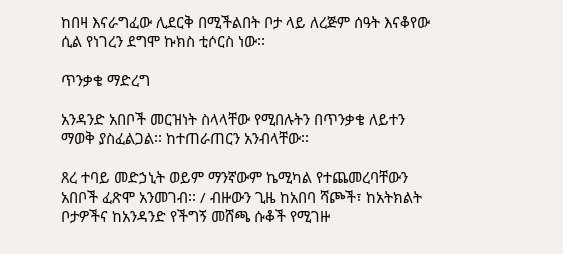ከበዛ እናራግፈው ሊደርቅ በሚችልበት ቦታ ላይ ለረጅም ሰዓት እናቆየው ሲል የነገረን ደግሞ ኩክስ ቲሶርስ ነው፡፡

ጥንቃቄ ማድረግ

አንዳንድ አበቦች መርዝነት ስላላቸው የሚበሉትን በጥንቃቄ ለይተን ማወቅ ያስፈልጋል፡፡ ከተጠራጠርን አንብላቸው፡፡

ጸረ ተባይ መድኃኒት ወይም ማንኛውም ኬሚካል የተጨመረባቸውን አበቦች ፈጽሞ አንመገብ፡፡ / ብዙውን ጊዜ ከአበባ ሻጮች፣ ከአትክልት ቦታዎችና ከአንዳንድ የችግኝ መሸጫ ሱቆች የሚገዙ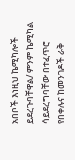አበቦች እነዚህ ኬሚካሎች ይደረጉባቸዋል/ ምንም ኬሚካል ሳይደረግባቸው በተፈጥሮ የበቀሉና ከመንገዶች ራቅ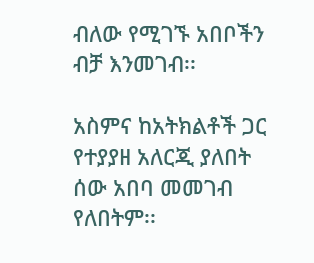ብለው የሚገኙ አበቦችን ብቻ እንመገብ፡፡

አስምና ከአትክልቶች ጋር የተያያዘ አለርጂ ያለበት ሰው አበባ መመገብ የለበትም፡፡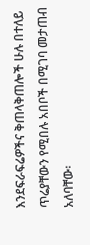እንደፍራፍሬዎችና ቅጠላቅጠሎች ሁሉ በተለይ ጥሬያቸውን የሚበሉ አበቦች በሚገባ መታጠብ አለባቸው፡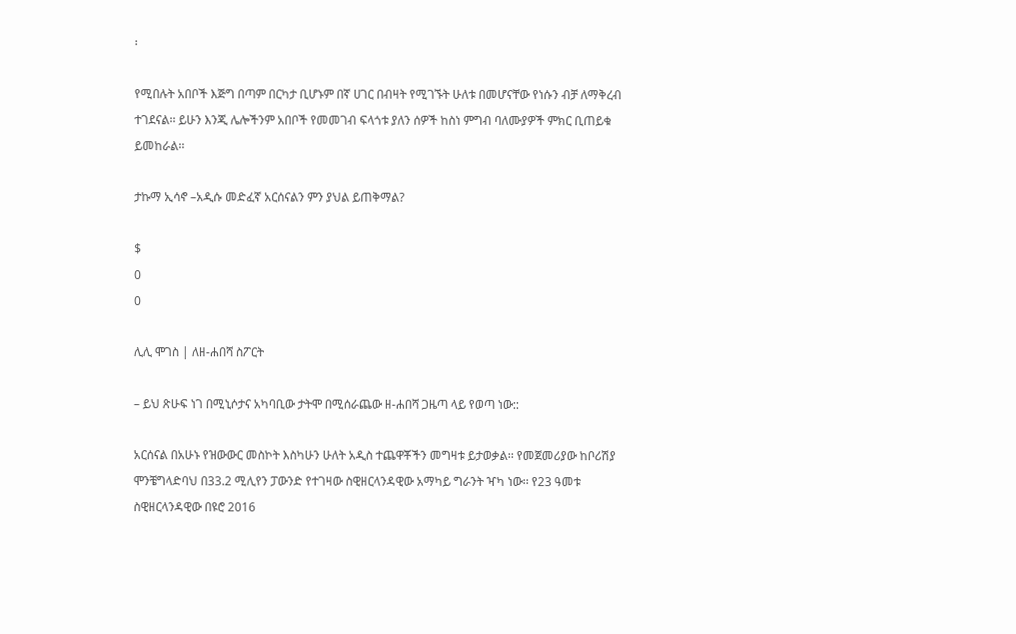፡

የሚበሉት አበቦች እጅግ በጣም በርካታ ቢሆኑም በኛ ሀገር በብዛት የሚገኙት ሁለቱ በመሆናቸው የነሱን ብቻ ለማቅረብ ተገደናል፡፡ ይሁን እንጂ ሌሎችንም አበቦች የመመገብ ፍላጎቱ ያለን ሰዎች ከስነ ምግብ ባለሙያዎች ምክር ቢጠይቁ ይመከራል፡፡

ታኩማ ኢሳኖ –አዲሱ መድፈኛ አርሰናልን ምን ያህል ይጠቅማል?

$
0
0

ሊሊ ሞገስ | ለዘ-ሐበሻ ስፖርት

– ይህ ጽሁፍ ነገ በሚኒሶታና አካባቢው ታትሞ በሚሰራጨው ዘ-ሐበሻ ጋዜጣ ላይ የወጣ ነው::

አርሰናል በአሁኑ የዝውውር መስኮት እስካሁን ሁለት አዲስ ተጨዋቾችን መግዛቱ ይታወቃል፡፡ የመጀመሪያው ከቦሪሽያ ሞንቼግላድባህ በ33.2 ሚሊየን ፓውንድ የተገዛው ስዊዘርላንዳዊው አማካይ ግራንት ዣካ ነው፡፡ የ23 ዓመቱ ስዊዘርላንዳዊው በዩሮ 2016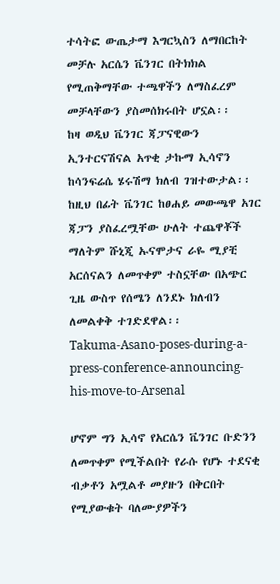ተሳትፎ ውጤታማ እግርኳስን ለማበርከት መቻሉ አርሴን ቬንገር በትክክል የሚጠቅማቸው ተጫዋችን ለማስፈረም መቻላቸውን ያስመሰክሩበት ሆኗል፡፡
ከዛ ወዲህ ቬንገር ጃፓናዊውን ኢንተርናሽናል አጥቂ ታኩማ ኢሳኖን ከሳንፍሬሴ ሄሩሽማ ክለብ ገዝተውታል፡፡ ከዚህ በፊት ቬንገር ከፀሐይ መውጫዋ አገር ጃፓን ያስፈረሟቸው ሁለት ተጨዋቾች ማለትም ሹኒጂ ኡናሞታና ራዬ ሚያቺ አርሰናልን ለመጥቀም ተስኗቸው በአጭር ጊዜ ውስጥ የሰሜን ለንደኑ ክለብን ለመልቀቅ ተገድደዋል፡፡
Takuma-Asano-poses-during-a-press-conference-announcing-his-move-to-Arsenal

ሆኖም ግን ኢሳኖ የአርሴን ቬንገር ቡድንን ለመጥቀም የሚችልበት የራሱ የሆኑ ተደናቂ ብቃቶን አሟልቶ መያዙን በቅርበት የሚያውቁት ባለሙያዎችን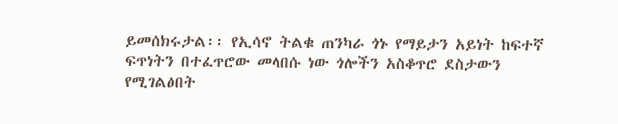ይመሰክሩታል፡፡ የኢሳኖ ትልቁ ጠንካራ ጎኑ የማይታን አይነት ከፍተኛ ፍጥነትን በተፈጥሮው መላበሱ ነው ጎሎችን አስቆጥሮ ደስታውን የሚገልፅበት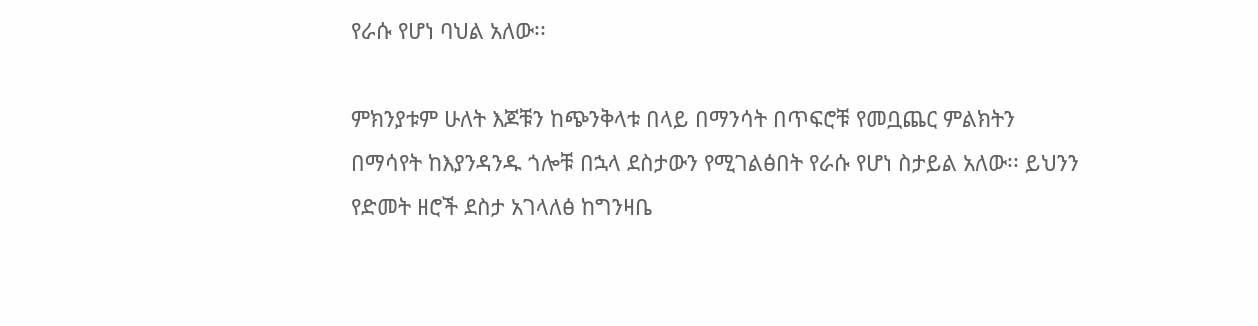የራሱ የሆነ ባህል አለው፡፡

ምክንያቱም ሁለት እጆቹን ከጭንቅላቱ በላይ በማንሳት በጥፍሮቹ የመቧጨር ምልክትን በማሳየት ከእያንዳንዱ ጎሎቹ በኋላ ደስታውን የሚገልፅበት የራሱ የሆነ ስታይል አለው፡፡ ይህንን የድመት ዘሮች ደስታ አገላለፅ ከግንዛቤ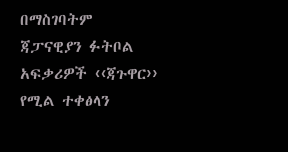በማስገባትም ጃፓናዊያን ፉትቦል አፍቃሪዎች ‹‹ጃጉዋር›› የሚል ተቀፅላን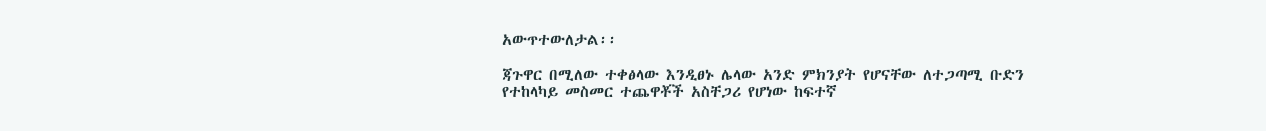አውጥተውለታል፡፡

ጃጉዋር በሚለው ተቀፅላው እንዲፀኑ ሌላው አንድ ምክንያት የሆናቸው ለተጋጣሚ ቡድን የተከላካይ መስመር ተጨዋቾች አስቸጋሪ የሆነው ከፍተኛ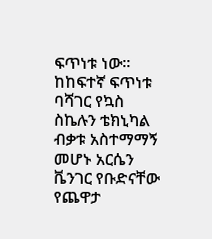ፍጥነቱ ነው፡፡ ከከፍተኛ ፍጥነቱ ባሻገር የኳስ ስኬሉን ቴክኒካል ብቃቱ አስተማማኝ መሆኑ አርሴን ቬንገር የቡድናቸው የጨዋታ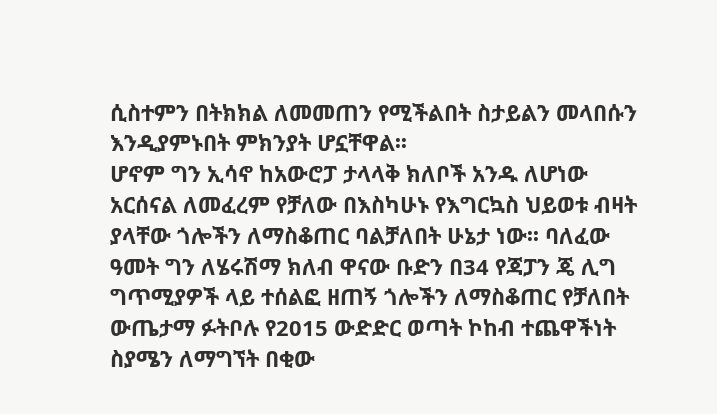ሲስተምን በትክክል ለመመጠን የሚችልበት ስታይልን መላበሱን እንዲያምኑበት ምክንያት ሆኗቸዋል፡፡
ሆኖም ግን ኢሳኖ ከአውሮፓ ታላላቅ ክለቦች አንዱ ለሆነው አርሰናል ለመፈረም የቻለው በእስካሁኑ የእግርኳስ ህይወቱ ብዛት ያላቸው ጎሎችን ለማስቆጠር ባልቻለበት ሁኔታ ነው፡፡ ባለፈው ዓመት ግን ለሄሩሽማ ክለብ ዋናው ቡድን በ34 የጃፓን ጄ ሊግ ግጥሚያዎች ላይ ተሰልፎ ዘጠኝ ጎሎችን ለማስቆጠር የቻለበት ውጤታማ ፉትቦሉ የ2015 ውድድር ወጣት ኮከብ ተጨዋችነት ስያሜን ለማግኘት በቂው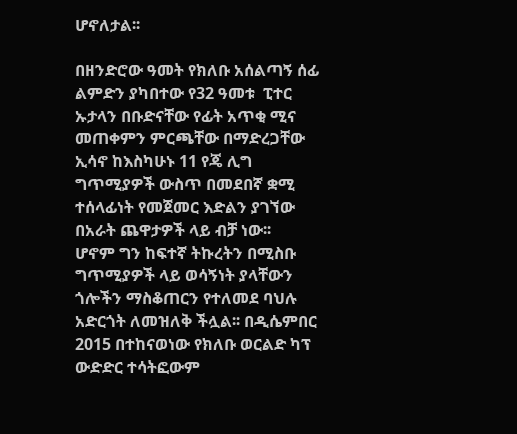ሆኖለታል፡፡

በዘንድሮው ዓመት የክለቡ አሰልጣኝ ሰፊ ልምድን ያካበተው የ32 ዓመቱ  ፒተር ኡታላን በቡድናቸው የፊት አጥቂ ሚና መጠቀምን ምርጫቸው በማድረጋቸው ኢሳኖ ከእስካሁኑ 11 የጄ ሊግ ግጥሚያዎች ውስጥ በመደበኛ ቋሚ ተሰላፊነት የመጀመር እድልን ያገኘው በአራት ጨዋታዎች ላይ ብቻ ነው፡፡
ሆኖም ግን ከፍተኛ ትኩረትን በሚስቡ ግጥሚያዎች ላይ ወሳኝነት ያላቸውን ጎሎችን ማስቆጠርን የተለመደ ባህሉ አድርጎት ለመዝለቅ ችሏል፡፡ በዲሴምበር 2015 በተከናወነው የክለቡ ወርልድ ካፕ ውድድር ተሳትፎውም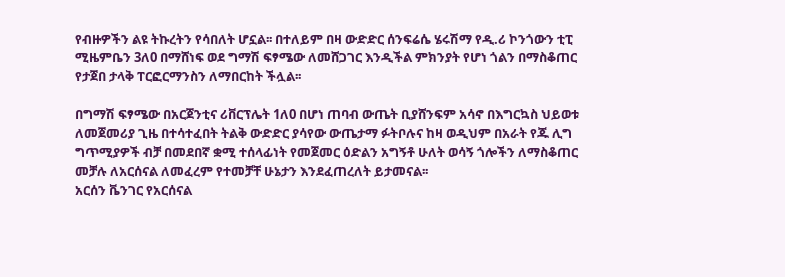የብዙዎችን ልዩ ትኩረትን የሳበለት ሆኗል፡፡ በተለይም በዛ ውድድር ሰንፍሬሴ ሄሩሽማ የዲ.ሪ ኮንጎውን ቲፒ ሚዜምቤን 3ለ0 በማሸነፍ ወደ ግማሽ ፍፃሜው ለመሸጋገር እንዲችል ምክንያት የሆነ ጎልን በማስቆጠር የታጀበ ታላቅ ፐርፎርማንስን ለማበርከት ችሏል፡፡

በግማሽ ፍፃሜው በአርጀንቲና ሪቨርፕሌት 1ለ0 በሆነ ጠባብ ውጤት ቢያሸንፍም አሳኖ በእግርኳስ ህይወቱ ለመጀመሪያ ጊዜ በተሳተፈበት ትልቅ ውድድር ያሳየው ውጤታማ ፉትቦሉና ከዛ ወዲህም በአራት የጁ ሊግ ግጥሚያዎች ብቻ በመደበኛ ቋሚ ተሰላፊነት የመጀመር ዕድልን አግኝቶ ሁለት ወሳኝ ጎሎችን ለማስቆጠር መቻሉ ለአርሰናል ለመፈረም የተመቻቸ ሁኔታን እንደፈጠረለት ይታመናል፡፡
አርሰን ቬንገር የአርሰናል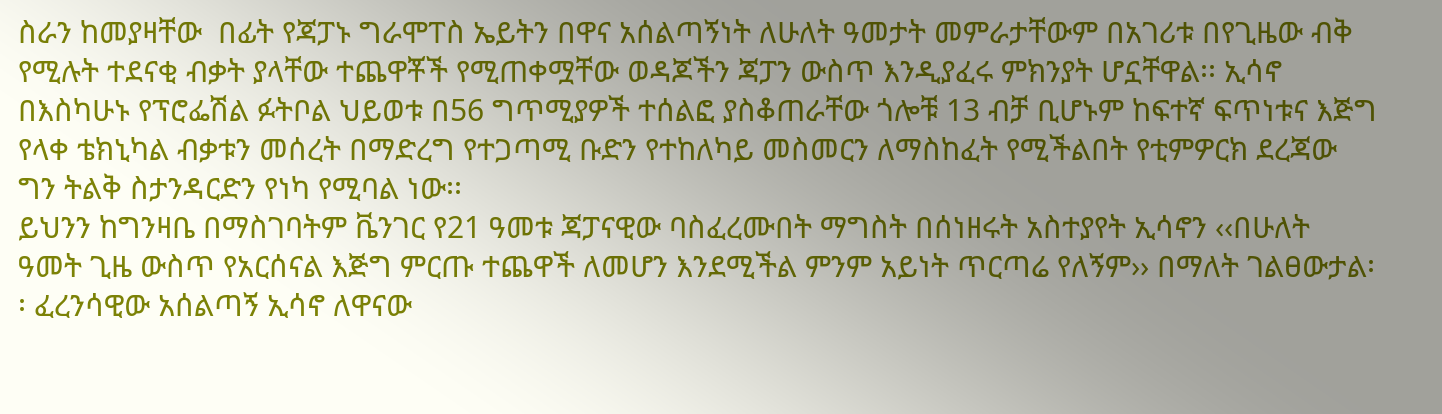ስራን ከመያዛቸው  በፊት የጃፓኑ ግራሞፐስ ኤይትን በዋና አሰልጣኝነት ለሁለት ዓመታት መምራታቸውም በአገሪቱ በየጊዜው ብቅ የሚሉት ተደናቂ ብቃት ያላቸው ተጨዋቾች የሚጠቀሟቸው ወዳጆችን ጃፓን ውስጥ እንዲያፈሩ ምክንያት ሆኗቸዋል፡፡ ኢሳኖ በእስካሁኑ የፕሮፌሽል ፉትቦል ህይወቱ በ56 ግጥሚያዎች ተሰልፎ ያስቆጠራቸው ጎሎቹ 13 ብቻ ቢሆኑም ከፍተኛ ፍጥነቱና እጅግ የላቀ ቴክኒካል ብቃቱን መሰረት በማድረግ የተጋጣሚ ቡድን የተከለካይ መስመርን ለማስከፈት የሚችልበት የቲምዎርክ ደረጃው ግን ትልቅ ስታንዳርድን የነካ የሚባል ነው፡፡
ይህንን ከግንዛቤ በማስገባትም ቬንገር የ21 ዓመቱ ጃፓናዊው ባስፈረሙበት ማግስት በሰነዘሩት አስተያየት ኢሳኖን ‹‹በሁለት ዓመት ጊዜ ውስጥ የአርሰናል እጅግ ምርጡ ተጨዋች ለመሆን እንደሚችል ምንም አይነት ጥርጣሬ የለኝም›› በማለት ገልፀውታል፡፡ ፈረንሳዊው አሰልጣኝ ኢሳኖ ለዋናው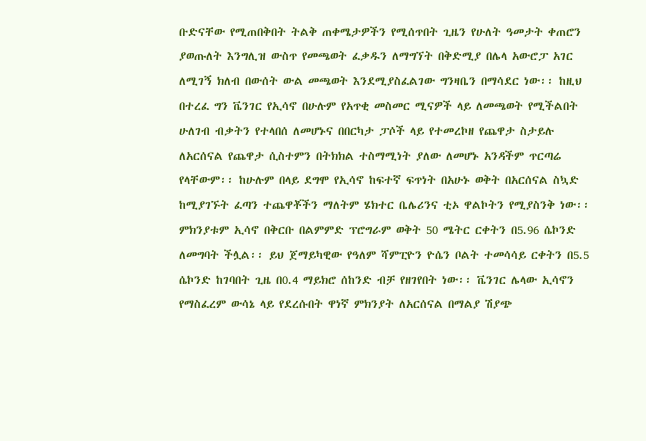ቡድናቸው የሚጠበቅበት ትልቅ ጠቀሜታዎችን የሚሰጥበት ጊዜን የሁለት ዓመታት ቀጠሮን ያወጡለት እንግሊዝ ውስጥ የመጫወት ፈቃዱን ለማግኘት በቅድሚያ በሌላ አውሮፓ አገር ለሚገኝ ክለብ በውሰት ውል መጫወት እንደሚያስፈልገው ግንዛቤን በማሳደር ነው፡፡ ከዚህ በተረፈ ግን ቬንገር የኢሳኖ በሁሉም የአጥቂ መስመር ሚናዎች ላይ ለመጫወት የሚችልበት ሁለገብ ብቃትን የተላበሰ ለመሆኑና በበርካታ ፓሶች ላይ የተመረኮዘ የጨዋታ ስታይሉ ለአርሰናል የጨዋታ ሲስተምን በትክክል ተስማሚነት ያለው ለመሆኑ አንዳችም ጥርጣሬ የላቸውም፡፡ ከሁሉም በላይ ደግሞ የኢሳኖ ከፍተኛ ፍጥነት በአሁኑ ወቅት በአርሰናል ስኳድ ከሚያገኙት ፈጣን ተጨዋቾችን ማለትም ሄክተር ቤሌሪንና ቲኦ ዋልኮትን የሚያስንቅ ነው፡፡
ምክንያቱም ኢሳኖ በቅርቡ በልምምድ ፕሮግራም ወቅት 50 ሜትር ርቀትን በ5.96 ሴኮንድ ለመግባት ችሏል፡፡ ይህ ጀማይካዊው የዓለም ሻምፒዮን ዮሴን ቦልት ተመሳሳይ ርቀትን በ5.5 ሴኮንድ ከገባበት ጊዜ በ0.4 ማይክሮ ሰከንድ ብቻ የዘገየበት ነው፡፡ ቬንገር ሌላው ኢሳኖን የማስፈረም ውሳኔ ላይ የደረሱበት ዋነኛ ምክንያት ለአርሰናል በማልያ ሽያጭ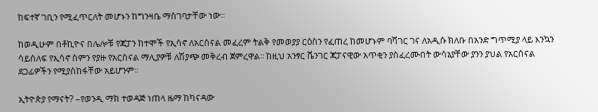ከፍተኛ ገቢን የሚፈጥርለት መሆኑን ከግንዛቤ ማስገባታቸው ነው፡፡

ከወዲሁም በቶኪዮና በሌሎቹ የጃፓን ከተሞች የኢሳኖ ለአርሰናል መፈረም ትልቅ የመወያያ ርዕስን የፈጠረ ከመሆኑም ባሻገር ገና ለአዲሱ ክለቡ በአንድ ግጥሚያ ላይ እንኳን ሳይሰለፍ የኢሳኖ ስምን የያዙ የአርሰናል ማሊያዎቹ ለሽያጭ መቅረብ ጀምረዋል፡፡ ከዚህ አንፃር ቬንገር ጃፓናዊው አጥቂን ያስፈረሙበት ውሳኔያቸው ያንን ያህል የአርሰናል ደጋፊዎችን የሚያስከፋቸው አይሆንም፡፡

ኢትዮጵያ የማናት? –የወንዲ ማክ ተወዳጅ ነጠላ ዜማ ከካናዳው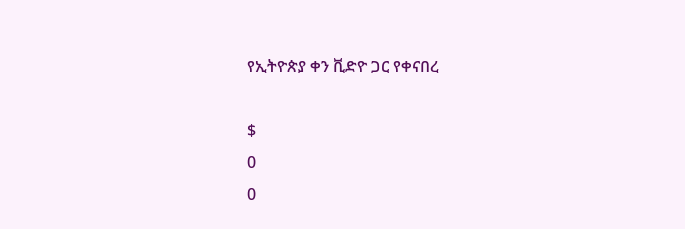የኢትዮጵያ ቀን ቪድዮ ጋር የቀናበረ

$
0
0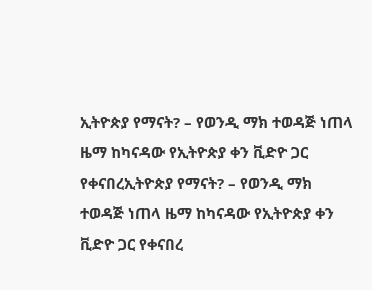ኢትዮጵያ የማናት? – የወንዲ ማክ ተወዳጅ ነጠላ ዜማ ከካናዳው የኢትዮጵያ ቀን ቪድዮ ጋር የቀናበረኢትዮጵያ የማናት? – የወንዲ ማክ ተወዳጅ ነጠላ ዜማ ከካናዳው የኢትዮጵያ ቀን ቪድዮ ጋር የቀናበረ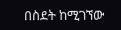በስደት ከሚገኘው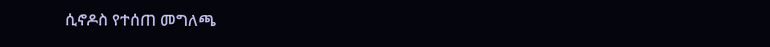ሲኖዶስ የተሰጠ መግለጫ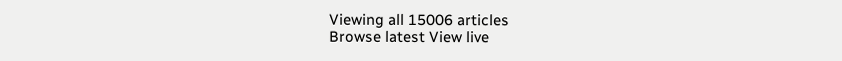Viewing all 15006 articles
Browse latest View live